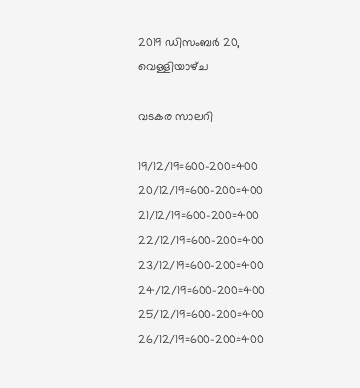2019 ഡിസംബർ 20, വെള്ളിയാഴ്‌ച

വടകര സാലറി

19/12/19=600-200=400
20/12/19=600-200=400
21/12/19=600-200=400
22/12/19=600-200=400
23/12/19=600-200=400
24/12/19=600-200=400
25/12/19=600-200=400
26/12/19=600-200=400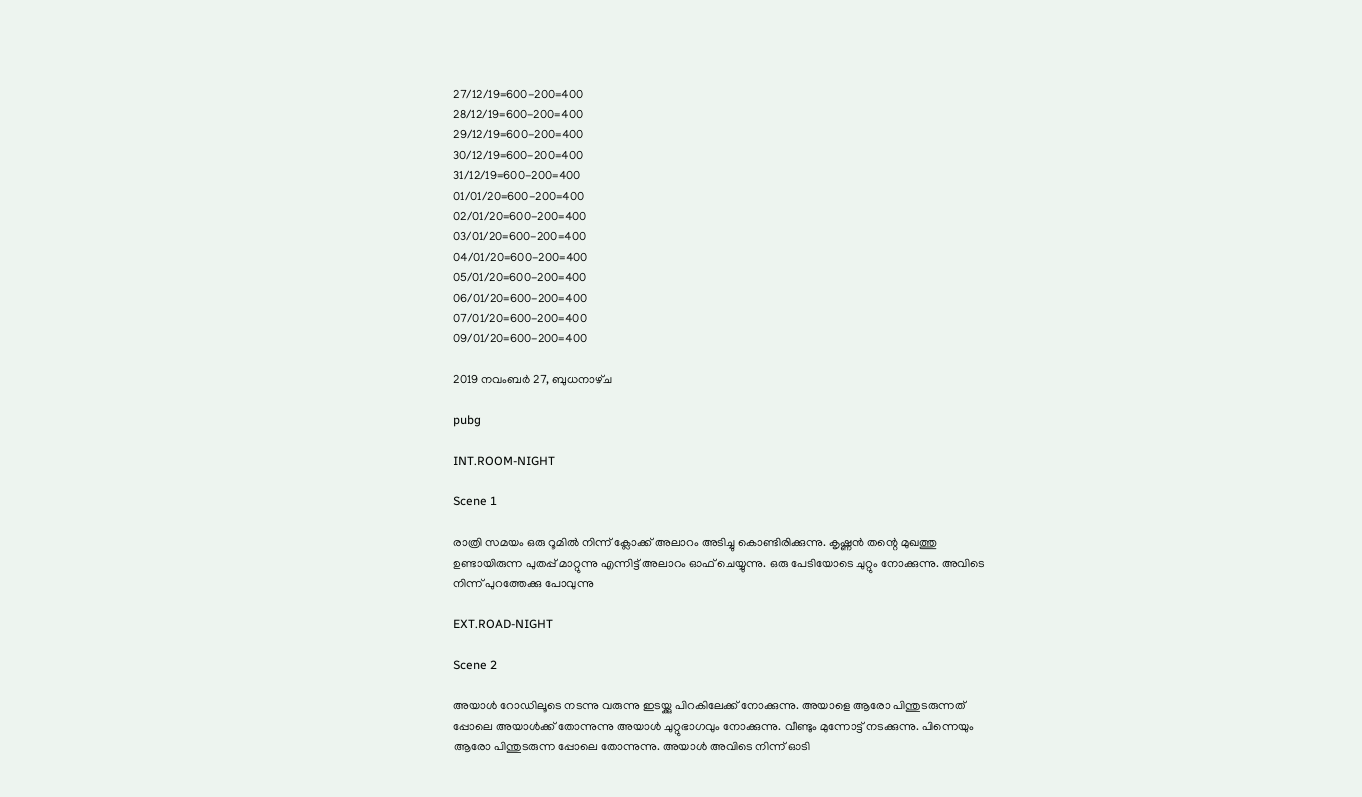27/12/19=600-200=400
28/12/19=600-200=400
29/12/19=600-200=400
30/12/19=600-200=400
31/12/19=600-200=400
01/01/20=600-200=400
02/01/20=600-200=400
03/01/20=600-200=400
04/01/20=600-200=400
05/01/20=600-200=400
06/01/20=600-200=400
07/01/20=600-200=400
09/01/20=600-200=400

2019 നവംബർ 27, ബുധനാഴ്‌ച

pubg

INT.ROOM-NIGHT

Scene 1

രാത്രി സമയം ഒരു റൂമിൽ നിന്ന് ക്ലോക്ക് അലാറം അടിച്ചു കൊണ്ടിരിക്കുന്നു. കൃഷ്ണൻ തന്റെ മുഖത്തു ഉണ്ടായിരുന്ന പുതപ്പ് മാറ്റുന്നു എന്നിട്ട് അലാറം ഓഫ്‌ ചെയ്യുന്നു. ഒരു പേടിയോടെ ചുറ്റും നോക്കുന്നു. അവിടെ നിന്ന് പുറത്തേക്കു പോവുന്നു

EXT.ROAD-NIGHT

Scene 2

അയാൾ റോഡിലൂടെ നടന്നു വരുന്നു ഇടയ്ക്കു പിറകിലേക്ക് നോക്കുന്നു. അയാളെ ആരോ പിന്തുടരുന്നത് പ്പോലെ അയാൾക്ക്‌ തോന്നുന്നു അയാൾ ചുറ്റുഭാഗവും നോക്കുന്നു. വീണ്ടും മുന്നോട്ട് നടക്കുന്നു. പിന്നെയും ആരോ പിന്തുടരുന്ന പ്പോലെ തോന്നുന്നു. അയാൾ അവിടെ നിന്ന് ഓടി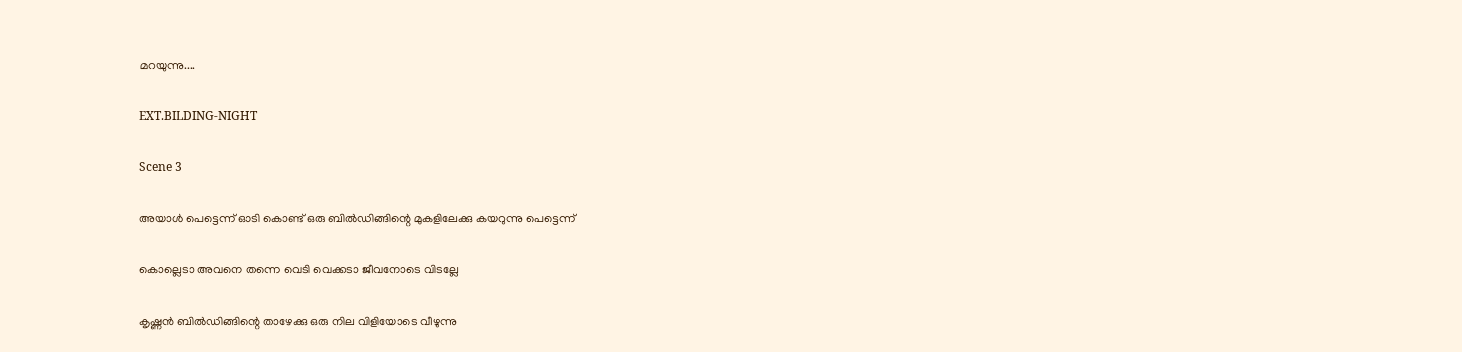മറയുന്നു....

EXT.BILDING-NIGHT

Scene 3

അയാൾ പെട്ടെന്ന് ഓടി കൊണ്ട് ഒരു ബിൽഡിങ്ങിന്റെ മുകളിലേക്കു കയറുന്നു പെട്ടെന്ന്

കൊല്ലെടാ അവനെ തന്നെ വെടി വെക്കടാ ജീവനോടെ വിടല്ലേ

കൃഷ്ണൻ ബിൽഡിങ്ങിന്റെ താഴേക്കു ഒരു നില വിളിയോടെ വീഴുന്നു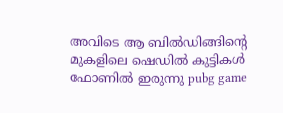അവിടെ ആ ബിൽഡിങ്ങിന്റെ മുകളിലെ ഷെഡിൽ കുട്ടികൾ ഫോണിൽ ഇരുന്നു pubg game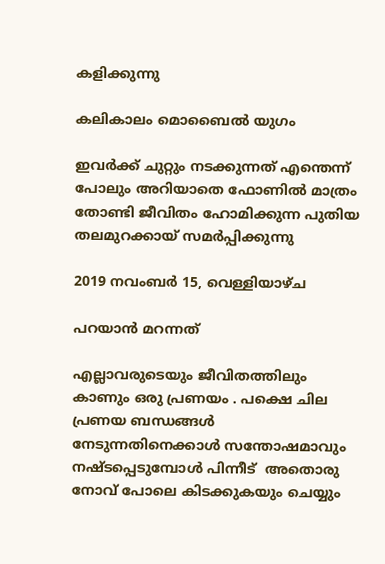കളിക്കുന്നു

കലികാലം മൊബൈൽ യുഗം

ഇവർക്ക് ചുറ്റും നടക്കുന്നത് എന്തെന്ന് പോലും അറിയാതെ ഫോണിൽ മാത്രം തോണ്ടി ജീവിതം ഹോമിക്കുന്ന പുതിയ തലമുറക്കായ് സമർപ്പിക്കുന്നു

2019 നവംബർ 15, വെള്ളിയാഴ്‌ച

പറയാൻ മറന്നത്

എല്ലാവരുടെയും ജീവിതത്തിലും കാണും ഒരു പ്രണയം . പക്ഷെ ചില പ്രണയ ബന്ധങ്ങൾ നേടുന്നതിനെക്കാൾ സന്തോഷമാവും നഷ്ടപ്പെടുമ്പോൾ പിന്നീട്  അതൊരു നോവ്‌ പോലെ കിടക്കുകയും ചെയ്യും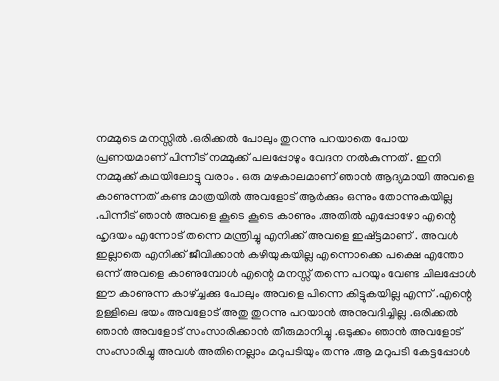നമ്മുടെ മനസ്സിൽ .ഒരിക്കൽ പോലും തുറന്നു പറയാതെ പോയ പ്രണയമാണ് പിന്നീട് നമ്മുക്ക് പലപ്പോഴും വേദന നൽകുന്നത് . ഇനി നമ്മുക്ക് കഥയിലോട്ടു വരാം . ഒരു മഴകാലമാണ് ഞാൻ ആദ്യമായി അവളെ കാണുന്നത് കണ്ട മാത്രയിൽ അവളോട്‌ ആർക്കും ഒന്നും തോന്നുകയില്ല .പിന്നീട് ഞാൻ അവളെ കൂടെ കൂടെ കാണും .അതിൽ എപ്പോഴോ എന്റെ ഹൃദയം എന്നോട് തന്നെ മന്ത്രിച്ചു എനിക്ക് അവളെ ഇഷ്ട്ടമാണ് . അവൾ ഇല്ലാതെ എനിക്ക് ജീവിക്കാൻ കഴിയുകയില്ല എന്നൊക്കെ പക്ഷെ എന്തോ ഒന്ന് അവളെ കാണുമ്പോൾ എന്റെ മനസ്സ് തന്നെ പറയും വേണ്ട ചിലപ്പോൾ ഈ കാണുന്ന കാഴ്ച്ചക്കു പോലും അവളെ പിന്നെ കിട്ടുകയില്ല എന്ന്‌ .എന്റെ ഉള്ളിലെ ഭയം അവളോട്‌ അതു തുറന്നു പറയാൻ അനുവദിച്ചില്ല .ഒരിക്കൽ ഞാൻ അവളോട്‌ സംസാരിക്കാൻ തീരുമാനിച്ചു .ഒടുക്കം ഞാൻ അവളോട്‌ സംസാരിച്ചു അവൾ അതിനെല്ലാം മറുപടിയും തന്നു .ആ മറുപടി കേട്ടപ്പോൾ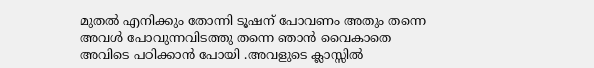മുതൽ എനിക്കും തോന്നി ടൂഷന് പോവണം അതും തന്നെ അവൾ പോവുന്നവിടത്തു തന്നെ ഞാൻ വൈകാതെ അവിടെ പഠിക്കാൻ പോയി .അവളുടെ ക്ലാസ്സിൽ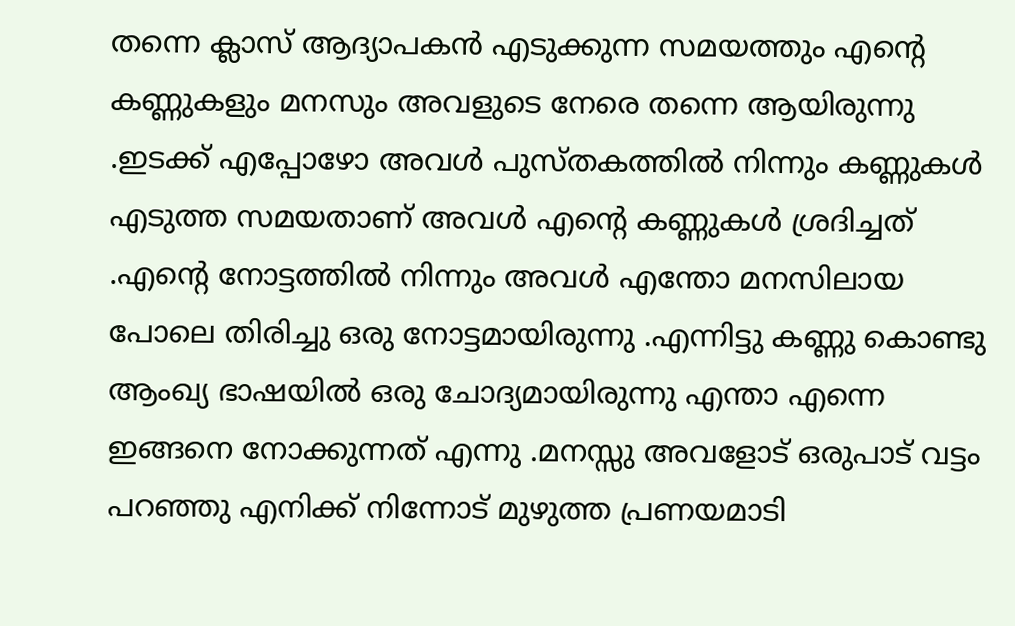തന്നെ ക്ലാസ് ആദ്യാപകൻ എടുക്കുന്ന സമയത്തും എന്റെ കണ്ണുകളും മനസും അവളുടെ നേരെ തന്നെ ആയിരുന്നു .ഇടക്ക് എപ്പോഴോ അവൾ പുസ്‌തകത്തിൽ നിന്നും കണ്ണുകൾ എടുത്ത സമയതാണ് അവൾ എന്റെ കണ്ണുകൾ ശ്രദിച്ചത് .എന്റെ നോട്ടത്തിൽ നിന്നും അവൾ എന്തോ മനസിലായ പോലെ തിരിച്ചു ഒരു നോട്ടമായിരുന്നു .എന്നിട്ടു കണ്ണു കൊണ്ടു ആംഖ്യ ഭാഷയിൽ ഒരു ചോദ്യമായിരുന്നു എന്താ എന്നെ ഇങ്ങനെ നോക്കുന്നത് എന്നു .മനസ്സു അവളോട്‌ ഒരുപാട് വട്ടം പറഞ്ഞു എനിക്ക് നിന്നോട് മുഴുത്ത പ്രണയമാടി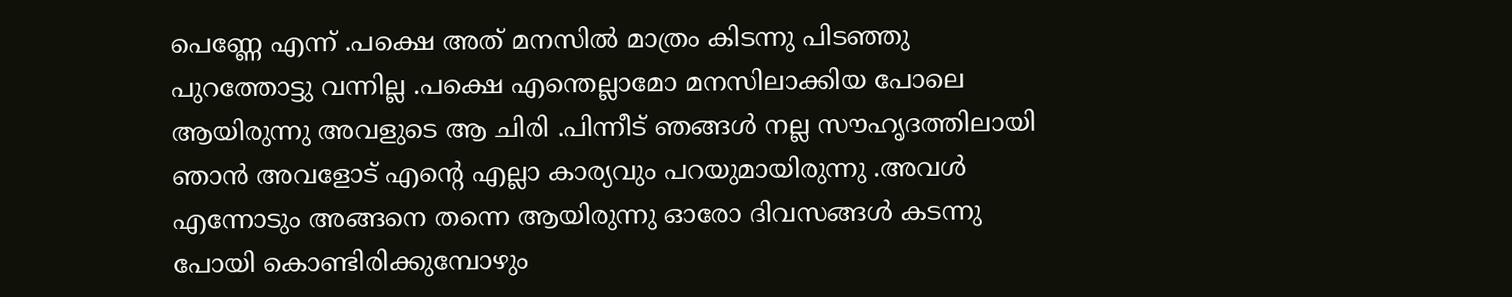പെണ്ണേ എന്ന് .പക്ഷെ അത് മനസിൽ മാത്രം കിടന്നു പിടഞ്ഞു പുറത്തോട്ടു വന്നില്ല .പക്ഷെ എന്തെല്ലാമോ മനസിലാക്കിയ പോലെ ആയിരുന്നു അവളുടെ ആ ചിരി .പിന്നീട് ഞങ്ങൾ നല്ല സൗഹൃദത്തിലായി ഞാൻ അവളോട്‌ എന്റെ എല്ലാ കാര്യവും പറയുമായിരുന്നു .അവൾ എന്നോടും അങ്ങനെ തന്നെ ആയിരുന്നു ഓരോ ദിവസങ്ങൾ കടന്നു പോയി കൊണ്ടിരിക്കുമ്പോഴും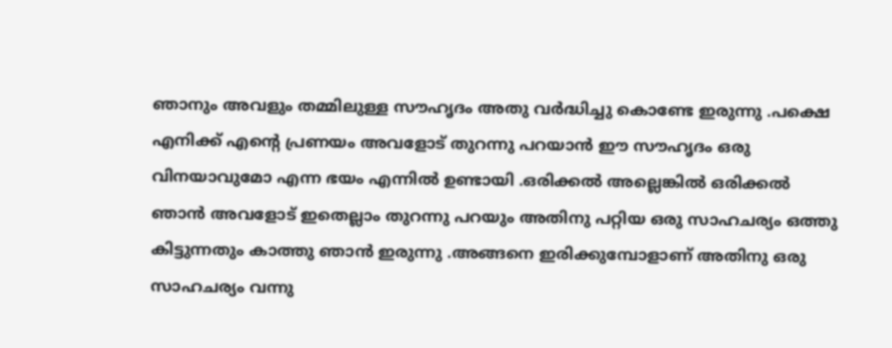ഞാനും അവളും തമ്മിലുള്ള സൗഹൃദം അതു വർദ്ധിച്ചു കൊണ്ടേ ഇരുന്നു .പക്ഷെ എനിക്ക് എന്റെ പ്രണയം അവളോട്‌ തുറന്നു പറയാൻ ഈ സൗഹൃദം ഒരു വിനയാവുമോ എന്ന ഭയം എന്നിൽ ഉണ്ടായി .ഒരിക്കൽ അല്ലെങ്കിൽ ഒരിക്കൽ ഞാൻ അവളോട്‌ ഇതെല്ലാം തുറന്നു പറയും അതിനു പറ്റിയ ഒരു സാഹചര്യം ഒത്തു കിട്ടുന്നതും കാത്തു ഞാൻ ഇരുന്നു .അങ്ങനെ ഇരിക്കുമ്പോളാണ് അതിനു ഒരു സാഹചര്യം വന്നു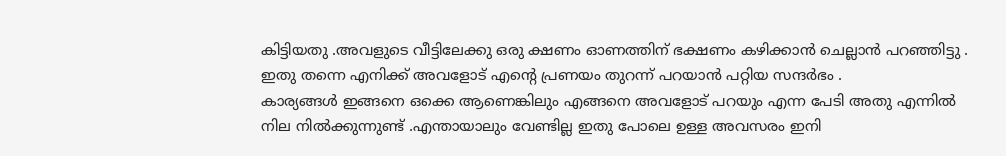കിട്ടിയതു .അവളുടെ വീട്ടിലേക്കു ഒരു ക്ഷണം ഓണത്തിന് ഭക്ഷണം കഴിക്കാൻ ചെല്ലാൻ പറഞ്ഞിട്ടു . ഇതു തന്നെ എനിക്ക് അവളോട്‌ എന്റെ പ്രണയം തുറന്ന് പറയാൻ പറ്റിയ സന്ദർഭം .
കാര്യങ്ങൾ ഇങ്ങനെ ഒക്കെ ആണെങ്കിലും എങ്ങനെ അവളോട്‌ പറയും എന്ന പേടി അതു എന്നിൽ നില നിൽക്കുന്നുണ്ട് .എന്തായാലും വേണ്ടില്ല ഇതു പോലെ ഉള്ള അവസരം ഇനി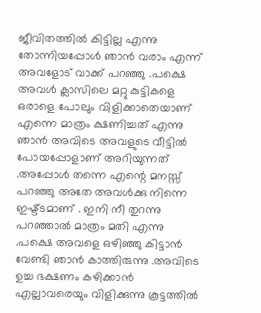ജീവിതത്തിൽ കിട്ടില്ല എന്നു തോന്നിയപ്പോൾ ഞാൻ വരാം എന്ന് അവളോട്‌ വാക്ക് പറഞ്ഞു .പക്ഷെ അവൾ ക്ലാസിലെ മറ്റു കുട്ടികളെ ഒരാളെ പോലും വിളിക്കാതെയാണ് എന്നെ മാത്രം ക്ഷണിച്ചത് എന്നു ഞാൻ അവിടെ അവളുടെ വീട്ടിൽ പോയപ്പോളാണ് അറിയുന്നത് .അപ്പോൾ തന്നെ എന്റെ മനസ്സ് പറഞ്ഞു അതേ അവൾക്കു നിന്നെ ഇഷ്ട്ടമാണ് . ഇനി നീ തുറന്നു പറഞ്ഞാൽ മാത്രം മതി എന്നു .പക്ഷെ അവളെ ഒഴിഞ്ഞു കിട്ടാൻ വേണ്ടി ഞാൻ കാത്തിരുന്നു .അവിടെ ഉച്ച ഭക്ഷണം കഴിക്കാൻ എല്ലാവരെയും വിളിക്കുന്നു കൂട്ടത്തിൽ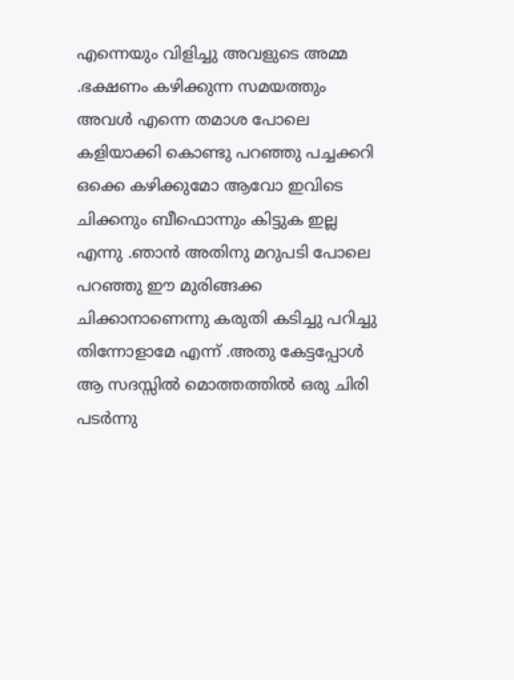എന്നെയും വിളിച്ചു അവളുടെ അമ്മ .ഭക്ഷണം കഴിക്കുന്ന സമയത്തും അവൾ എന്നെ തമാശ പോലെ കളിയാക്കി കൊണ്ടു പറഞ്ഞു പച്ചക്കറി ഒക്കെ കഴിക്കുമോ ആവോ ഇവിടെ ചിക്കനും ബീഫൊന്നും കിട്ടുക ഇല്ല എന്നു .ഞാൻ അതിനു മറുപടി പോലെ പറഞ്ഞു ഈ മുരിങ്ങക്ക ചിക്കാനാണെന്നു കരുതി കടിച്ചു പറിച്ചു തിന്നോളാമേ എന്ന് .അതു കേട്ടപ്പോൾ ആ സദസ്സിൽ മൊത്തത്തിൽ ഒരു ചിരി പടർന്നു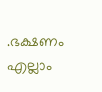.ഭക്ഷണം എല്ലാം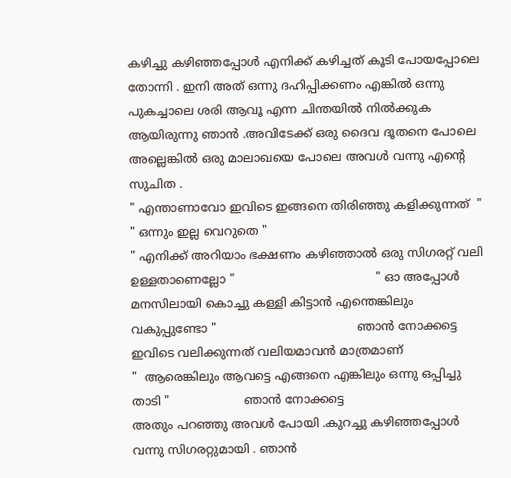കഴിച്ചു കഴിഞ്ഞപ്പോൾ എനിക്ക് കഴിച്ചത് കൂടി പോയപ്പോലെ തോന്നി . ഇനി അത് ഒന്നു ദഹിപ്പിക്കണം എങ്കിൽ ഒന്നു പുകച്ചാലെ ശരി ആവൂ എന്ന ചിന്തയിൽ നിൽക്കുക ആയിരുന്നു ഞാൻ .അവിടേക്ക് ഒരു ദൈവ ദൂതനെ പോലെ അല്ലെങ്കിൽ ഒരു മാലാഖയെ പോലെ അവൾ വന്നു എന്റെ സുചിത .
" എന്താണാവോ ഇവിടെ ഇങ്ങനെ തിരിഞ്ഞു കളിക്കുന്നത്  "
" ഒന്നും ഇല്ല വെറുതെ "
" എനിക്ക് അറിയാം ഭക്ഷണം കഴിഞ്ഞാൽ ഒരു സിഗരറ്റ് വലി ഉള്ളതാണെല്ലോ "                                      " ഓ അപ്പോൾ മനസിലായി കൊച്ചു കള്ളി കിട്ടാൻ എന്തെങ്കിലും വകുപ്പുണ്ടോ "                                      ഞാൻ നോക്കട്ടെ ഇവിടെ വലിക്കുന്നത് വലിയമാവൻ മാത്രമാണ്
"  ആരെങ്കിലും ആവട്ടെ എങ്ങനെ എങ്കിലും ഒന്നു ഒപ്പിച്ചു താടി "                    ഞാൻ നോക്കട്ടെ
അതും പറഞ്ഞു അവൾ പോയി .കുറച്ചു കഴിഞ്ഞപ്പോൾ  വന്നു സിഗരറ്റുമായി . ഞാൻ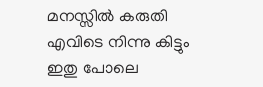മനസ്സിൽ കരുതി എവിടെ നിന്നു കിട്ടും ഇതു പോലെ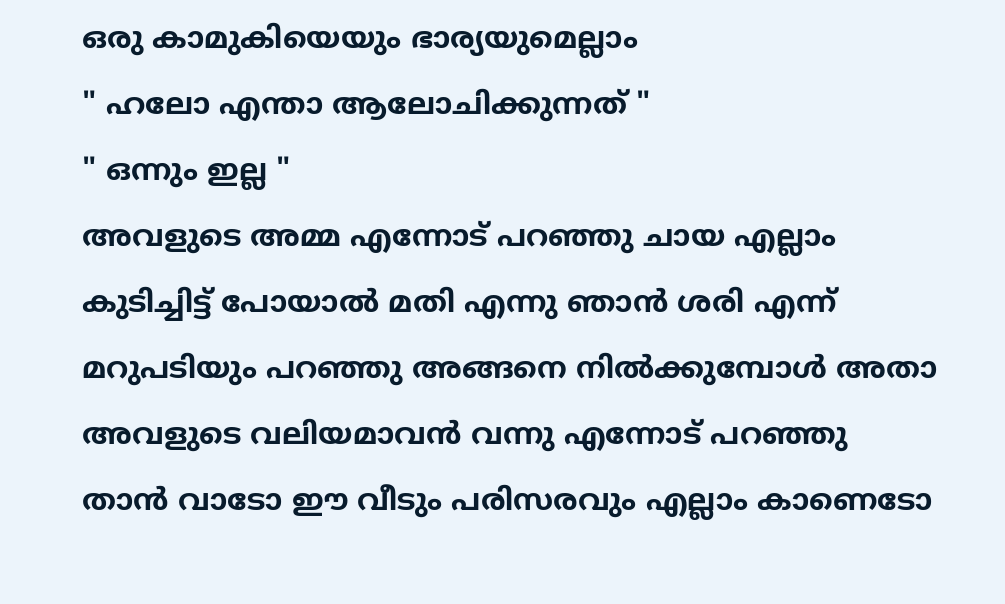ഒരു കാമുകിയെയും ഭാര്യയുമെല്ലാം
" ഹലോ എന്താ ആലോചിക്കുന്നത് "
" ഒന്നും ഇല്ല "
അവളുടെ അമ്മ എന്നോട് പറഞ്ഞു ചായ എല്ലാം കുടിച്ചിട്ട് പോയാൽ മതി എന്നു ഞാൻ ശരി എന്ന് മറുപടിയും പറഞ്ഞു അങ്ങനെ നിൽക്കുമ്പോൾ അതാ അവളുടെ വലിയമാവൻ വന്നു എന്നോട് പറഞ്ഞു താൻ വാടോ ഈ വീടും പരിസരവും എല്ലാം കാണെടോ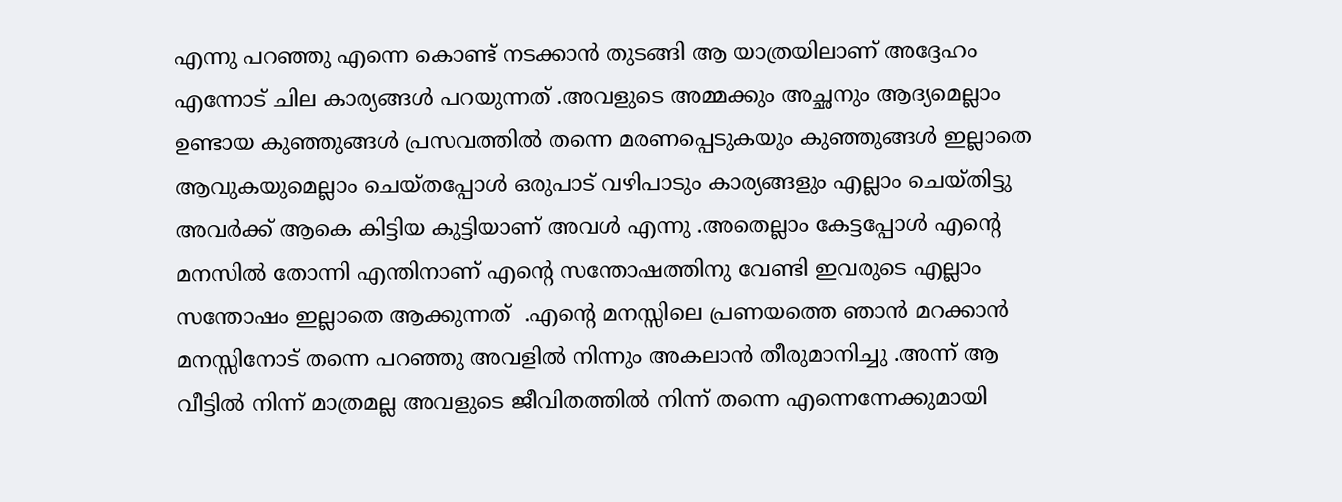എന്നു പറഞ്ഞു എന്നെ കൊണ്ട് നടക്കാൻ തുടങ്ങി ആ യാത്രയിലാണ് അദ്ദേഹം എന്നോട് ചില കാര്യങ്ങൾ പറയുന്നത് .അവളുടെ അമ്മക്കും അച്ഛനും ആദ്യമെല്ലാം ഉണ്ടായ കുഞ്ഞുങ്ങൾ പ്രസവത്തിൽ തന്നെ മരണപ്പെടുകയും കുഞ്ഞുങ്ങൾ ഇല്ലാതെ ആവുകയുമെല്ലാം ചെയ്തപ്പോൾ ഒരുപാട് വഴിപാടും കാര്യങ്ങളും എല്ലാം ചെയ്തിട്ടു അവർക്ക് ആകെ കിട്ടിയ കുട്ടിയാണ് അവൾ എന്നു .അതെല്ലാം കേട്ടപ്പോൾ എന്റെ മനസിൽ തോന്നി എന്തിനാണ് എന്റെ സന്തോഷത്തിനു വേണ്ടി ഇവരുടെ എല്ലാം സന്തോഷം ഇല്ലാതെ ആക്കുന്നത്  .എന്റെ മനസ്സിലെ പ്രണയത്തെ ഞാൻ മറക്കാൻ മനസ്സിനോട് തന്നെ പറഞ്ഞു അവളിൽ നിന്നും അകലാൻ തീരുമാനിച്ചു .അന്ന് ആ വീട്ടിൽ നിന്ന് മാത്രമല്ല അവളുടെ ജീവിതത്തിൽ നിന്ന് തന്നെ എന്നെന്നേക്കുമായി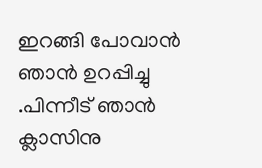ഇറങ്ങി പോവാൻ ഞാൻ ഉറപ്പിച്ചു .പിന്നീട് ഞാൻ ക്ലാസിനു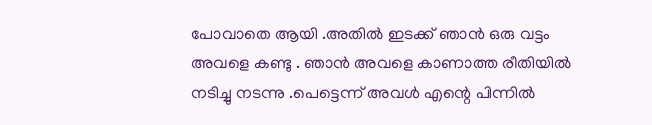പോവാതെ ആയി .അതിൽ ഇടക്ക് ഞാൻ ഒരു വട്ടം അവളെ കണ്ടു . ഞാൻ അവളെ കാണാത്ത രീതിയിൽ നടിച്ചു നടന്നു .പെട്ടെന്ന് അവൾ എന്റെ പിന്നിൽ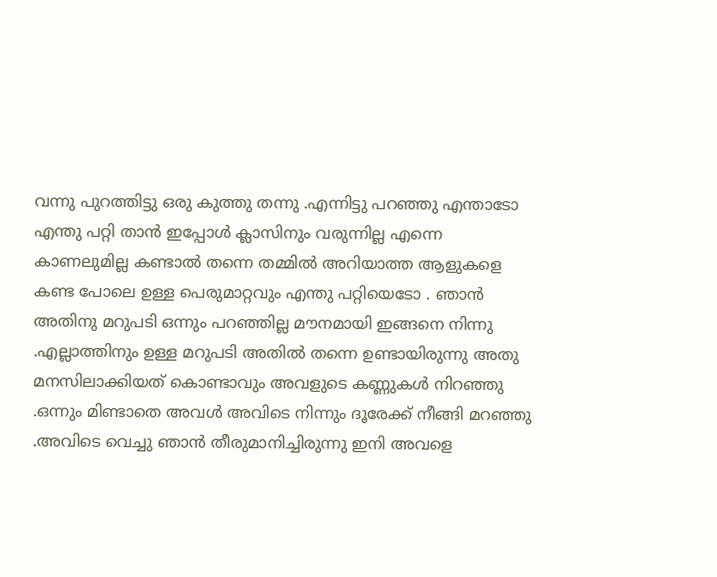വന്നു പുറത്തിട്ടു ഒരു കുത്തു തന്നു .എന്നിട്ടു പറഞ്ഞു എന്താടോ  എന്തു പറ്റി താൻ ഇപ്പോൾ ക്ലാസിനും വരുന്നില്ല എന്നെ കാണലുമില്ല കണ്ടാൽ തന്നെ തമ്മിൽ അറിയാത്ത ആളുകളെ കണ്ട പോലെ ഉള്ള പെരുമാറ്റവും എന്തു പറ്റിയെടോ . ഞാൻ അതിനു മറുപടി ഒന്നും പറഞ്ഞില്ല മൗനമായി ഇങ്ങനെ നിന്നു .എല്ലാത്തിനും ഉള്ള മറുപടി അതിൽ തന്നെ ഉണ്ടായിരുന്നു അതു മനസിലാക്കിയത് കൊണ്ടാവും അവളുടെ കണ്ണുകൾ നിറഞ്ഞു .ഒന്നും മിണ്ടാതെ അവൾ അവിടെ നിന്നും ദൂരേക്ക്‌ നീങ്ങി മറഞ്ഞു .അവിടെ വെച്ചു ഞാൻ തീരുമാനിച്ചിരുന്നു ഇനി അവളെ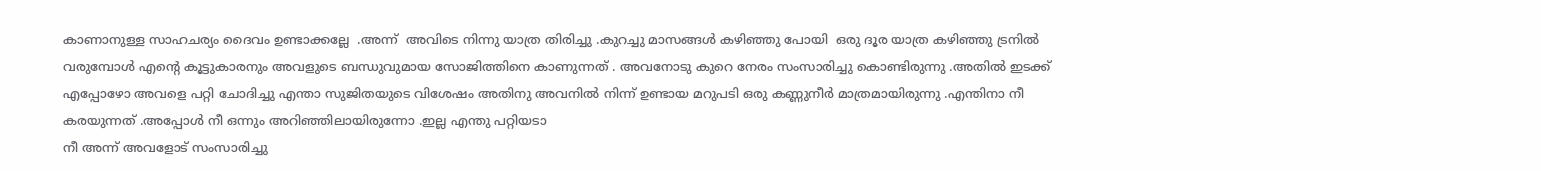കാണാനുള്ള സാഹചര്യം ദൈവം ഉണ്ടാക്കല്ലേ  .അന്ന്  അവിടെ നിന്നു യാത്ര തിരിച്ചു .കുറച്ചു മാസങ്ങൾ കഴിഞ്ഞു പോയി  ഒരു ദൂര യാത്ര കഴിഞ്ഞു ട്രനിൽ വരുമ്പോൾ എന്റെ കൂട്ടുകാരനും അവളുടെ ബന്ധുവുമായ സോജിത്തിനെ കാണുന്നത് . അവനോടു കുറെ നേരം സംസാരിച്ചു കൊണ്ടിരുന്നു .അതിൽ ഇടക്ക് എപ്പോഴോ അവളെ പറ്റി ചോദിച്ചു എന്താ സുജിതയുടെ വിശേഷം അതിനു അവനിൽ നിന്ന്‌ ഉണ്ടായ മറുപടി ഒരു കണ്ണുനീർ മാത്രമായിരുന്നു .എന്തിനാ നീ കരയുന്നത് .അപ്പോൾ നീ ഒന്നും അറിഞ്ഞിലായിരുന്നോ .ഇല്ല എന്തു പറ്റിയടാ
നീ അന്ന് അവളോട്‌ സംസാരിച്ചു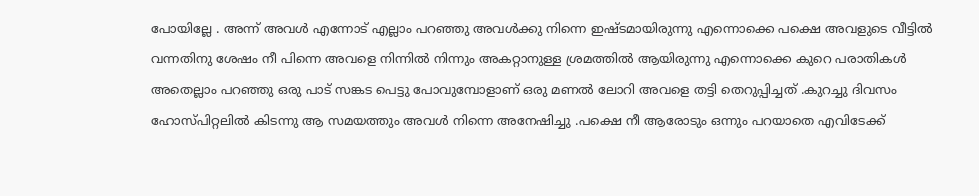പോയില്ലേ . അന്ന് അവൾ എന്നോട് എല്ലാം പറഞ്ഞു അവൾക്കു നിന്നെ ഇഷ്ടമായിരുന്നു എന്നൊക്കെ പക്ഷെ അവളുടെ വീട്ടിൽ വന്നതിനു ശേഷം നീ പിന്നെ അവളെ നിന്നിൽ നിന്നും അകറ്റാനുള്ള ശ്രമത്തിൽ ആയിരുന്നു എന്നൊക്കെ കുറെ പരാതികൾ അതെല്ലാം പറഞ്ഞു ഒരു പാട് സങ്കട പെട്ടു പോവുമ്പോളാണ് ഒരു മണൽ ലോറി അവളെ തട്ടി തെറുപ്പിച്ചത് .കുറച്ചു ദിവസം ഹോസ്പിറ്റലിൽ കിടന്നു ആ സമയത്തും അവൾ നിന്നെ അനേഷിച്ചു .പക്ഷെ നീ ആരോടും ഒന്നും പറയാതെ എവിടേക്ക്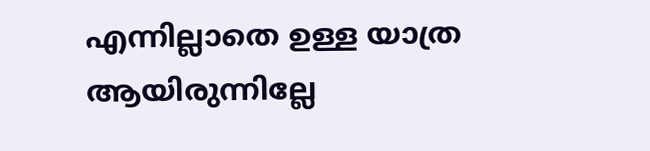എന്നില്ലാതെ ഉള്ള യാത്ര ആയിരുന്നില്ലേ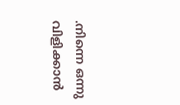.നിന്നെ ഒന്നു വിളിക്കാൻ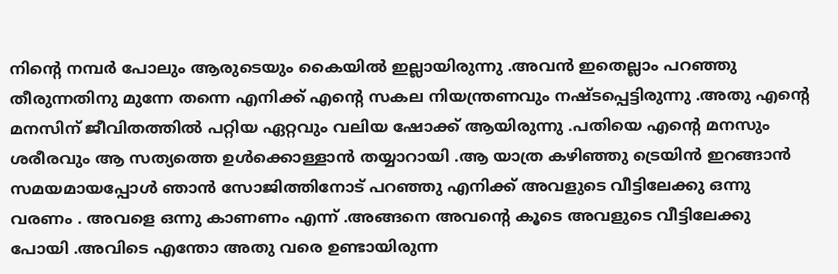നിന്റെ നമ്പർ പോലും ആരുടെയും കൈയിൽ ഇല്ലായിരുന്നു .അവൻ ഇതെല്ലാം പറഞ്ഞു തീരുന്നതിനു മുന്നേ തന്നെ എനിക്ക് എന്റെ സകല നിയന്ത്രണവും നഷ്ടപ്പെട്ടിരുന്നു .അതു എന്റെ മനസിന്‌ ജീവിതത്തിൽ പറ്റിയ ഏറ്റവും വലിയ ഷോക്ക് ആയിരുന്നു .പതിയെ എന്റെ മനസും ശരീരവും ആ സത്യത്തെ ഉൾക്കൊള്ളാൻ തയ്യാറായി .ആ യാത്ര കഴിഞ്ഞു ട്രെയിൻ ഇറങ്ങാൻ സമയമായപ്പോൾ ഞാൻ സോജിത്തിനോട് പറഞ്ഞു എനിക്ക് അവളുടെ വീട്ടിലേക്കു ഒന്നു വരണം . അവളെ ഒന്നു കാണണം എന്ന് .അങ്ങനെ അവന്റെ കൂടെ അവളുടെ വീട്ടിലേക്കു പോയി .അവിടെ എന്തോ അതു വരെ ഉണ്ടായിരുന്ന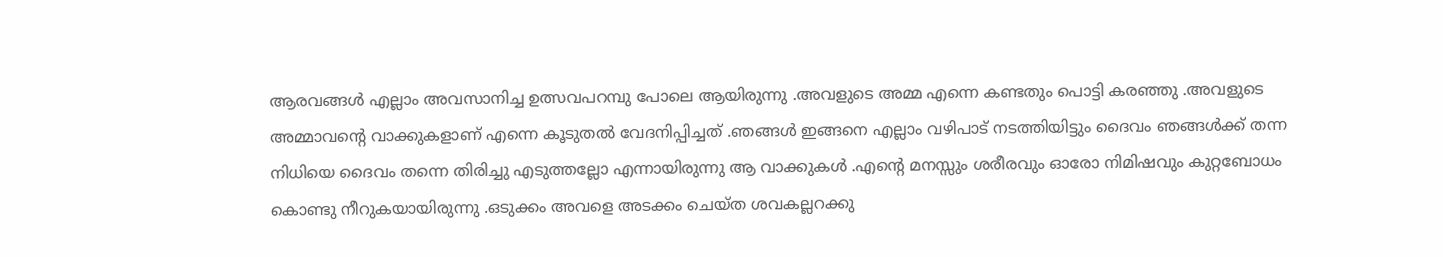ആരവങ്ങൾ എല്ലാം അവസാനിച്ച ഉത്സവപറമ്പു പോലെ ആയിരുന്നു .അവളുടെ അമ്മ എന്നെ കണ്ടതും പൊട്ടി കരഞ്ഞു .അവളുടെ അമ്മാവന്റെ വാക്കുകളാണ് എന്നെ കൂടുതൽ വേദനിപ്പിച്ചത് .ഞങ്ങൾ ഇങ്ങനെ എല്ലാം വഴിപാട് നടത്തിയിട്ടും ദൈവം ഞങ്ങൾക്ക് തന്ന നിധിയെ ദൈവം തന്നെ തിരിച്ചു എടുത്തല്ലോ എന്നായിരുന്നു ആ വാക്കുകൾ .എന്റെ മനസ്സും ശരീരവും ഓരോ നിമിഷവും കുറ്റബോധം കൊണ്ടു നീറുകയായിരുന്നു .ഒടുക്കം അവളെ അടക്കം ചെയ്ത ശവകല്ലറക്കു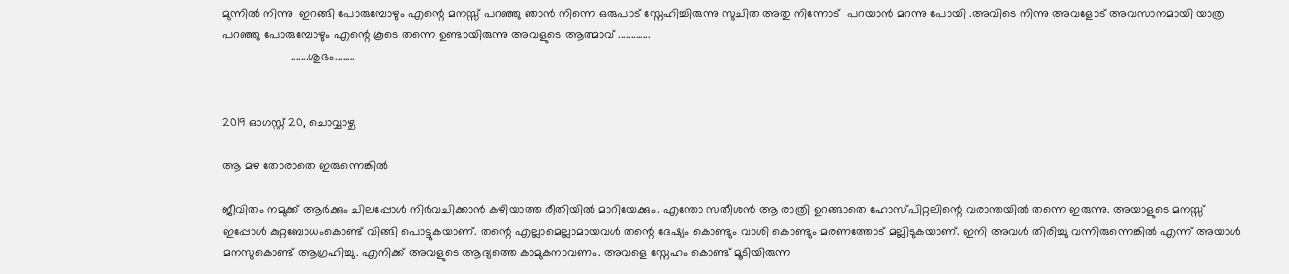മുന്നിൽ നിന്നു  ഇറങ്ങി പോരുമ്പോഴും എന്റെ മനസ്സ് പറഞ്ഞു ഞാൻ നിന്നെ ഒരുപാട് സ്നേഹിച്ചിരുന്നു സുചിത അതു നിന്നോട്  പറയാൻ മറന്നു പോയി .അവിടെ നിന്നു അവളോട്‌ അവസാനമായി യാത്ര പറഞ്ഞു പോരുമ്പോഴും എന്റെ കൂടെ തന്നെ ഉണ്ടായിരുന്നു അവളുടെ ആത്മാവ് .............
                     .......ശുഭം........


2019 ഓഗസ്റ്റ് 20, ചൊവ്വാഴ്ച

ആ മഴ തോരാതെ ഇരുന്നെങ്കിൽ

ജീവിതം നമുക്ക് ആർക്കും ചിലപ്പോൾ നിർവചിക്കാൻ കഴിയാത്ത രീതിയിൽ മാറിയേക്കും. എന്തോ സതീശൻ ആ രാത്രി ഉറങ്ങാതെ ഹോസ്പിറ്റലിന്റെ വരാന്തയിൽ തന്നെ ഇരുന്നു. അയാളുടെ മനസ്സ് ഇപ്പോൾ കുറ്റബോധംകൊണ്ട് വിങ്ങി പൊട്ടുകയാണ്. തന്റെ എല്ലാമെല്ലാമായവൾ തന്റെ ദേഷ്യം കൊണ്ടും വാശി കൊണ്ടും മരണത്തോട് മല്ലിടുകയാണ്. ഇനി അവൾ തിരിച്ചു വന്നിരുന്നെങ്കിൽ എന്ന് അയാൾ മനസുകൊണ്ട് ആഗ്രഹിച്ചു. എനിക്ക് അവളുടെ ആദ്യത്തെ കാമുകനാവണം. അവളെ സ്നേഹം കൊണ്ട് മൂടിയിരുന്ന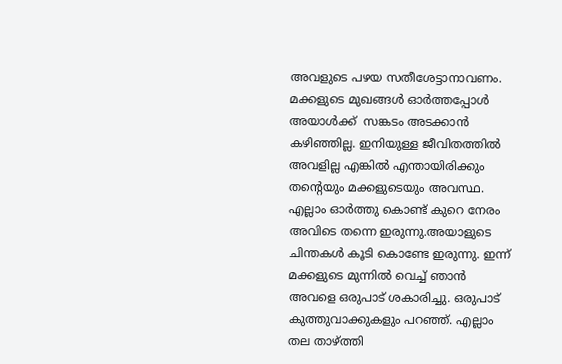അവളുടെ പഴയ സതീശേട്ടാനാവണം. മക്കളുടെ മുഖങ്ങൾ ഓർത്തപ്പോൾ അയാൾക്ക്‌  സങ്കടം അടക്കാൻ കഴിഞ്ഞില്ല. ഇനിയുള്ള ജീവിതത്തിൽ അവളില്ല എങ്കിൽ എന്തായിരിക്കും തന്റെയും മക്കളുടെയും അവസ്ഥ. എല്ലാം ഓർത്തു കൊണ്ട് കുറെ നേരം അവിടെ തന്നെ ഇരുന്നു.അയാളുടെ ചിന്തകൾ കൂടി കൊണ്ടേ ഇരുന്നു. ഇന്ന് മക്കളുടെ മുന്നിൽ വെച്ച് ഞാൻ അവളെ ഒരുപാട് ശകാരിച്ചു. ഒരുപാട് കുത്തുവാക്കുകളും പറഞ്ഞ്. എല്ലാം തല താഴ്ത്തി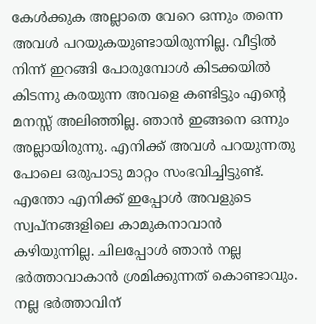കേൾക്കുക അല്ലാതെ വേറെ ഒന്നും തന്നെ അവൾ പറയുകയുണ്ടായിരുന്നില്ല. വീട്ടിൽ നിന്ന് ഇറങ്ങി പോരുമ്പോൾ കിടക്കയിൽ കിടന്നു കരയുന്ന അവളെ കണ്ടിട്ടും എന്റെ മനസ്സ് അലിഞ്ഞില്ല. ഞാൻ ഇങ്ങനെ ഒന്നും അല്ലായിരുന്നു. എനിക്ക് അവൾ പറയുന്നതു പോലെ ഒരുപാടു മാറ്റം സംഭവിച്ചിട്ടുണ്ട്. എന്തോ എനിക്ക് ഇപ്പോൾ അവളുടെ സ്വപ്നങ്ങളിലെ കാമുകനാവാൻ കഴിയുന്നില്ല. ചിലപ്പോൾ ഞാൻ നല്ല ഭർത്താവാകാൻ ശ്രമിക്കുന്നത് കൊണ്ടാവും. നല്ല ഭർത്താവിന്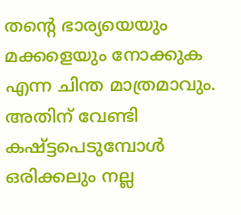തന്റെ ഭാര്യയെയും മക്കളെയും നോക്കുക എന്ന ചിന്ത മാത്രമാവും. അതിന് വേണ്ടി കഷ്ട്ടപെടുമ്പോൾ ഒരിക്കലും നല്ല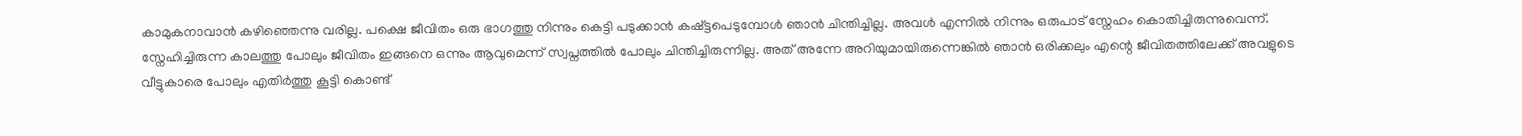കാമുകനാവാൻ കഴിഞ്ഞെന്നു വരില്ല. പക്ഷെ ജീവിതം ഒരു ഭാഗത്തു നിന്നും കെട്ടി പടുക്കാൻ കഷ്ട്ടപെടുമ്പോൾ ഞാൻ ചിന്തിച്ചില്ല. അവൾ എന്നിൽ നിന്നും ഒരുപാട് സ്നേഹം കൊതിച്ചിരുന്നുവെന്ന്. സ്നേഹിച്ചിരുന്ന കാലത്തു പോലും ജീവിതം ഇങ്ങനെ ഒന്നും ആവുമെന്ന് സ്വപ്നത്തിൽ പോലും ചിന്തിച്ചിരുന്നില്ല. അത് അന്നേ അറിയുമായിരുന്നെങ്കിൽ ഞാൻ ഒരിക്കലും എന്റെ ജീവിതത്തിലേക്ക് അവളുടെ വീട്ടുകാരെ പോലും എതിർത്തു കൂട്ടി കൊണ്ട്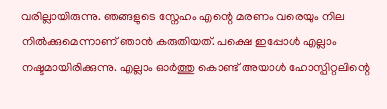വരില്ലായിരുന്നു. ഞങ്ങളുടെ സ്നേഹം എന്റെ മരണം വരെയും നില നിൽക്കുമെന്നാണ് ഞാൻ കരുതിയത്. പക്ഷെ ഇപ്പോൾ എല്ലാം നഷ്ടമായിരിക്കുന്നു. എല്ലാം ഓർത്തു കൊണ്ട് അയാൾ ഹോസ്പിറ്റലിന്റെ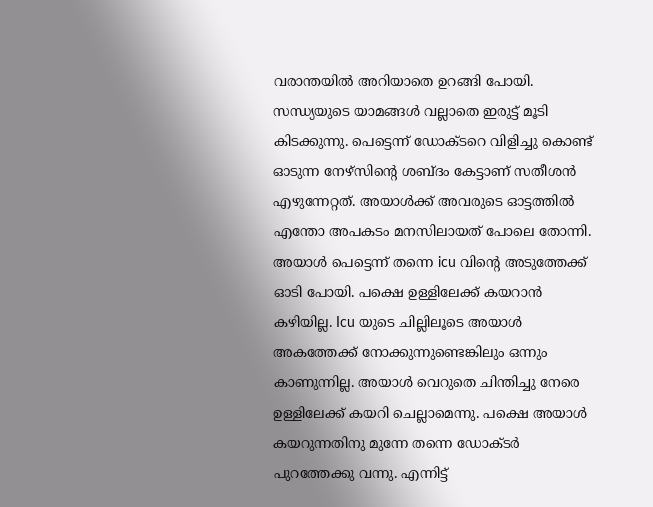വരാന്തയിൽ അറിയാതെ ഉറങ്ങി പോയി. സന്ധ്യയുടെ യാമങ്ങൾ വല്ലാതെ ഇരുട്ട് മൂടി കിടക്കുന്നു. പെട്ടെന്ന് ഡോക്ടറെ വിളിച്ചു കൊണ്ട് ഓടുന്ന നേഴ്‌സിന്റെ ശബ്ദം കേട്ടാണ് സതീശൻ എഴുന്നേറ്റത്. അയാൾക്ക്‌ അവരുടെ ഓട്ടത്തിൽ എന്തോ അപകടം മനസിലായത് പോലെ തോന്നി. അയാൾ പെട്ടെന്ന് തന്നെ icu വിന്റെ അടുത്തേക്ക് ഓടി പോയി. പക്ഷെ ഉള്ളിലേക്ക് കയറാൻ കഴിയില്ല. Icu യുടെ ചില്ലിലൂടെ അയാൾ അകത്തേക്ക് നോക്കുന്നുണ്ടെങ്കിലും ഒന്നും കാണുന്നില്ല. അയാൾ വെറുതെ ചിന്തിച്ചു നേരെ ഉള്ളിലേക്ക് കയറി ചെല്ലാമെന്നു. പക്ഷെ അയാൾ കയറുന്നതിനു മുന്നേ തന്നെ ഡോക്ടർ പുറത്തേക്കു വന്നു. എന്നിട്ട്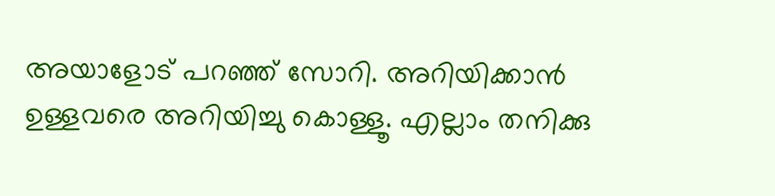അയാളോട് പറഞ്ഞ് സോറി. അറിയിക്കാൻ ഉള്ളവരെ അറിയിച്ചു കൊള്ളൂ. എല്ലാം തനിക്കു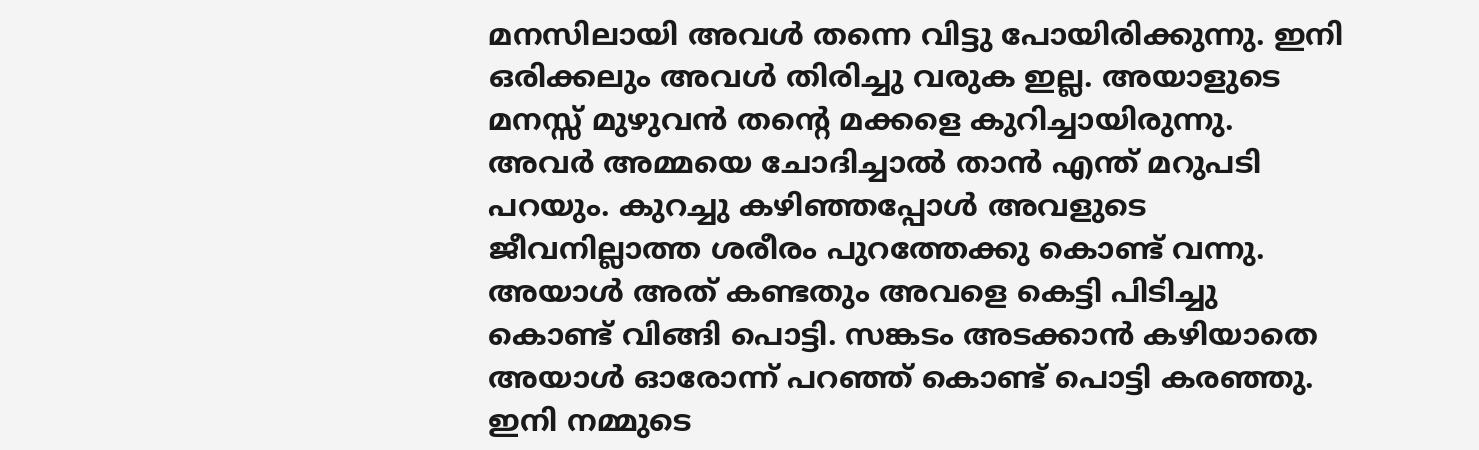മനസിലായി അവൾ തന്നെ വിട്ടു പോയിരിക്കുന്നു. ഇനി ഒരിക്കലും അവൾ തിരിച്ചു വരുക ഇല്ല. അയാളുടെ മനസ്സ് മുഴുവൻ തന്റെ മക്കളെ കുറിച്ചായിരുന്നു. അവർ അമ്മയെ ചോദിച്ചാൽ താൻ എന്ത് മറുപടി പറയും. കുറച്ചു കഴിഞ്ഞപ്പോൾ അവളുടെ ജീവനില്ലാത്ത ശരീരം പുറത്തേക്കു കൊണ്ട് വന്നു. അയാൾ അത് കണ്ടതും അവളെ കെട്ടി പിടിച്ചു കൊണ്ട് വിങ്ങി പൊട്ടി. സങ്കടം അടക്കാൻ കഴിയാതെ അയാൾ ഓരോന്ന് പറഞ്ഞ് കൊണ്ട് പൊട്ടി കരഞ്ഞു. ഇനി നമ്മുടെ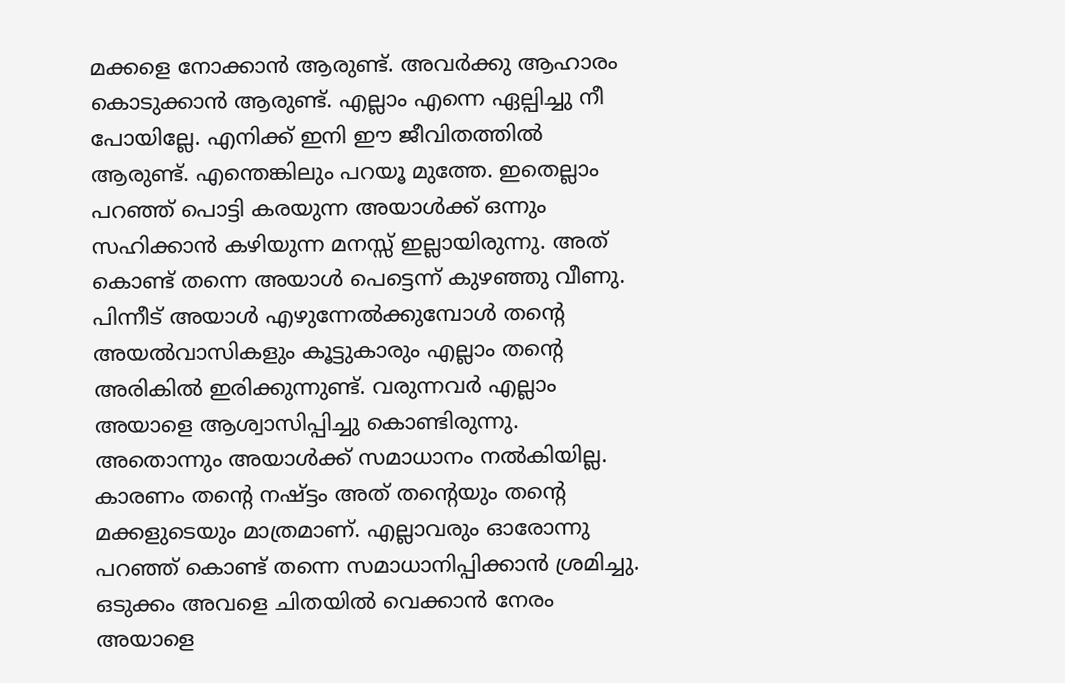മക്കളെ നോക്കാൻ ആരുണ്ട്. അവർക്കു ആഹാരം കൊടുക്കാൻ ആരുണ്ട്. എല്ലാം എന്നെ ഏല്പിച്ചു നീ പോയില്ലേ. എനിക്ക് ഇനി ഈ ജീവിതത്തിൽ ആരുണ്ട്. എന്തെങ്കിലും പറയൂ മുത്തേ. ഇതെല്ലാം പറഞ്ഞ് പൊട്ടി കരയുന്ന അയാൾക്ക്‌ ഒന്നും സഹിക്കാൻ കഴിയുന്ന മനസ്സ് ഇല്ലായിരുന്നു. അത് കൊണ്ട് തന്നെ അയാൾ പെട്ടെന്ന് കുഴഞ്ഞു വീണു. പിന്നീട് അയാൾ എഴുന്നേൽക്കുമ്പോൾ തന്റെ അയൽവാസികളും കൂട്ടുകാരും എല്ലാം തന്റെ അരികിൽ ഇരിക്കുന്നുണ്ട്. വരുന്നവർ എല്ലാം അയാളെ ആശ്വാസിപ്പിച്ചു കൊണ്ടിരുന്നു. അതൊന്നും അയാൾക്ക്‌ സമാധാനം നൽകിയില്ല. കാരണം തന്റെ നഷ്ട്ടം അത് തന്റെയും തന്റെ മക്കളുടെയും മാത്രമാണ്. എല്ലാവരും ഓരോന്നു പറഞ്ഞ് കൊണ്ട് തന്നെ സമാധാനിപ്പിക്കാൻ ശ്രമിച്ചു. ഒടുക്കം അവളെ ചിതയിൽ വെക്കാൻ നേരം അയാളെ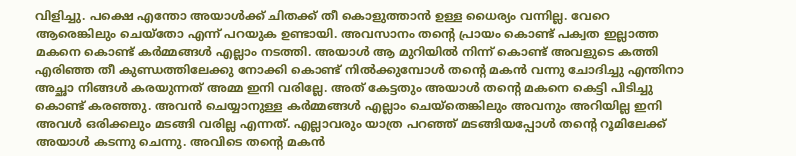വിളിച്ചു. പക്ഷെ എന്തോ അയാൾക്ക്‌ ചിതക്ക് തീ കൊളുത്താൻ ഉള്ള ധൈര്യം വന്നില്ല. വേറെ ആരെങ്കിലും ചെയ്തോ എന്ന് പറയുക ഉണ്ടായി. അവസാനം തന്റെ പ്രായം കൊണ്ട് പക്വത ഇല്ലാത്ത മകനെ കൊണ്ട് കർമ്മങ്ങൾ എല്ലാം നടത്തി. അയാൾ ആ മുറിയിൽ നിന്ന് കൊണ്ട് അവളുടെ കത്തി എരിഞ്ഞ തീ കുണ്ഡത്തിലേക്കു നോക്കി കൊണ്ട് നിൽക്കുമ്പോൾ തന്റെ മകൻ വന്നു ചോദിച്ചു എന്തിനാ അച്ഛാ നിങ്ങൾ കരയുന്നത് അമ്മ ഇനി വരില്ലേ. അത് കേട്ടതും അയാൾ തന്റെ മകനെ കെട്ടി പിടിച്ചു കൊണ്ട് കരഞ്ഞു. അവൻ ചെയ്യാനുള്ള കർമ്മങ്ങൾ എല്ലാം ചെയ്‌തെങ്കിലും അവനും അറിയില്ല ഇനി അവൾ ഒരിക്കലും മടങ്ങി വരില്ല എന്നത്. എല്ലാവരും യാത്ര പറഞ്ഞ് മടങ്ങിയപ്പോൾ തന്റെ റൂമിലേക്ക്‌ അയാൾ കടന്നു ചെന്നു. അവിടെ തന്റെ മകൻ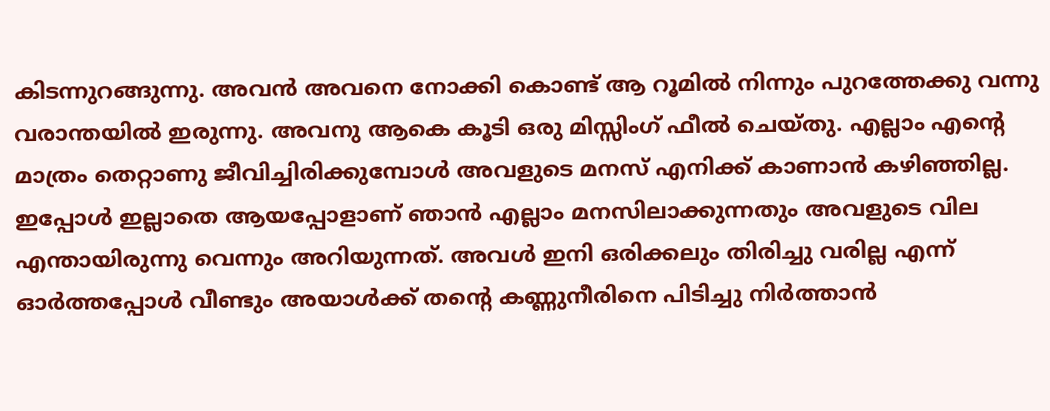കിടന്നുറങ്ങുന്നു. അവൻ അവനെ നോക്കി കൊണ്ട് ആ റൂമിൽ നിന്നും പുറത്തേക്കു വന്നു വരാന്തയിൽ ഇരുന്നു. അവനു ആകെ കൂടി ഒരു മിസ്സിംഗ്‌ ഫീൽ ചെയ്തു. എല്ലാം എന്റെ മാത്രം തെറ്റാണു ജീവിച്ചിരിക്കുമ്പോൾ അവളുടെ മനസ് എനിക്ക് കാണാൻ കഴിഞ്ഞില്ല. ഇപ്പോൾ ഇല്ലാതെ ആയപ്പോളാണ് ഞാൻ എല്ലാം മനസിലാക്കുന്നതും അവളുടെ വില എന്തായിരുന്നു വെന്നും അറിയുന്നത്. അവൾ ഇനി ഒരിക്കലും തിരിച്ചു വരില്ല എന്ന് ഓർത്തപ്പോൾ വീണ്ടും അയാൾക്ക്‌ തന്റെ കണ്ണുനീരിനെ പിടിച്ചു നിർത്താൻ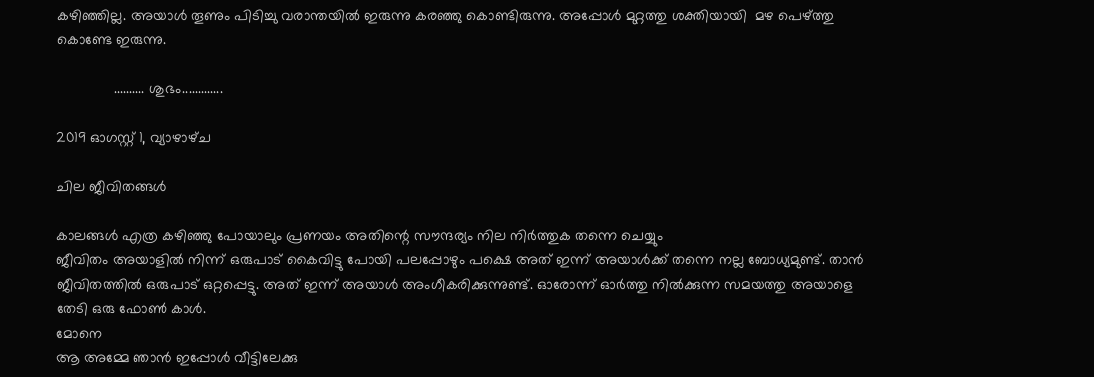കഴിഞ്ഞില്ല. അയാൾ തൂണും പിടിച്ചു വരാന്തയിൽ ഇരുന്നു കരഞ്ഞു കൊണ്ടിരുന്നു. അപ്പോൾ മുറ്റത്തു ശക്തിയായി  മഴ പെഴ്ത്തു കൊണ്ടേ ഇരുന്നു.

              .......... ശുഭം.............

2019 ഓഗസ്റ്റ് 1, വ്യാഴാഴ്‌ച

ചില ജീവിതങ്ങൾ

കാലങ്ങൾ എത്ര കഴിഞ്ഞു പോയാലും പ്രണയം അതിന്റെ സൗന്ദര്യം നില നിർത്തുക തന്നെ ചെയ്യും
ജീവിതം അയാളിൽ നിന്ന് ഒരുപാട് കൈവിട്ടു പോയി പലപ്പോഴും പക്ഷെ അത് ഇന്ന് അയാൾക്ക്‌ തന്നെ നല്ല ബോധ്യമുണ്ട്. താൻ ജീവിതത്തിൽ ഒരുപാട് ഒറ്റപ്പെട്ടു. അത് ഇന്ന് അയാൾ അംഗീകരിക്കുന്നുണ്ട്. ഓരോന്ന് ഓർത്തു നിൽക്കുന്ന സമയത്തു അയാളെ തേടി ഒരു ഫോൺ കാൾ.
മോനെ
ആ അമ്മേ ഞാൻ ഇപ്പോൾ വീട്ടിലേക്കു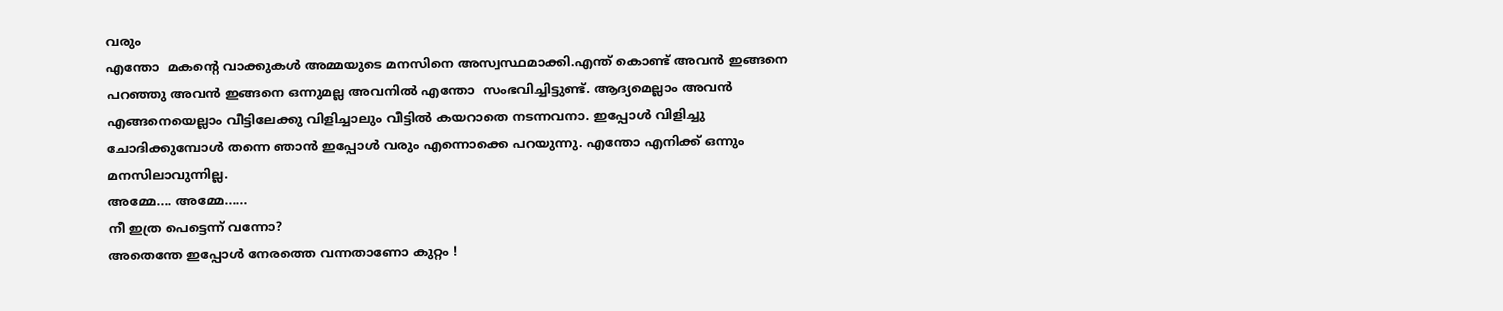വരും
എന്തോ  മകന്റെ വാക്കുകൾ അമ്മയുടെ മനസിനെ അസ്വസ്ഥമാക്കി.എന്ത് കൊണ്ട് അവൻ ഇങ്ങനെ പറഞ്ഞു അവൻ ഇങ്ങനെ ഒന്നുമല്ല അവനിൽ എന്തോ  സംഭവിച്ചിട്ടുണ്ട്. ആദ്യമെല്ലാം അവൻ എങ്ങനെയെല്ലാം വീട്ടിലേക്കു വിളിച്ചാലും വീട്ടിൽ കയറാതെ നടന്നവനാ. ഇപ്പോൾ വിളിച്ചു ചോദിക്കുമ്പോൾ തന്നെ ഞാൻ ഇപ്പോൾ വരും എന്നൊക്കെ പറയുന്നു. എന്തോ എനിക്ക് ഒന്നും മനസിലാവുന്നില്ല.
അമ്മേ.... അമ്മേ......
നീ ഇത്ര പെട്ടെന്ന് വന്നോ?
അതെന്തേ ഇപ്പോൾ നേരത്തെ വന്നതാണോ കുറ്റം !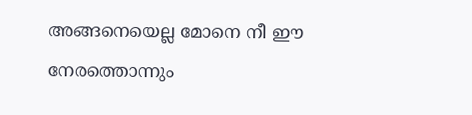അങ്ങനെയെല്ല മോനെ നീ ഈ നേരത്തൊന്നും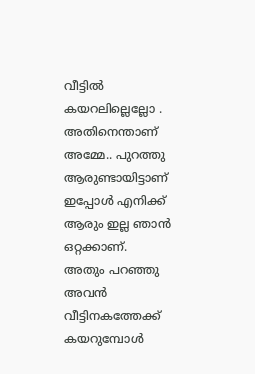വീട്ടിൽ കയറലില്ലെല്ലോ .
അതിനെന്താണ് അമ്മേ.. പുറത്തു ആരുണ്ടായിട്ടാണ് ഇപ്പോൾ എനിക്ക് ആരും ഇല്ല ഞാൻ  ഒറ്റക്കാണ്.
അതും പറഞ്ഞു അവൻ വീട്ടിനകത്തേക്ക് കയറുമ്പോൾ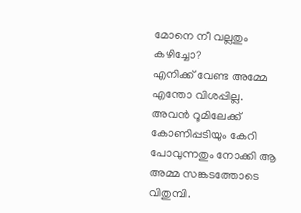മോനെ നീ വല്ലതും കഴിച്ചോ?
എനിക്ക് വേണ്ട അമ്മേ എന്തോ വിശപ്പില്ല.
അവൻ റൂമിലേക്ക്‌ കോണിപ്പടിയും കേറി പോവുന്നതും നോക്കി ആ അമ്മ സങ്കടത്തോടെ വിതുമ്പി.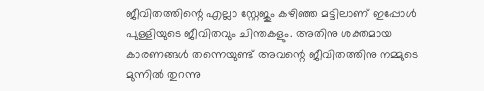ജീവിതത്തിന്റെ എല്ലാ സ്റ്റേജും കഴിഞ്ഞ മട്ടിലാണ് ഇപ്പോൾ പുള്ളിയുടെ ജീവിതവും ചിന്തകളും. അതിനു ശക്തമായ കാരണങ്ങൾ തന്നെയുണ്ട് അവന്റെ ജീവിതത്തിനു നമ്മുടെ മുന്നിൽ തുറന്നു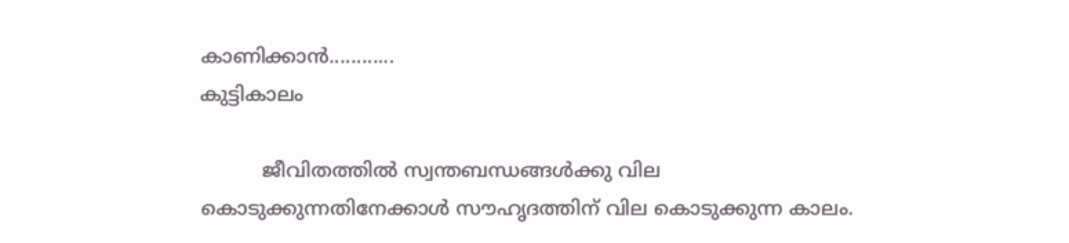കാണിക്കാൻ............
കുട്ടികാലം

          ജീവിതത്തിൽ സ്വന്തബന്ധങ്ങൾക്കു വില കൊടുക്കുന്നതിനേക്കാൾ സൗഹൃദത്തിന് വില കൊടുക്കുന്ന കാലം.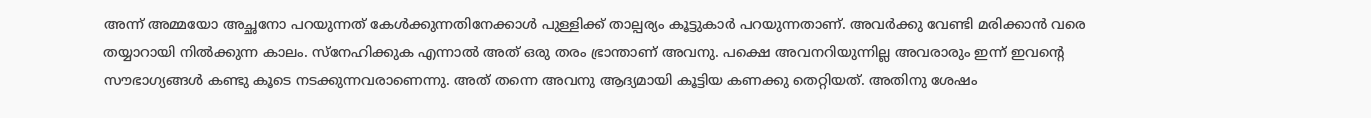അന്ന് അമ്മയോ അച്ഛനോ പറയുന്നത് കേൾക്കുന്നതിനേക്കാൾ പുള്ളിക്ക് താല്പര്യം കൂട്ടുകാർ പറയുന്നതാണ്. അവർക്കു വേണ്ടി മരിക്കാൻ വരെ തയ്യാറായി നിൽക്കുന്ന കാലം. സ്നേഹിക്കുക എന്നാൽ അത് ഒരു തരം ഭ്രാന്താണ് അവനു. പക്ഷെ അവനറിയുന്നില്ല അവരാരും ഇന്ന് ഇവന്റെ സൗഭാഗ്യങ്ങൾ കണ്ടു കൂടെ നടക്കുന്നവരാണെന്നു. അത് തന്നെ അവനു ആദ്യമായി കൂട്ടിയ കണക്കു തെറ്റിയത്. അതിനു ശേഷം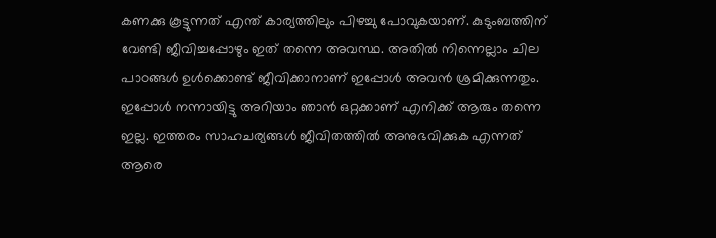കണക്കു കൂട്ടുന്നത് എന്ത് കാര്യത്തിലും പിഴച്ചു പോവുകയാണ്. കുടുംബത്തിന് വേണ്ടി ജീവിച്ചപ്പോഴും ഇത് തന്നെ അവസ്ഥ. അതിൽ നിന്നെല്ലാം ചില പാഠങ്ങൾ ഉൾക്കൊണ്ട്‌ ജീവിക്കാനാണ് ഇപ്പോൾ അവൻ ശ്രമിക്കുന്നതും. ഇപ്പോൾ നന്നായിട്ടു അറിയാം ഞാൻ ഒറ്റക്കാണ് എനിക്ക് ആരും തന്നെ ഇല്ല. ഇത്തരം സാഹചര്യങ്ങൾ ജീവിതത്തിൽ അനുഭവിക്കുക എന്നത് ആരെ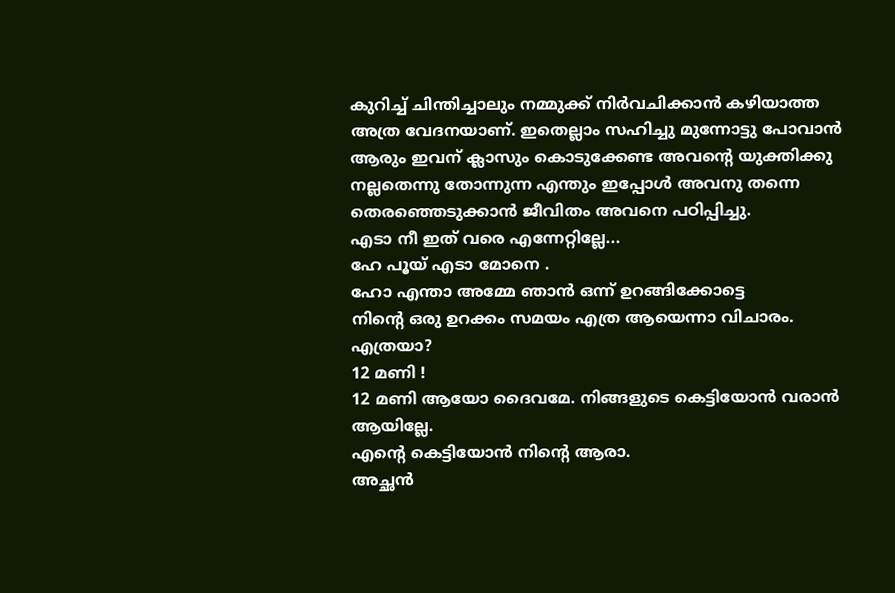കുറിച്ച് ചിന്തിച്ചാലും നമ്മുക്ക് നിർവചിക്കാൻ കഴിയാത്ത അത്ര വേദനയാണ്. ഇതെല്ലാം സഹിച്ചു മുന്നോട്ടു പോവാൻ ആരും ഇവന് ക്ലാസും കൊടുക്കേണ്ട അവന്റെ യുക്തിക്കു നല്ലതെന്നു തോന്നുന്ന എന്തും ഇപ്പോൾ അവനു തന്നെ തെരഞ്ഞെടുക്കാൻ ജീവിതം അവനെ പഠിപ്പിച്ചു.
എടാ നീ ഇത് വരെ എന്നേറ്റില്ലേ...
ഹേ പൂയ് എടാ മോനെ .
ഹോ എന്താ അമ്മേ ഞാൻ ഒന്ന് ഉറങ്ങിക്കോട്ടെ
നിന്റെ ഒരു ഉറക്കം സമയം എത്ര ആയെന്നാ വിചാരം.
എത്രയാ?
12 മണി !
12 മണി ആയോ ദൈവമേ. നിങ്ങളുടെ കെട്ടിയോൻ വരാൻ ആയില്ലേ.
എന്റെ കെട്ടിയോൻ നിന്റെ ആരാ.
അച്ഛൻ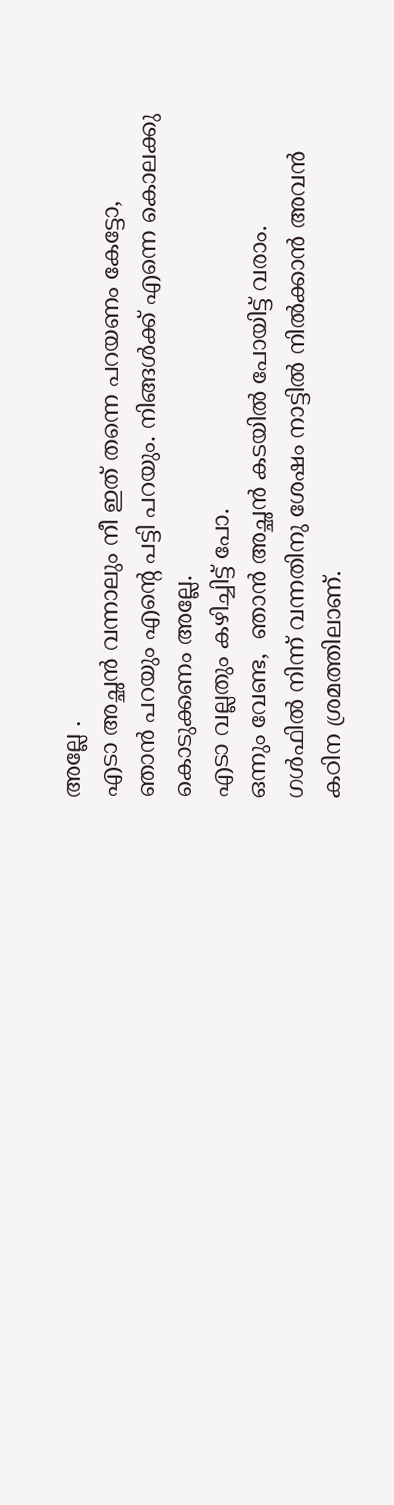അല്ലേ .
എടാ അച്ഛൻ വന്നാലും നീ ഇത് തന്നെ പറയണം കേട്ടോ,
ഞാൻ പറയും എന്റെ പട്ടി പറയും. നിങ്ങൾക്ക് എന്നെ കൊലക്കു കൊടുക്കണം അല്ലേ.
എടാ വല്ലതും കഴിച്ചിട്ട് പോ.
ഒന്നും വേണ്ട,  ഞാൻ അച്ഛൻ കടയിൽ പോയിട്ട് വരാം.
ഗൾഫിൽ നിന്ന് വന്നതിനു ശേഷം നാട്ടിൽ നിൽക്കാൻ അവൻ കഠിന ശ്രമത്തിലാണ്.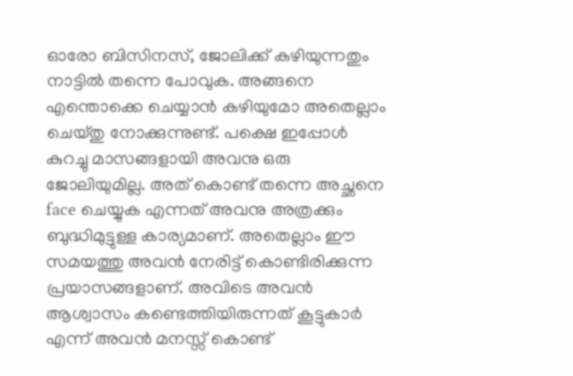ഓരോ ബിസിനസ്‌, ജോലിക്ക് കഴിയുന്നതും നാട്ടിൽ തന്നെ പോവുക. അങ്ങനെ എന്തൊക്കെ ചെയ്യാൻ കഴിയുമോ അതെല്ലാം ചെയ്തു നോക്കുന്നുണ്ട്. പക്ഷെ ഇപ്പോൾ കുറച്ചു മാസങ്ങളായി അവനു ഒരു ജോലിയുമില്ല. അത് കൊണ്ട് തന്നെ അച്ഛനെ face ചെയ്യുക എന്നത് അവനു അത്രക്കും ബുദ്ധിമുട്ടുള്ള കാര്യമാണ്. അതെല്ലാം ഈ സമയത്തു അവൻ നേരിട്ട് കൊണ്ടിരിക്കുന്ന പ്രയാസങ്ങളാണ്. അവിടെ അവൻ ആശ്വാസം കണ്ടെത്തിയിരുന്നത് കൂട്ടുകാർ എന്ന് അവൻ മനസ്സ് കൊണ്ട്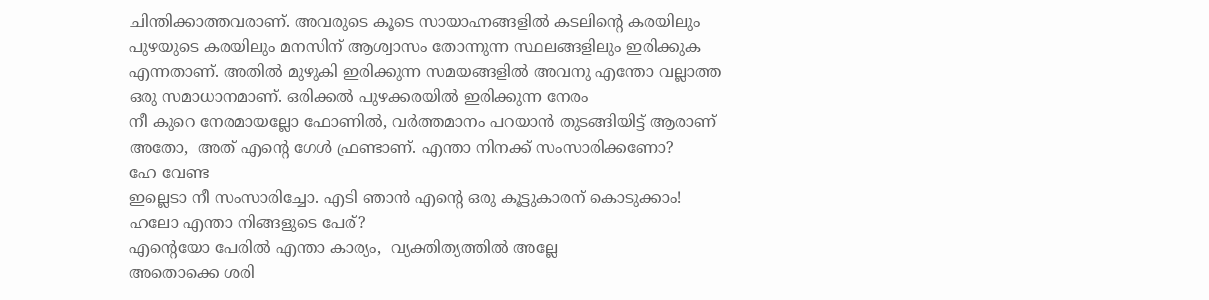ചിന്തിക്കാത്തവരാണ്. അവരുടെ കൂടെ സായാഹ്നങ്ങളിൽ കടലിന്റെ കരയിലും പുഴയുടെ കരയിലും മനസിന്‌ ആശ്വാസം തോന്നുന്ന സ്ഥലങ്ങളിലും ഇരിക്കുക എന്നതാണ്. അതിൽ മുഴുകി ഇരിക്കുന്ന സമയങ്ങളിൽ അവനു എന്തോ വല്ലാത്ത ഒരു സമാധാനമാണ്. ഒരിക്കൽ പുഴക്കരയിൽ ഇരിക്കുന്ന നേരം
നീ കുറെ നേരമായല്ലോ ഫോണിൽ, വർത്തമാനം പറയാൻ തുടങ്ങിയിട്ട് ആരാണ്
അതോ,  അത് എന്റെ ഗേൾ ഫ്രണ്ടാണ്. എന്താ നിനക്ക് സംസാരിക്കണോ?
ഹേ വേണ്ട
ഇല്ലെടാ നീ സംസാരിച്ചോ. എടി ഞാൻ എന്റെ ഒരു കൂട്ടുകാരന് കൊടുക്കാം!
ഹലോ എന്താ നിങ്ങളുടെ പേര്?
എന്റെയോ പേരിൽ എന്താ കാര്യം,  വ്യക്തിത്യത്തിൽ അല്ലേ
അതൊക്കെ ശരി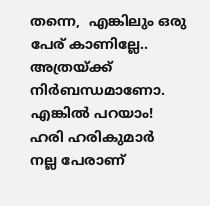തന്നെ,  എങ്കിലും ഒരു പേര് കാണില്ലേ..
അത്രയ്ക്ക് നിർബന്ധമാണോ. എങ്കിൽ പറയാം!
ഹരി ഹരികുമാർ
നല്ല പേരാണ്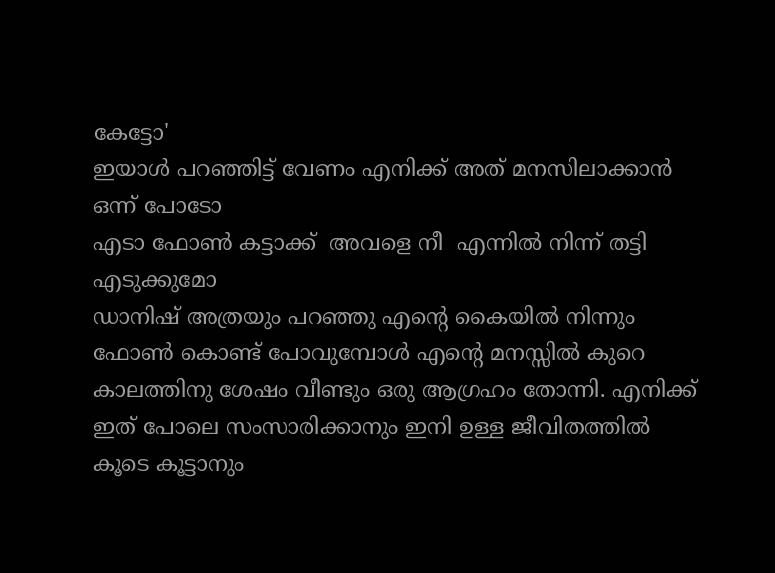കേട്ടോ'
ഇയാൾ പറഞ്ഞിട്ട് വേണം എനിക്ക് അത് മനസിലാക്കാൻ ഒന്ന് പോടോ
എടാ ഫോൺ കട്ടാക്ക്  അവളെ നീ  എന്നിൽ നിന്ന് തട്ടി എടുക്കുമോ
ഡാനിഷ് അത്രയും പറഞ്ഞു എന്റെ കൈയിൽ നിന്നും ഫോൺ കൊണ്ട് പോവുമ്പോൾ എന്റെ മനസ്സിൽ കുറെ കാലത്തിനു ശേഷം വീണ്ടും ഒരു ആഗ്രഹം തോന്നി. എനിക്ക് ഇത് പോലെ സംസാരിക്കാനും ഇനി ഉള്ള ജീവിതത്തിൽ കൂടെ കൂട്ടാനും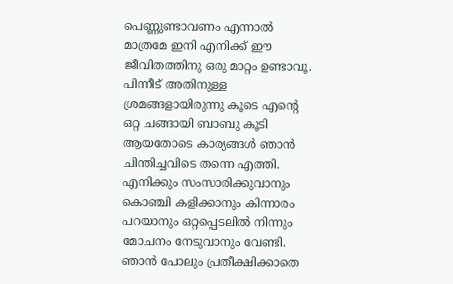പെണ്ണുണ്ടാവണം എന്നാൽ മാത്രമേ ഇനി എനിക്ക് ഈ ജീവിതത്തിനു ഒരു മാറ്റം ഉണ്ടാവൂ. പിന്നീട് അതിനുള്ള ശ്രമങ്ങളായിരുന്നു കൂടെ എന്റെ ഒറ്റ ചങ്ങായി ബാബു കൂടി ആയതോടെ കാര്യങ്ങൾ ഞാൻ ചിന്തിച്ചവിടെ തന്നെ എത്തി. എനിക്കും സംസാരിക്കുവാനും കൊഞ്ചി കളിക്കാനും കിന്നാരം പറയാനും ഒറ്റപ്പെടലിൽ നിന്നും മോചനം നേടുവാനും വേണ്ടി. ഞാൻ പോലും പ്രതീക്ഷിക്കാതെ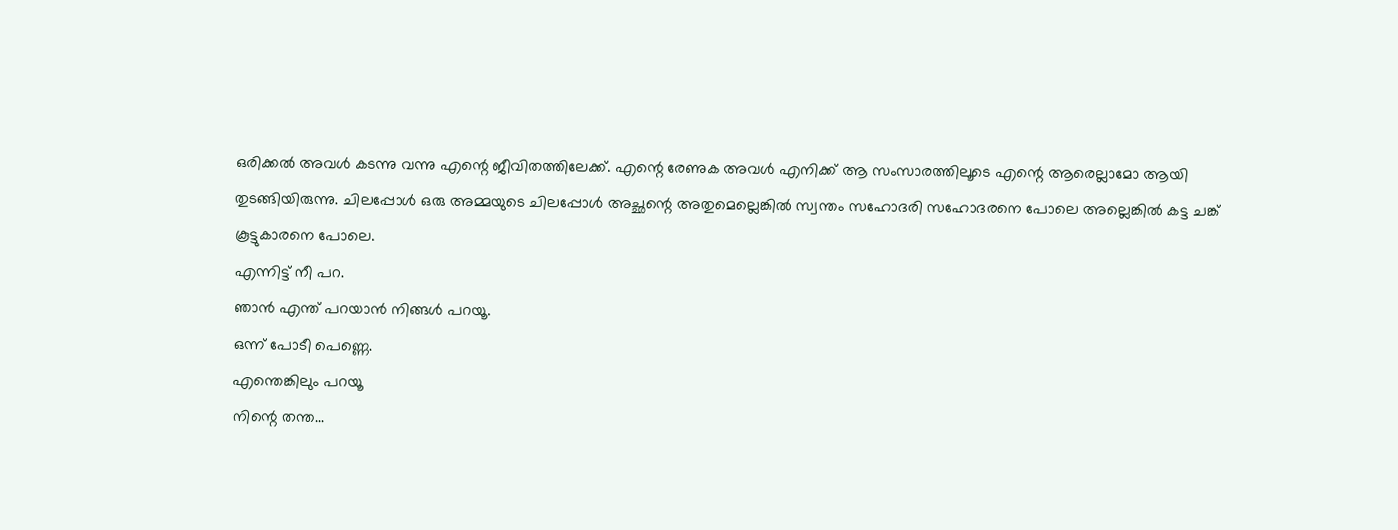ഒരിക്കൽ അവൾ കടന്നു വന്നു എന്റെ ജീവിതത്തിലേക്ക്. എന്റെ രേണുക അവൾ എനിക്ക് ആ സംസാരത്തിലൂടെ എന്റെ ആരെല്ലാമോ ആയി തുടങ്ങിയിരുന്നു. ചിലപ്പോൾ ഒരു അമ്മയുടെ ചിലപ്പോൾ അച്ഛന്റെ അതുമെല്ലെങ്കിൽ സ്വന്തം സഹോദരി സഹോദരനെ പോലെ അല്ലെങ്കിൽ കട്ട ചങ്ക് കൂട്ടുകാരനെ പോലെ.
എന്നിട്ട് നീ പറ.
ഞാൻ എന്ത് പറയാൻ നിങ്ങൾ പറയൂ.
ഒന്ന് പോടീ പെണ്ണെ.
എന്തെങ്കിലും പറയൂ
നിന്റെ തന്ത...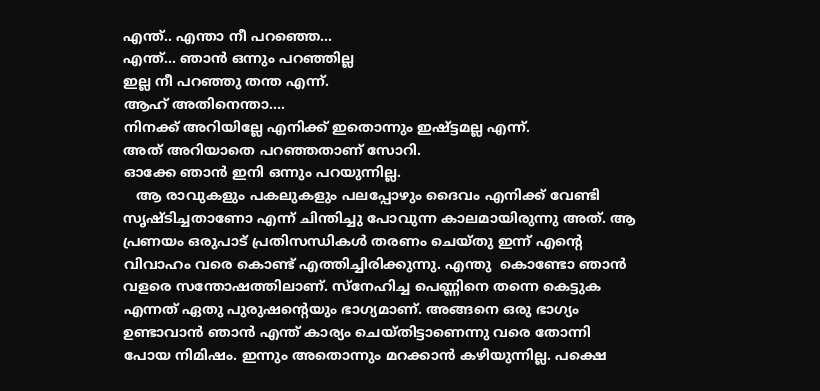എന്ത്.. എന്താ നീ പറഞ്ഞെ...
എന്ത്... ഞാൻ ഒന്നും പറഞ്ഞില്ല
ഇല്ല നീ പറഞ്ഞു തന്ത എന്ന്.
ആഹ് അതിനെന്താ....
നിനക്ക് അറിയില്ലേ എനിക്ക് ഇതൊന്നും ഇഷ്ട്ടമല്ല എന്ന്.
അത് അറിയാതെ പറഞ്ഞതാണ് സോറി.
ഓക്കേ ഞാൻ ഇനി ഒന്നും പറയുന്നില്ല.
   ആ രാവുകളും പകലുകളും പലപ്പോഴും ദൈവം എനിക്ക് വേണ്ടി സൃഷ്ടിച്ചതാണോ എന്ന് ചിന്തിച്ചു പോവുന്ന കാലമായിരുന്നു അത്. ആ പ്രണയം ഒരുപാട് പ്രതിസന്ധികൾ തരണം ചെയ്തു ഇന്ന് എന്റെ വിവാഹം വരെ കൊണ്ട് എത്തിച്ചിരിക്കുന്നു. എന്തു  കൊണ്ടോ ഞാൻ വളരെ സന്തോഷത്തിലാണ്. സ്നേഹിച്ച പെണ്ണിനെ തന്നെ കെട്ടുക എന്നത് ഏതു പുരുഷന്റെയും ഭാഗ്യമാണ്. അങ്ങനെ ഒരു ഭാഗ്യം ഉണ്ടാവാൻ ഞാൻ എന്ത് കാര്യം ചെയ്തിട്ടാണെന്നു വരെ തോന്നി പോയ നിമിഷം. ഇന്നും അതൊന്നും മറക്കാൻ കഴിയുന്നില്ല. പക്ഷെ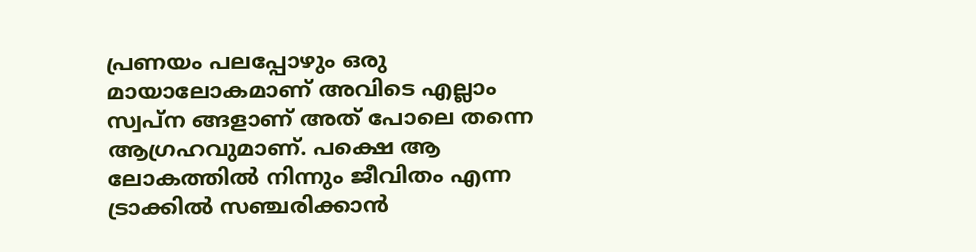പ്രണയം പലപ്പോഴും ഒരു മായാലോകമാണ് അവിടെ എല്ലാം സ്വപ്ന ങ്ങളാണ് അത് പോലെ തന്നെ ആഗ്രഹവുമാണ്. പക്ഷെ ആ ലോകത്തിൽ നിന്നും ജീവിതം എന്ന ട്രാക്കിൽ സഞ്ചരിക്കാൻ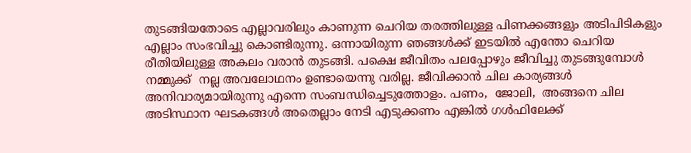തുടങ്ങിയതോടെ എല്ലാവരിലും കാണുന്ന ചെറിയ തരത്തിലുള്ള പിണക്കങ്ങളും അടിപിടികളും എല്ലാം സംഭവിച്ചു കൊണ്ടിരുന്നു. ഒന്നായിരുന്ന ഞങ്ങൾക്ക് ഇടയിൽ എന്തോ ചെറിയ രീതിയിലുള്ള അകലം വരാൻ തുടങ്ങി. പക്ഷെ ജീവിതം പലപ്പോഴും ജീവിച്ചു തുടങ്ങുമ്പോൾ നമ്മുക്ക്  നല്ല അവലോഥനം ഉണ്ടായെന്നു വരില്ല. ജീവിക്കാൻ ചില കാര്യങ്ങൾ അനിവാര്യമായിരുന്നു എന്നെ സംബന്ധിച്ചെടുത്തോളം. പണം,  ജോലി,  അങ്ങനെ ചില അടിസ്ഥാന ഘടകങ്ങൾ അതെല്ലാം നേടി എടുക്കണം എങ്കിൽ ഗൾഫിലേക്ക്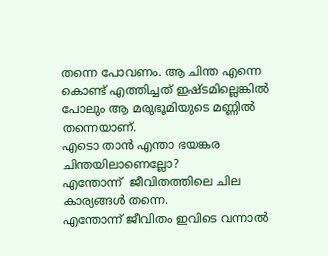തന്നെ പോവണം. ആ ചിന്ത എന്നെ കൊണ്ട് എത്തിച്ചത് ഇഷ്ടമില്ലെങ്കിൽ പോലും ആ മരുഭൂമിയുടെ മണ്ണിൽ തന്നെയാണ്.
എടൊ താൻ എന്താ ഭയങ്കര ചിന്തയിലാണെല്ലോ?
എന്തോന്ന്  ജീവിതത്തിലെ ചില കാര്യങ്ങൾ തന്നെ.
എന്തോന്ന് ജീവിതം ഇവിടെ വന്നാൽ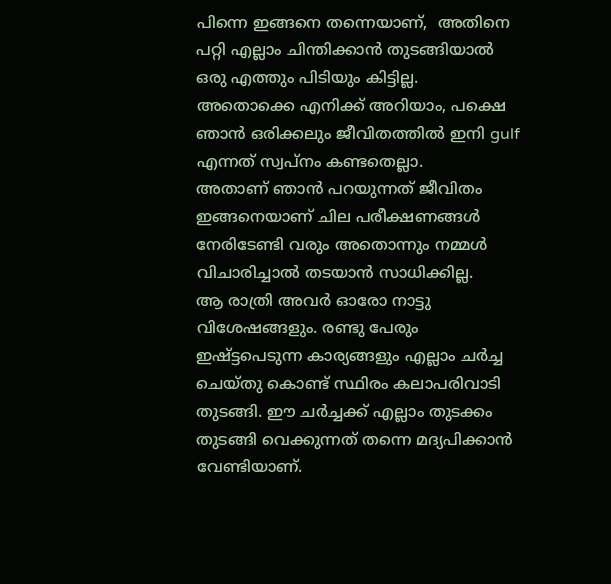പിന്നെ ഇങ്ങനെ തന്നെയാണ്,  അതിനെ പറ്റി എല്ലാം ചിന്തിക്കാൻ തുടങ്ങിയാൽ ഒരു എത്തും പിടിയും കിട്ടില്ല.
അതൊക്കെ എനിക്ക് അറിയാം, പക്ഷെ ഞാൻ ഒരിക്കലും ജീവിതത്തിൽ ഇനി gulf എന്നത് സ്വപ്നം കണ്ടതെല്ലാ.
അതാണ്‌ ഞാൻ പറയുന്നത് ജീവിതം ഇങ്ങനെയാണ് ചില പരീക്ഷണങ്ങൾ നേരിടേണ്ടി വരും അതൊന്നും നമ്മൾ വിചാരിച്ചാൽ തടയാൻ സാധിക്കില്ല.
ആ രാത്രി അവർ ഓരോ നാട്ടു വിശേഷങ്ങളും. രണ്ടു പേരും ഇഷ്ട്ടപെടുന്ന കാര്യങ്ങളും എല്ലാം ചർച്ച ചെയ്തു കൊണ്ട് സ്ഥിരം കലാപരിവാടി തുടങ്ങി. ഈ ചർച്ചക്ക് എല്ലാം തുടക്കം തുടങ്ങി വെക്കുന്നത് തന്നെ മദ്യപിക്കാൻ വേണ്ടിയാണ്.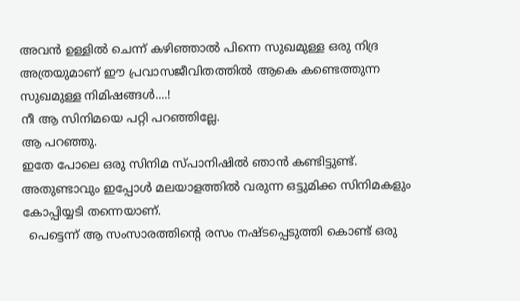അവൻ ഉള്ളിൽ ചെന്ന് കഴിഞ്ഞാൽ പിന്നെ സുഖമുള്ള ഒരു നിദ്ര അത്രയുമാണ് ഈ പ്രവാസജീവിതത്തിൽ ആകെ കണ്ടെത്തുന്ന സുഖമുള്ള നിമിഷങ്ങൾ....!
നീ ആ സിനിമയെ പറ്റി പറഞ്ഞില്ലേ.
ആ പറഞ്ഞു.
ഇതേ പോലെ ഒരു സിനിമ സ്പാനിഷിൽ ഞാൻ കണ്ടിട്ടുണ്ട്.
അതുണ്ടാവും ഇപ്പോൾ മലയാളത്തിൽ വരുന്ന ഒട്ടുമിക്ക സിനിമകളും കോപ്പിയ്യടി തന്നെയാണ്.
  പെട്ടെന്ന് ആ സംസാരത്തിന്റെ രസം നഷ്ടപ്പെടുത്തി കൊണ്ട് ഒരു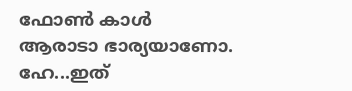ഫോൺ കാൾ
ആരാടാ ഭാര്യയാണോ.
ഹേ...ഇത്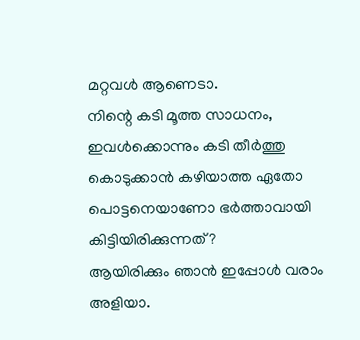മറ്റവൾ ആണെടാ.
നിന്റെ കടി മൂത്ത സാധനം, ഇവൾക്കൊന്നും കടി തീർത്തു കൊടുക്കാൻ കഴിയാത്ത ഏതോ പൊട്ടനെയാണോ ഭർത്താവായി കിട്ടിയിരിക്കുന്നത്?
ആയിരിക്കും ഞാൻ ഇപ്പോൾ വരാം അളിയാ.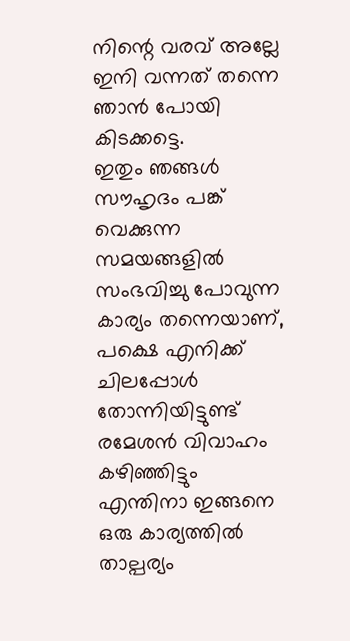നിന്റെ വരവ് അല്ലേ ഇനി വന്നത് തന്നെ ഞാൻ പോയി കിടക്കട്ടെ.
ഇതും ഞങ്ങൾ സൗഹൃദം പങ്ക് വെക്കുന്ന സമയങ്ങളിൽ സംഭവിച്ചു പോവുന്ന കാര്യം തന്നെയാണ്, പക്ഷെ എനിക്ക് ചിലപ്പോൾ തോന്നിയിട്ടുണ്ട് രമേശൻ വിവാഹം കഴിഞ്ഞിട്ടും എന്തിനാ ഇങ്ങനെ ഒരു കാര്യത്തിൽ താല്പര്യം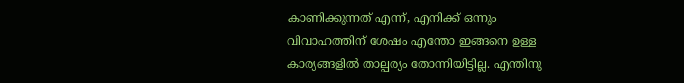കാണിക്കുന്നത് എന്ന്, എനിക്ക് ഒന്നും വിവാഹത്തിന് ശേഷം എന്തോ ഇങ്ങനെ ഉള്ള കാര്യങ്ങളിൽ താല്പര്യം തോന്നിയിട്ടില്ല. എന്തിനു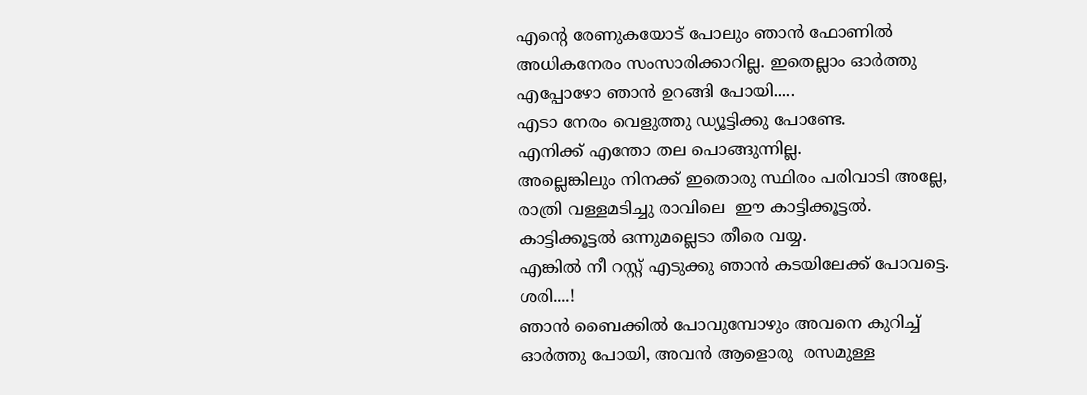എന്റെ രേണുകയോട് പോലും ഞാൻ ഫോണിൽ അധികനേരം സംസാരിക്കാറില്ല. ഇതെല്ലാം ഓർത്തു എപ്പോഴോ ഞാൻ ഉറങ്ങി പോയി.....
എടാ നേരം വെളുത്തു ഡ്യൂട്ടിക്കു പോണ്ടേ.
എനിക്ക് എന്തോ തല പൊങ്ങുന്നില്ല.
അല്ലെങ്കിലും നിനക്ക് ഇതൊരു സ്ഥിരം പരിവാടി അല്ലേ,  രാത്രി വള്ളമടിച്ചു രാവിലെ  ഈ കാട്ടിക്കൂട്ടൽ.
കാട്ടിക്കൂട്ടൽ ഒന്നുമല്ലെടാ തീരെ വയ്യ.
എങ്കിൽ നീ റസ്റ്റ്‌ എടുക്കു ഞാൻ കടയിലേക്ക് പോവട്ടെ.
ശരി....!
ഞാൻ ബൈക്കിൽ പോവുമ്പോഴും അവനെ കുറിച്ച് ഓർത്തു പോയി, അവൻ ആളൊരു  രസമുള്ള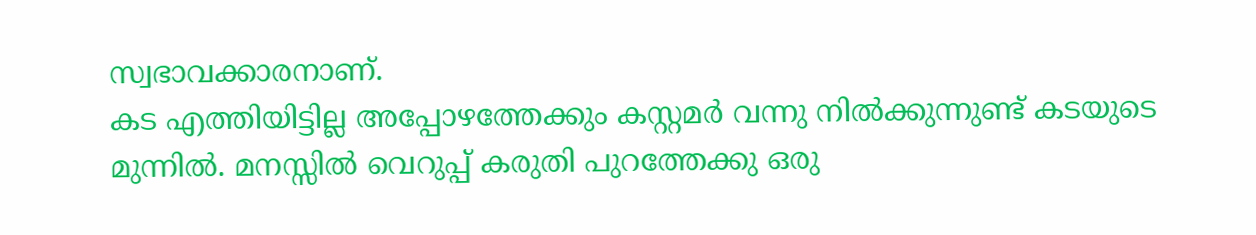സ്വഭാവക്കാരനാണ്.
കട എത്തിയിട്ടില്ല അപ്പോഴത്തേക്കും കസ്റ്റമർ വന്നു നിൽക്കുന്നുണ്ട് കടയുടെ മുന്നിൽ. മനസ്സിൽ വെറുപ്പ്‌ കരുതി പുറത്തേക്കു ഒരു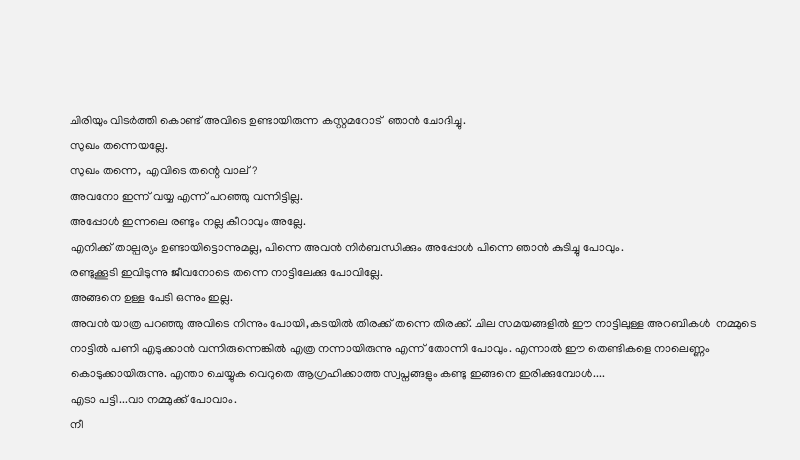ചിരിയും വിടർത്തി കൊണ്ട് അവിടെ ഉണ്ടായിരുന്ന കസ്റ്റമറോട്  ഞാൻ ചോദിച്ചു.
സുഖം തന്നെയല്ലേ.
സുഖം തന്നെ,  എവിടെ തന്റെ വാല്?
അവനോ ഇന്ന് വയ്യ എന്ന് പറഞ്ഞു വന്നിട്ടില്ല.
അപ്പോൾ ഇന്നലെ രണ്ടും നല്ല കീറാവും അല്ലേ.
എനിക്ക് താല്പര്യം ഉണ്ടായിട്ടൊന്നുമല്ല, പിന്നെ അവൻ നിർബന്ധിക്കും അപ്പോൾ പിന്നെ ഞാൻ കുടിച്ചു പോവും.
രണ്ടുക്കൂടി ഇവിടുന്നു ജീവനോടെ തന്നെ നാട്ടിലേക്കു പോവില്ലേ.
അങ്ങനെ ഉള്ള പേടി ഒന്നും ഇല്ല.
അവൻ യാത്ര പറഞ്ഞു അവിടെ നിന്നും പോയി,കടയിൽ തിരക്ക് തന്നെ തിരക്ക്. ചില സമയങ്ങളിൽ ഈ നാട്ടിലുള്ള അറബികൾ  നമ്മുടെ നാട്ടിൽ പണി എടുക്കാൻ വന്നിരുന്നെങ്കിൽ എത്ര നന്നായിരുന്നു എന്ന് തോന്നി പോവും. എന്നാൽ ഈ തെണ്ടികളെ നാലെണ്ണം കൊടുക്കായിരുന്നു. എന്താ ചെയ്യുക വെറുതെ ആഗ്രഹിക്കാത്ത സ്വപ്നങ്ങളും കണ്ടു ഇങ്ങനെ ഇരിക്കുമ്പോൾ....
എടാ പട്ടി...വാ നമ്മുക്ക് പോവാം.
നീ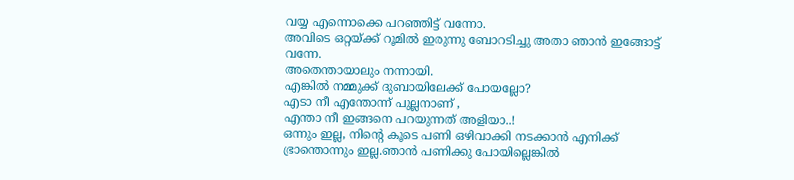വയ്യ എന്നൊക്കെ പറഞ്ഞിട്ട് വന്നോ.
അവിടെ ഒറ്റയ്ക്ക് റൂമിൽ ഇരുന്നു ബോറടിച്ചു അതാ ഞാൻ ഇങ്ങോട്ട് വന്നേ.
അതെന്തായാലും നന്നായി.
എങ്കിൽ നമ്മുക്ക് ദുബായിലേക്ക് പോയല്ലോ?
എടാ നീ എന്തോന്ന് പുല്ലനാണ് ,
എന്താ നീ ഇങ്ങനെ പറയുന്നത് അളിയാ..!
ഒന്നും ഇല്ല, നിന്റെ കൂടെ പണി ഒഴിവാക്കി നടക്കാൻ എനിക്ക് ഭ്രാന്തൊന്നും ഇല്ല.ഞാൻ പണിക്കു പോയില്ലെങ്കിൽ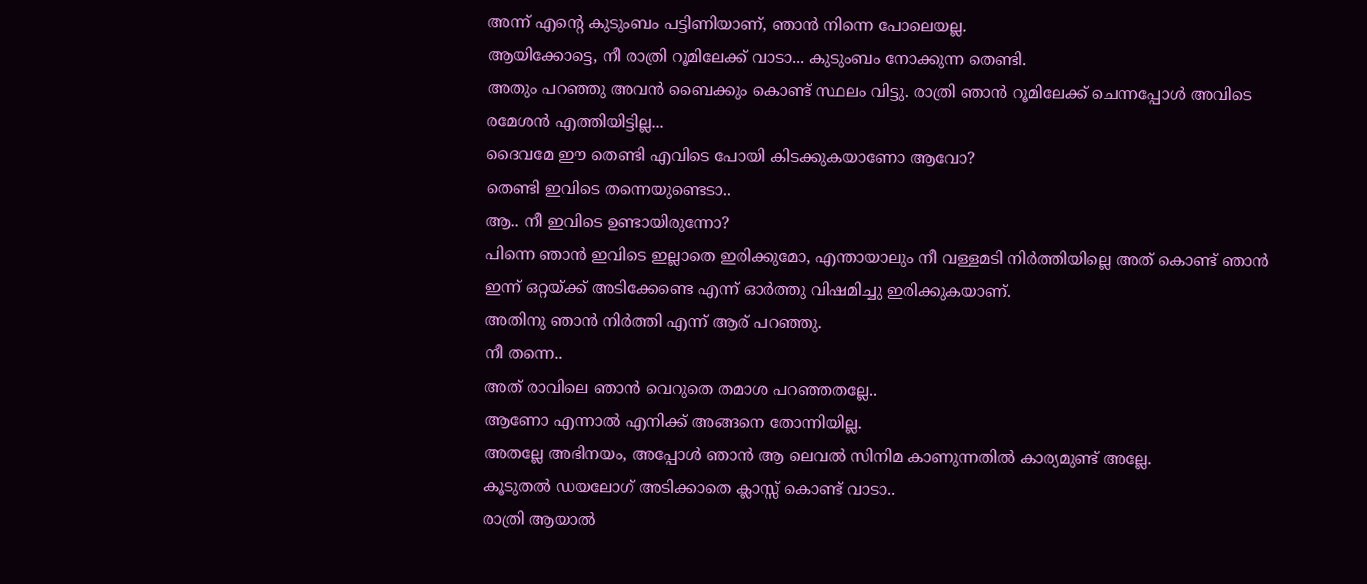അന്ന് എന്റെ കുടുംബം പട്ടിണിയാണ്, ഞാൻ നിന്നെ പോലെയല്ല.
ആയിക്കോട്ടെ, നീ രാത്രി റൂമിലേക്ക്‌ വാടാ... കുടുംബം നോക്കുന്ന തെണ്ടി.
അതും പറഞ്ഞു അവൻ ബൈക്കും കൊണ്ട് സ്ഥലം വിട്ടു. രാത്രി ഞാൻ റൂമിലേക്ക്‌ ചെന്നപ്പോൾ അവിടെ രമേശൻ എത്തിയിട്ടില്ല...
ദൈവമേ ഈ തെണ്ടി എവിടെ പോയി കിടക്കുകയാണോ ആവോ?
തെണ്ടി ഇവിടെ തന്നെയുണ്ടെടാ..
ആ.. നീ ഇവിടെ ഉണ്ടായിരുന്നോ?
പിന്നെ ഞാൻ ഇവിടെ ഇല്ലാതെ ഇരിക്കുമോ, എന്തായാലും നീ വള്ളമടി നിർത്തിയില്ലെ അത് കൊണ്ട് ഞാൻ ഇന്ന് ഒറ്റയ്ക്ക് അടിക്കേണ്ടെ എന്ന് ഓർത്തു വിഷമിച്ചു ഇരിക്കുകയാണ്.
അതിനു ഞാൻ നിർത്തി എന്ന് ആര് പറഞ്ഞു.
നീ തന്നെ..
അത് രാവിലെ ഞാൻ വെറുതെ തമാശ പറഞ്ഞതല്ലേ..
ആണോ എന്നാൽ എനിക്ക് അങ്ങനെ തോന്നിയില്ല.
അതല്ലേ അഭിനയം, അപ്പോൾ ഞാൻ ആ ലെവൽ സിനിമ കാണുന്നതിൽ കാര്യമുണ്ട് അല്ലേ.
കൂടുതൽ ഡയലോഗ് അടിക്കാതെ ക്ലാസ്സ്‌ കൊണ്ട് വാടാ..
രാത്രി ആയാൽ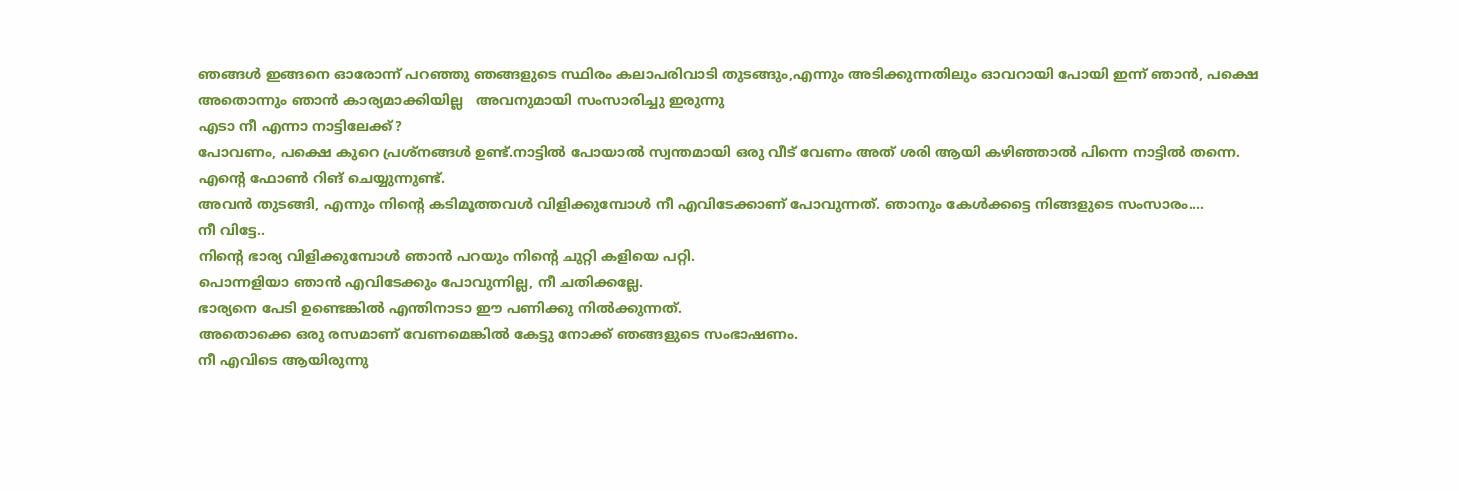ഞങ്ങൾ ഇങ്ങനെ ഓരോന്ന് പറഞ്ഞു ഞങ്ങളുടെ സ്ഥിരം കലാപരിവാടി തുടങ്ങും,എന്നും അടിക്കുന്നതിലും ഓവറായി പോയി ഇന്ന് ഞാൻ, പക്ഷെ അതൊന്നും ഞാൻ കാര്യമാക്കിയില്ല   അവനുമായി സംസാരിച്ചു ഇരുന്നു
എടാ നീ എന്നാ നാട്ടിലേക്ക്?
പോവണം, പക്ഷെ കുറെ പ്രശ്നങ്ങൾ ഉണ്ട്.നാട്ടിൽ പോയാൽ സ്വന്തമായി ഒരു വീട് വേണം അത് ശരി ആയി കഴിഞ്ഞാൽ പിന്നെ നാട്ടിൽ തന്നെ.
എന്റെ ഫോൺ റിങ് ചെയ്യുന്നുണ്ട്.
അവൻ തുടങ്ങി, എന്നും നിന്റെ കടിമൂത്തവൾ വിളിക്കുമ്പോൾ നീ എവിടേക്കാണ് പോവുന്നത്. ഞാനും കേൾക്കട്ടെ നിങ്ങളുടെ സംസാരം....
നീ വിട്ടേ..
നിന്റെ ഭാര്യ വിളിക്കുമ്പോൾ ഞാൻ പറയും നിന്റെ ചുറ്റി കളിയെ പറ്റി.
പൊന്നളിയാ ഞാൻ എവിടേക്കും പോവുന്നില്ല, നീ ചതിക്കല്ലേ.
ഭാര്യനെ പേടി ഉണ്ടെങ്കിൽ എന്തിനാടാ ഈ പണിക്കു നിൽക്കുന്നത്.
അതൊക്കെ ഒരു രസമാണ് വേണമെങ്കിൽ കേട്ടു നോക്ക് ഞങ്ങളുടെ സംഭാഷണം.
നീ എവിടെ ആയിരുന്നു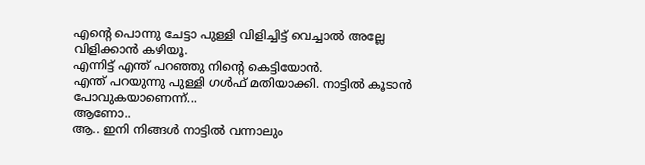എന്റെ പൊന്നു ചേട്ടാ പുള്ളി വിളിച്ചിട്ട് വെച്ചാൽ അല്ലേ വിളിക്കാൻ കഴിയൂ.
എന്നിട്ട് എന്ത് പറഞ്ഞു നിന്റെ കെട്ടിയോൻ.
എന്ത് പറയുന്നു പുള്ളി ഗൾഫ് മതിയാക്കി. നാട്ടിൽ കൂടാൻ പോവുകയാണെന്ന്...
ആണോ..
ആ.. ഇനി നിങ്ങൾ നാട്ടിൽ വന്നാലും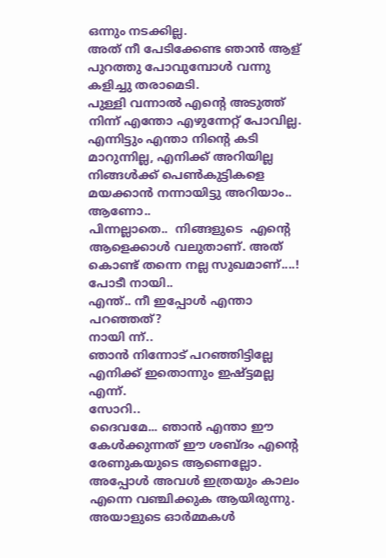ഒന്നും നടക്കില്ല.
അത് നീ പേടിക്കേണ്ട ഞാൻ ആള് പുറത്തു പോവുമ്പോൾ വന്നു കളിച്ചു തരാമെടി.
പുള്ളി വന്നാൽ എന്റെ അടുത്ത് നിന്ന് എന്തോ എഴുന്നേറ്റ് പോവില്ല.
എന്നിട്ടും എന്താ നിന്റെ കടി മാറുന്നില്ല, എനിക്ക് അറിയില്ല നിങ്ങൾക്ക് പെൺകുട്ടികളെ മയക്കാൻ നന്നായിട്ടു അറിയാം..
ആണോ..
പിന്നല്ലാതെ..  നിങ്ങളുടെ  എന്റെ ആളെക്കാൾ വലുതാണ്. അത് കൊണ്ട് തന്നെ നല്ല സുഖമാണ്....!
പോടീ നായി..
എന്ത്.. നീ ഇപ്പോൾ എന്താ പറഞ്ഞത്?
നായി ന്ന്..
ഞാൻ നിന്നോട് പറഞ്ഞിട്ടില്ലേ എനിക്ക് ഇതൊന്നും ഇഷ്ട്ടമല്ല എന്ന്.
സോറി..
ദൈവമേ... ഞാൻ എന്താ ഈ കേൾക്കുന്നത് ഈ ശബ്ദം എന്റെ രേണുകയുടെ ആണെല്ലോ. അപ്പോൾ അവൾ ഇത്രയും കാലം എന്നെ വഞ്ചിക്കുക ആയിരുന്നു.
അയാളുടെ ഓർമ്മകൾ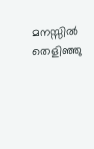മനസ്സിൽ തെളിഞ്ഞു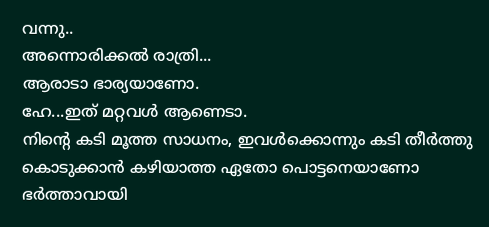വന്നു..
അന്നൊരിക്കൽ രാത്രി...
ആരാടാ ഭാര്യയാണോ.
ഹേ...ഇത് മറ്റവൾ ആണെടാ.
നിന്റെ കടി മൂത്ത സാധനം, ഇവൾക്കൊന്നും കടി തീർത്തു കൊടുക്കാൻ കഴിയാത്ത ഏതോ പൊട്ടനെയാണോ ഭർത്താവായി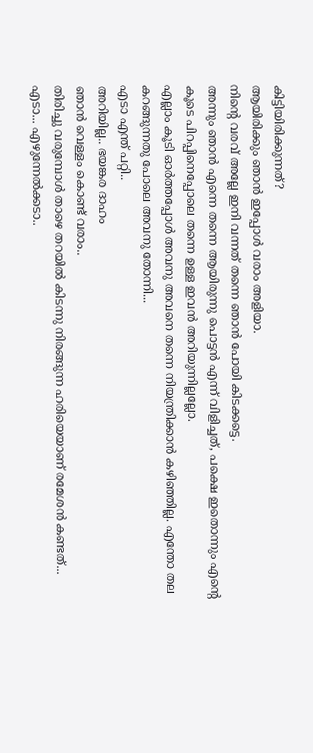കിട്ടിയിരിക്കുന്നത്?
ആയിരിക്കും ഞാൻ ഇപ്പോൾ വരാം അളിയാ.
നിന്റെ വരവ് അല്ലേ ഇനി വന്നത് തന്നെ ഞാൻ പോയി കിടക്കട്ടെ.
അന്നും ഞാൻ എന്നെ തന്നെ ആയിരുന്നു പൊട്ടൻ എന്ന് വിളിച്ചത്, പക്ഷെ ഇതൊന്നും എന്റെ കൂടെ പിറപ്പിനെപ്പോലെ തന്നെ ഉള്ള ഇവൻ അറിയുന്നില്ലല്ലോ.
എല്ലാം കൂടി ഓർത്തപ്പോൾ അവനു അവനെ തന്നെ നിയന്ത്രിക്കാൻ കഴിഞ്ഞില്ല. എന്തോ തല കറങ്ങുന്നതു പോലെ അവനു തോന്നി...
എടാ എന്ത് പറ്റി..
അറിയില്ല.. ഭയങ്കര ദാഹം
ഞാൻ വെള്ളം കൊണ്ട് വരാം..
തിരിച്ചു വരുമ്പോൾ താഴെ തറയിൽ കിടന്നു നിരങ്ങുന്ന ഹരിയെയാണ് രമേശൻ കണ്ടത്...
എടാ... എഴുന്നേൽക്കടാ..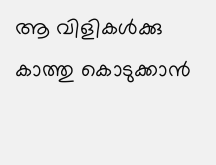ആ വിളികൾക്കു കാത്തു കൊടുക്കാൻ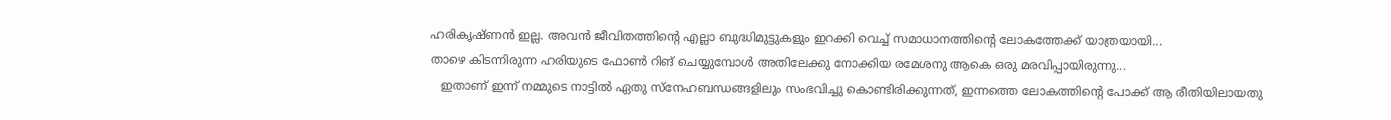ഹരികൃഷ്ണൻ ഇല്ല. അവൻ ജീവിതത്തിന്റെ എല്ലാ ബുദ്ധിമുട്ടുകളും ഇറക്കി വെച്ച് സമാധാനത്തിന്റെ ലോകത്തേക്ക് യാത്രയായി...
താഴെ കിടന്നിരുന്ന ഹരിയുടെ ഫോൺ റിങ് ചെയ്യുമ്പോൾ അതിലേക്കു നോക്കിയ രമേശനു ആകെ ഒരു മരവിപ്പായിരുന്നു...
   ഇതാണ് ഇന്ന് നമ്മുടെ നാട്ടിൽ ഏതു സ്നേഹബന്ധങ്ങളിലും സംഭവിച്ചു കൊണ്ടിരിക്കുന്നത്, ഇന്നത്തെ ലോകത്തിന്റെ പോക്ക് ആ രീതിയിലായതു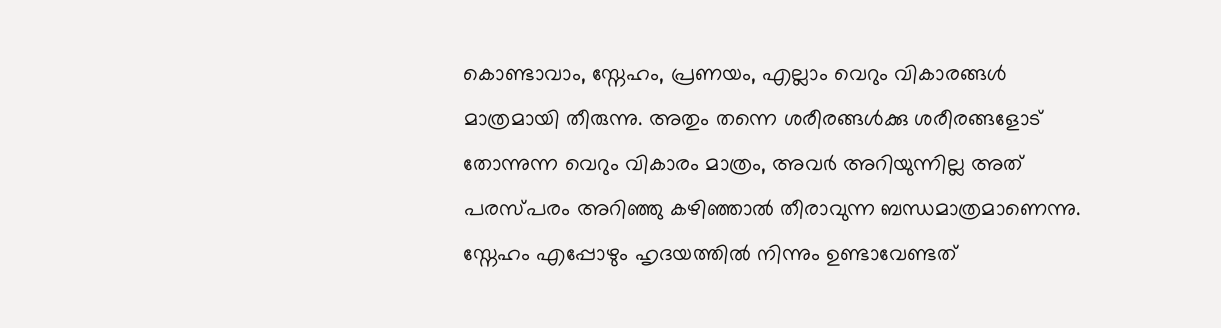കൊണ്ടാവാം, സ്നേഹം, പ്രണയം, എല്ലാം വെറും വികാരങ്ങൾ മാത്രമായി തീരുന്നു. അതും തന്നെ ശരീരങ്ങൾക്കു ശരീരങ്ങളോട് തോന്നുന്ന വെറും വികാരം മാത്രം, അവർ അറിയുന്നില്ല അത് പരസ്പരം അറിഞ്ഞു കഴിഞ്ഞാൽ തീരാവുന്ന ബന്ധമാത്രമാണെന്നു. സ്നേഹം എപ്പോഴും ഹൃദയത്തിൽ നിന്നും ഉണ്ടാവേണ്ടത്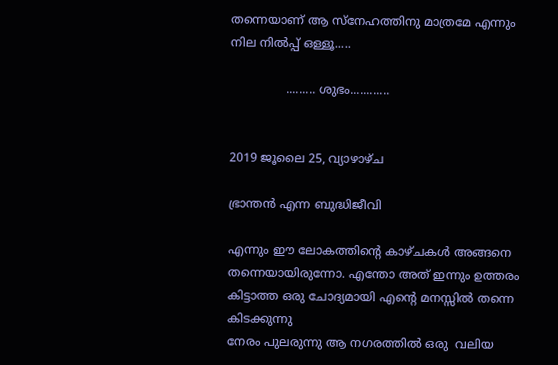തന്നെയാണ് ആ സ്നേഹത്തിനു മാത്രമേ എന്നും നില നിൽപ്പ് ഒള്ളൂ.....

               ......... ശുഭം............


2019 ജൂലൈ 25, വ്യാഴാഴ്‌ച

ഭ്രാന്തൻ എന്ന ബുദ്ധിജീവി

എന്നും ഈ ലോകത്തിന്റെ കാഴ്ചകൾ അങ്ങനെ തന്നെയായിരുന്നോ. എന്തോ അത് ഇന്നും ഉത്തരം കിട്ടാത്ത ഒരു ചോദ്യമായി എന്റെ മനസ്സിൽ തന്നെ കിടക്കുന്നു
നേരം പുലരുന്നു ആ നഗരത്തിൽ ഒരു  വലിയ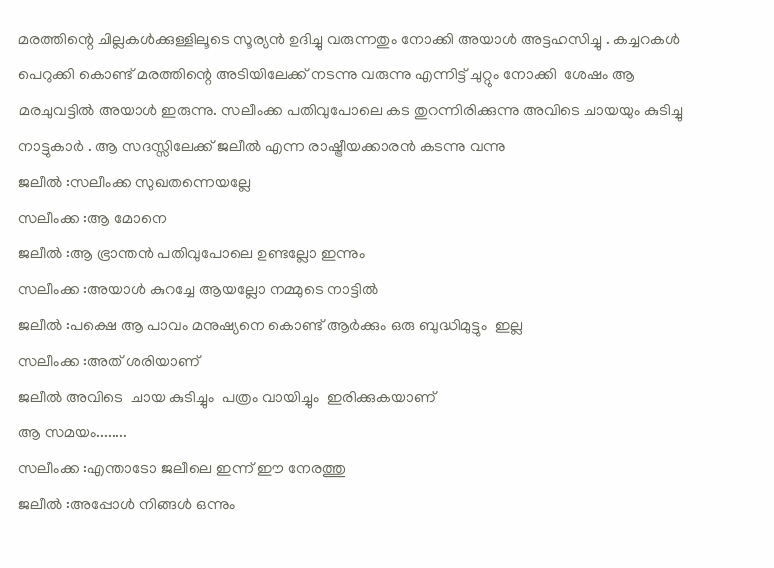മരത്തിന്റെ ചില്ലകൾക്കുള്ളിലൂടെ സൂര്യൻ ഉദിച്ചു വരുന്നതും നോക്കി അയാൾ അട്ടഹസിച്ചു . കച്ചറകൾ പെറുക്കി കൊണ്ട് മരത്തിന്റെ അടിയിലേക്ക് നടന്നു വരുന്നു എന്നിട്ട് ചുറ്റും നോക്കി  ശേഷം ആ മരചുവട്ടിൽ അയാൾ ഇരുന്നു. സലീംക്ക പതിവുപോലെ കട തുറന്നിരിക്കുന്നു അവിടെ ചായയും കുടിച്ചു നാട്ടുകാർ . ആ സദസ്സിലേക്ക് ജലീൽ എന്ന രാഷ്ട്രീയക്കാരൻ കടന്നു വന്നു
ജലീൽ :സലീംക്ക സുഖതന്നെയല്ലേ
സലീംക്ക :ആ മോനെ
ജലീൽ :ആ ഭ്രാന്തൻ പതിവുപോലെ ഉണ്ടല്ലോ ഇന്നും
സലീംക്ക :അയാൾ കുറച്ചേ ആയല്ലോ നമ്മുടെ നാട്ടിൽ
ജലീൽ :പക്ഷെ ആ പാവം മനുഷ്യനെ കൊണ്ട് ആർക്കും ഒരു ബുദ്ധിമുട്ടും  ഇല്ല
സലീംക്ക :അത് ശരിയാണ്
ജലീൽ അവിടെ  ചായ കുടിച്ചും  പത്രം വായിച്ചും  ഇരിക്കുകയാണ്
ആ സമയം........
സലീംക്ക :എന്താടോ ജലീലെ ഇന്ന് ഈ നേരത്തു
ജലീൽ :അപ്പോൾ നിങ്ങൾ ഒന്നും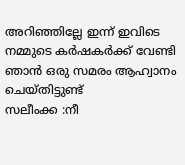അറിഞ്ഞില്ലേ ഇന്ന് ഇവിടെ നമ്മുടെ കർഷകർക്ക് വേണ്ടി ഞാൻ ഒരു സമരം ആഹ്വാനം ചെയ്തിട്ടുണ്ട്
സലീംക്ക :നീ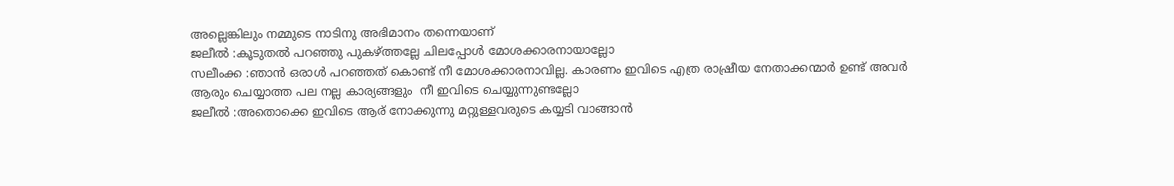അല്ലെങ്കിലും നമ്മുടെ നാടിനു അഭിമാനം തന്നെയാണ്
ജലീൽ :കൂടുതൽ പറഞ്ഞു പുകഴ്ത്തല്ലേ ചിലപ്പോൾ മോശക്കാരനായാല്ലോ
സലീംക്ക :ഞാൻ ഒരാൾ പറഞ്ഞത് കൊണ്ട് നീ മോശക്കാരനാവില്ല. കാരണം ഇവിടെ എത്ര രാഷ്രീയ നേതാക്കന്മാർ ഉണ്ട് അവർ ആരും ചെയ്യാത്ത പല നല്ല കാര്യങ്ങളും  നീ ഇവിടെ ചെയ്യുന്നുണ്ടല്ലോ
ജലീൽ :അതൊക്കെ ഇവിടെ ആര് നോക്കുന്നു മറ്റുള്ളവരുടെ കയ്യടി വാങ്ങാൻ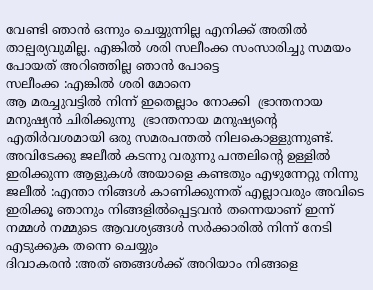വേണ്ടി ഞാൻ ഒന്നും ചെയ്യുന്നില്ല എനിക്ക് അതിൽ താല്പര്യവുമില്ല. എങ്കിൽ ശരി സലീംക്ക സംസാരിച്ചു സമയം പോയത് അറിഞ്ഞില്ല ഞാൻ പോട്ടെ
സലീംക്ക :എങ്കിൽ ശരി മോനെ
ആ മരച്ചുവട്ടിൽ നിന്ന് ഇതെല്ലാം നോക്കി  ഭ്രാന്തനായ മനുഷ്യൻ ചിരിക്കുന്നു  ഭ്രാന്തനായ മനുഷ്യന്റെ എതിർവശമായി ഒരു സമരപന്തൽ നിലകൊള്ളുന്നുണ്ട്. അവിടേക്കു ജലീൽ കടന്നു വരുന്നു പന്തലിന്റെ ഉള്ളിൽ ഇരിക്കുന്ന ആളുകൾ അയാളെ കണ്ടതും എഴുന്നേറ്റു നിന്നു
ജലീൽ :എന്താ നിങ്ങൾ കാണിക്കുന്നത് എല്ലാവരും അവിടെ ഇരിക്കൂ ഞാനും നിങ്ങളിൽപ്പെട്ടവൻ തന്നെയാണ് ഇന്ന് നമ്മൾ നമ്മുടെ ആവശ്യങ്ങൾ സർക്കാരിൽ നിന്ന് നേടി എടുക്കുക തന്നെ ചെയ്യും
ദിവാകരൻ :അത് ഞങ്ങൾക്ക് അറിയാം നിങ്ങളെ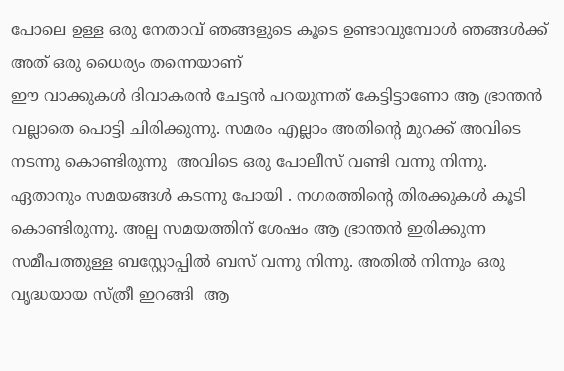പോലെ ഉള്ള ഒരു നേതാവ് ഞങ്ങളുടെ കൂടെ ഉണ്ടാവുമ്പോൾ ഞങ്ങൾക്ക് അത് ഒരു ധൈര്യം തന്നെയാണ്
ഈ വാക്കുകൾ ദിവാകരൻ ചേട്ടൻ പറയുന്നത് കേട്ടിട്ടാണോ ആ ഭ്രാന്തൻ വല്ലാതെ പൊട്ടി ചിരിക്കുന്നു. സമരം എല്ലാം അതിന്റെ മുറക്ക് അവിടെ നടന്നു കൊണ്ടിരുന്നു  അവിടെ ഒരു പോലീസ് വണ്ടി വന്നു നിന്നു. ഏതാനും സമയങ്ങൾ കടന്നു പോയി . നഗരത്തിന്റെ തിരക്കുകൾ കൂടി കൊണ്ടിരുന്നു. അല്പ സമയത്തിന് ശേഷം ആ ഭ്രാന്തൻ ഇരിക്കുന്ന സമീപത്തുള്ള ബസ്റ്റോപ്പിൽ ബസ് വന്നു നിന്നു. അതിൽ നിന്നും ഒരു വൃദ്ധയായ സ്ത്രീ ഇറങ്ങി  ആ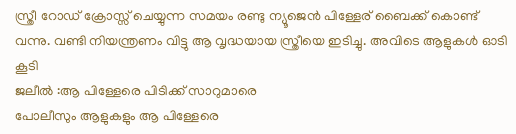സ്ത്രീ റോഡ് ക്രോസ്സ് ചെയ്യുന്ന സമയം രണ്ടു ന്യൂജെൻ പിള്ളേര് ബൈക്ക് കൊണ്ട് വന്നു. വണ്ടി നിയന്ത്രണം വിട്ടു ആ വൃദ്ധയായ സ്ത്രീയെ ഇടിച്ചു. അവിടെ ആളുകൾ ഓടി കൂടി
ജലീൽ :ആ പിള്ളേരെ പിടിക്ക് സാറുമാരെ
പോലീസും ആളുകളും ആ പിള്ളേരെ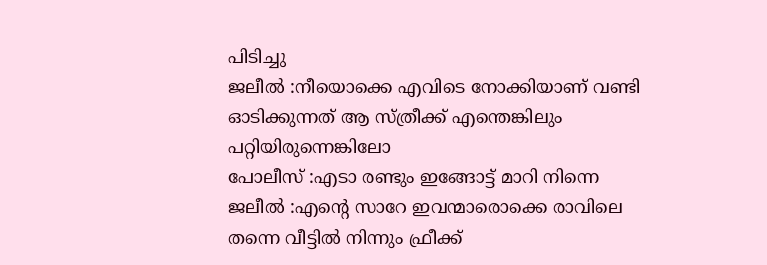പിടിച്ചു
ജലീൽ :നീയൊക്കെ എവിടെ നോക്കിയാണ് വണ്ടി ഓടിക്കുന്നത് ആ സ്ത്രീക്ക് എന്തെങ്കിലും പറ്റിയിരുന്നെങ്കിലോ
പോലീസ് :എടാ രണ്ടും ഇങ്ങോട്ട് മാറി നിന്നെ
ജലീൽ :എന്റെ സാറേ ഇവന്മാരൊക്കെ രാവിലെ തന്നെ വീട്ടിൽ നിന്നും ഫ്രീക്ക്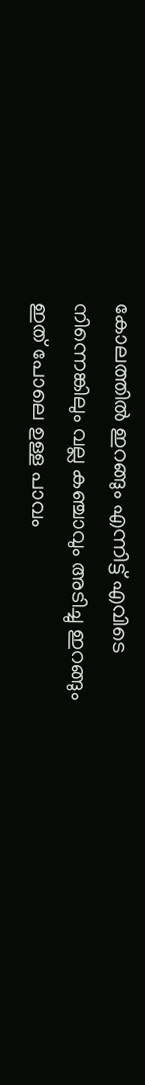കോലത്തിൽ ഇറങ്ങും എന്നിട്ട് എവിടെ നിന്നെങ്കിലും വല്ല കഞ്ചാവും അടിച്ചു ഇറങ്ങും ഇത് പോലെ ഉള്ള പാവം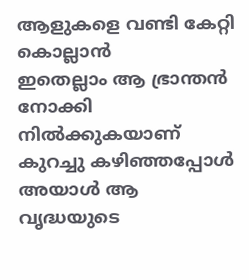ആളുകളെ വണ്ടി കേറ്റി കൊല്ലാൻ
ഇതെല്ലാം ആ ഭ്രാന്തൻ നോക്കി നിൽക്കുകയാണ് കുറച്ചു കഴിഞ്ഞപ്പോൾ അയാൾ ആ വൃദ്ധയുടെ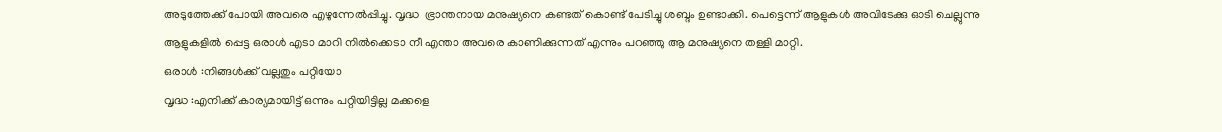അടുത്തേക്ക് പോയി അവരെ എഴുന്നേൽപ്പിച്ചു. വൃദ്ധ  ഭ്രാന്തനായ മനുഷ്യനെ കണ്ടത് കൊണ്ട് പേടിച്ചു ശബ്ദം ഉണ്ടാക്കി. പെട്ടെന്ന് ആളുകൾ അവിടേക്കു ഓടി ചെല്ലുന്നു ആളുകളിൽ പ്പെട്ട ഒരാൾ എടാ മാറി നിൽക്കെടാ നീ എന്താ അവരെ കാണിക്കുന്നത് എന്നും പറഞ്ഞു ആ മനുഷ്യനെ തള്ളി മാറ്റി.
ഒരാൾ :നിങ്ങൾക്ക് വല്ലതും പറ്റിയോ
വൃദ്ധ :എനിക്ക് കാര്യമായിട്ട് ഒന്നും പറ്റിയിട്ടില്ല മക്കളെ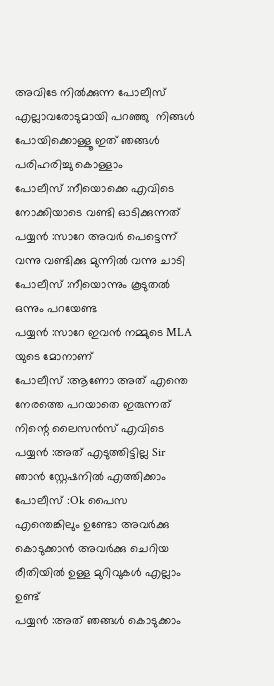അവിടേ നിൽക്കുന്ന പോലീസ് എല്ലാവരോടുമായി പറഞ്ഞു  നിങ്ങൾ പോയിക്കൊള്ളൂ ഇത് ഞങ്ങൾ പരിഹരിച്ചു കൊള്ളാം
പോലീസ് :നീയൊക്കെ എവിടെ നോക്കിയാടെ വണ്ടി ഓടിക്കുന്നത്
പയ്യൻ :സാറേ അവർ പെട്ടെന്ന് വന്നു വണ്ടിക്കു മുന്നിൽ വന്നു ചാടി
പോലീസ് :നീയൊന്നും കൂടുതൽ ഒന്നും പറയേണ്ട
പയ്യൻ :സാറേ ഇവൻ നമ്മുടെ MLA യുടെ മോനാണ്
പോലീസ് :ആണോ അത് എന്തെ നേരത്തെ പറയാതെ ഇരുന്നത് നിന്റെ ലൈസൻസ് എവിടെ
പയ്യൻ :അത് എടുത്തിട്ടില്ല Sir ഞാൻ സ്റ്റേഷനിൽ എത്തിക്കാം
പോലീസ് :Ok പൈസ എന്തെങ്കിലും ഉണ്ടോ അവർക്കു കൊടുക്കാൻ അവർക്കു ചെറിയ രീതിയിൽ ഉള്ള മുറിവുകൾ എല്ലാം ഉണ്ട്
പയ്യൻ :അത് ഞങ്ങൾ കൊടുക്കാം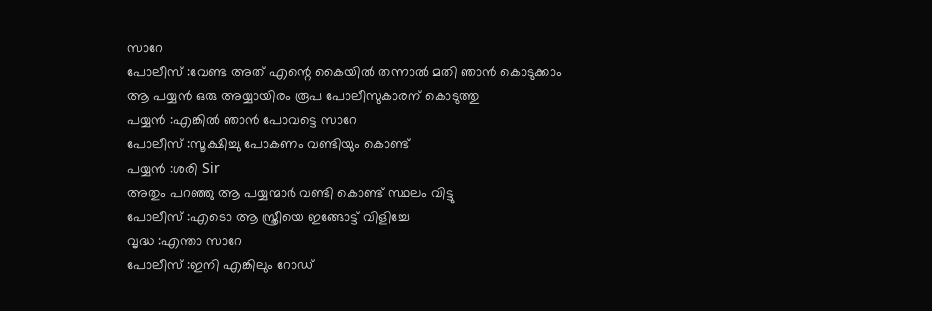സാറേ
പോലീസ് :വേണ്ട അത് എന്റെ കൈയിൽ തന്നാൽ മതി ഞാൻ കൊടുക്കാം
ആ പയ്യൻ ഒരു അയ്യായിരം രൂപ പോലീസുകാരന് കൊടുത്തു
പയ്യൻ :എങ്കിൽ ഞാൻ പോവട്ടെ സാറേ
പോലീസ് :സൂക്ഷിച്ചു പോകണം വണ്ടിയും കൊണ്ട്
പയ്യൻ :ശരി Sir
അതും പറഞ്ഞു ആ പയ്യന്മാർ വണ്ടി കൊണ്ട് സ്ഥലം വിട്ടു
പോലീസ് :എടൊ ആ സ്ത്രീയെ ഇങ്ങോട്ട് വിളിച്ചേ
വൃദ്ധ :എന്താ സാറേ
പോലീസ് :ഇനി എങ്കിലും റോഡ്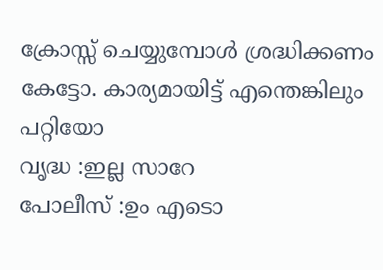ക്രോസ്സ് ചെയ്യുമ്പോൾ ശ്രദ്ധിക്കണം കേട്ടോ. കാര്യമായിട്ട് എന്തെങ്കിലും പറ്റിയോ
വൃദ്ധ :ഇല്ല സാറേ
പോലീസ് :ഉം എടൊ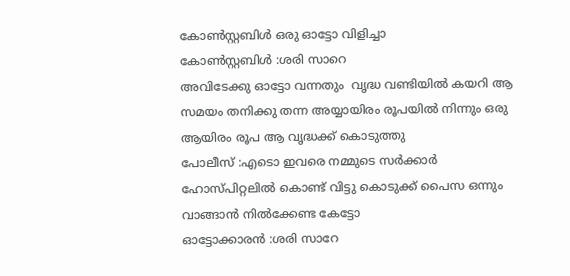കോൺസ്റ്റബിൾ ഒരു ഓട്ടോ വിളിച്ചാ
കോൺസ്റ്റബിൾ :ശരി സാറെ
അവിടേക്കു ഓട്ടോ വന്നതും  വൃദ്ധ വണ്ടിയിൽ കയറി ആ സമയം തനിക്കു തന്ന അയ്യായിരം രൂപയിൽ നിന്നും ഒരു ആയിരം രൂപ ആ വൃദ്ധക്ക് കൊടുത്തു
പോലീസ് :എടൊ ഇവരെ നമ്മുടെ സർക്കാർ ഹോസ്പിറ്റലിൽ കൊണ്ട് വിട്ടു കൊടുക്ക്‌ പൈസ ഒന്നും വാങ്ങാൻ നിൽക്കേണ്ട കേട്ടോ
ഓട്ടോക്കാരൻ :ശരി സാറേ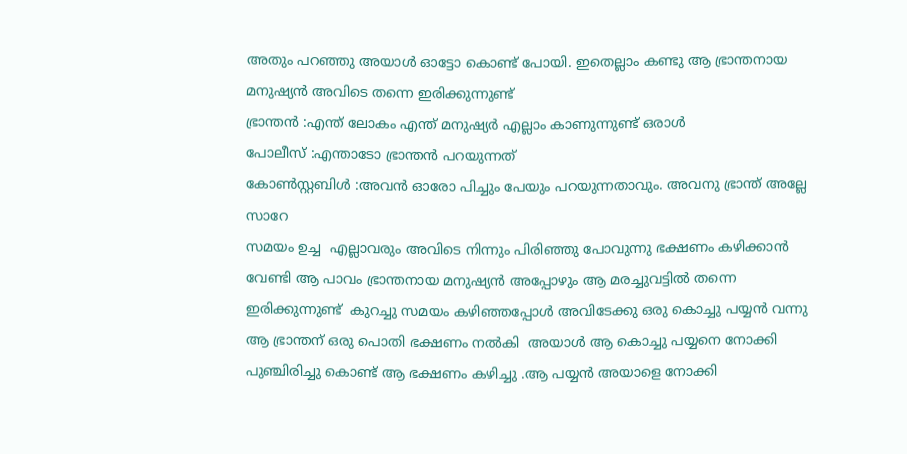അതും പറഞ്ഞു അയാൾ ഓട്ടോ കൊണ്ട് പോയി. ഇതെല്ലാം കണ്ടു ആ ഭ്രാന്തനായ മനുഷ്യൻ അവിടെ തന്നെ ഇരിക്കുന്നുണ്ട്
ഭ്രാന്തൻ :എന്ത് ലോകം എന്ത് മനുഷ്യർ എല്ലാം കാണുന്നുണ്ട് ഒരാൾ
പോലീസ് :എന്താടോ ഭ്രാന്തൻ പറയുന്നത്
കോൺസ്റ്റബിൾ :അവൻ ഓരോ പിച്ചും പേയും പറയുന്നതാവും. അവനു ഭ്രാന്ത് അല്ലേ സാറേ
സമയം ഉച്ച  എല്ലാവരും അവിടെ നിന്നും പിരിഞ്ഞു പോവുന്നു ഭക്ഷണം കഴിക്കാൻ വേണ്ടി ആ പാവം ഭ്രാന്തനായ മനുഷ്യൻ അപ്പോഴും ആ മരച്ചുവട്ടിൽ തന്നെ ഇരിക്കുന്നുണ്ട്  കുറച്ചു സമയം കഴിഞ്ഞപ്പോൾ അവിടേക്കു ഒരു കൊച്ചു പയ്യൻ വന്നു ആ ഭ്രാന്തന് ഒരു പൊതി ഭക്ഷണം നൽകി  അയാൾ ആ കൊച്ചു പയ്യനെ നോക്കി പുഞ്ചിരിച്ചു കൊണ്ട് ആ ഭക്ഷണം കഴിച്ചു .ആ പയ്യൻ അയാളെ നോക്കി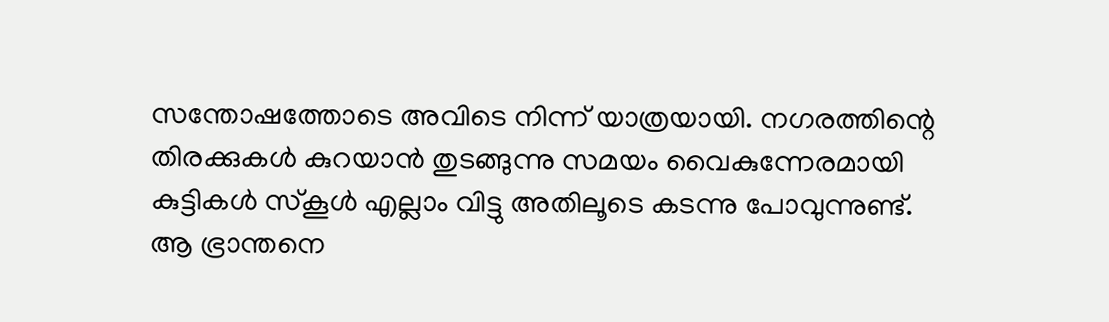സന്തോഷത്തോടെ അവിടെ നിന്ന് യാത്രയായി. നഗരത്തിന്റെ തിരക്കുകൾ കുറയാൻ തുടങ്ങുന്നു സമയം വൈകുന്നേരമായി  കുട്ടികൾ സ്കൂൾ എല്ലാം വിട്ടു അതിലൂടെ കടന്നു പോവുന്നുണ്ട്. ആ ഭ്രാന്തനെ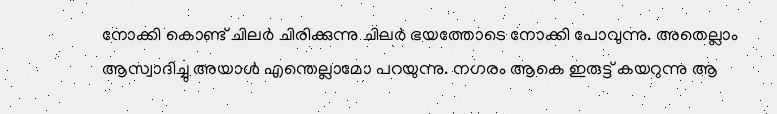നോക്കി കൊണ്ട് ചിലർ ചിരിക്കുന്നു ചിലർ ഭയത്തോടെ നോക്കി പോവുന്നു. അതെല്ലാം ആസ്വാദിച്ചു അയാൾ എന്തെല്ലാമോ പറയുന്നു. നഗരം ആകെ ഇരുട്ട് കയറുന്നു ആ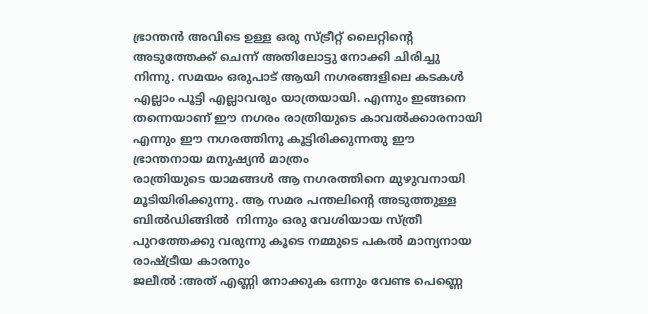ഭ്രാന്തൻ അവിടെ ഉള്ള ഒരു സ്ട്രീറ്റ് ലൈറ്റിന്റെ അടുത്തേക്ക് ചെന്ന് അതിലോട്ടു നോക്കി ചിരിച്ചു നിന്നു. സമയം ഒരുപാട് ആയി നഗരങ്ങളിലെ കടകൾ എല്ലാം പൂട്ടി എല്ലാവരും യാത്രയായി. എന്നും ഇങ്ങനെ തന്നെയാണ് ഈ നഗരം രാത്രിയുടെ കാവൽക്കാരനായി എന്നും ഈ നഗരത്തിനു കൂട്ടിരിക്കുന്നതു ഈ ഭ്രാന്തനായ മനുഷ്യൻ മാത്രം
രാത്രിയുടെ യാമങ്ങൾ ആ നഗരത്തിനെ മുഴുവനായി മൂടിയിരിക്കുന്നു. ആ സമര പന്തലിന്റെ അടുത്തുള്ള ബിൽഡിങ്ങിൽ  നിന്നും ഒരു വേശിയായ സ്ത്രീ പുറത്തേക്കു വരുന്നു കൂടെ നമ്മുടെ പകൽ മാന്യനായ രാഷ്ട്രീയ കാരനും
ജലീൽ :അത് എണ്ണി നോക്കുക ഒന്നും വേണ്ട പെണ്ണെ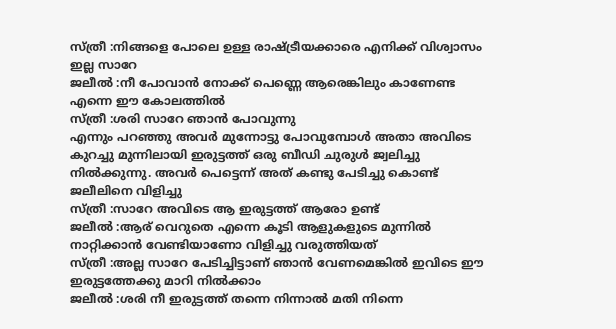സ്ത്രീ :നിങ്ങളെ പോലെ ഉള്ള രാഷ്ട്രീയക്കാരെ എനിക്ക് വിശ്വാസം ഇല്ല സാറേ
ജലീൽ :നീ പോവാൻ നോക്ക് പെണ്ണെ ആരെങ്കിലും കാണേണ്ട എന്നെ ഈ കോലത്തിൽ
സ്ത്രീ :ശരി സാറേ ഞാൻ പോവുന്നു
എന്നും പറഞ്ഞു അവർ മുന്നോട്ടു പോവുമ്പോൾ അതാ അവിടെ കുറച്ചു മുന്നിലായി ഇരുട്ടത്ത് ഒരു ബീഡി ചുരുൾ ജ്വലിച്ചു നിൽക്കുന്നു. അവർ പെട്ടെന്ന് അത് കണ്ടു പേടിച്ചു കൊണ്ട് ജലീലിനെ വിളിച്ചു
സ്ത്രീ :സാറേ അവിടെ ആ ഇരുട്ടത്ത് ആരോ ഉണ്ട്
ജലീൽ :ആര് വെറുതെ എന്നെ കൂടി ആളുകളുടെ മുന്നിൽ നാറ്റിക്കാൻ വേണ്ടിയാണോ വിളിച്ചു വരുത്തിയത്
സ്ത്രീ :അല്ല സാറേ പേടിച്ചിട്ടാണ് ഞാൻ വേണമെങ്കിൽ ഇവിടെ ഈ ഇരുട്ടത്തേക്കു മാറി നിൽക്കാം
ജലീൽ :ശരി നീ ഇരുട്ടത്ത് തന്നെ നിന്നാൽ മതി നിന്നെ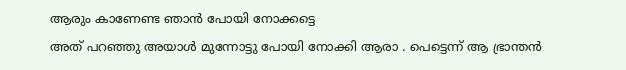ആരും കാണേണ്ട ഞാൻ പോയി നോക്കട്ടെ
അത് പറഞ്ഞു അയാൾ മുന്നോട്ടു പോയി നോക്കി ആരാ . പെട്ടെന്ന് ആ ഭ്രാന്തൻ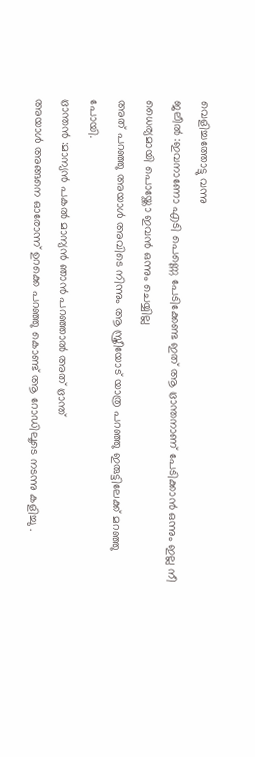വെളിച്ചത്തോട്ടു വന്നു
ജലീൽ :ഇവനാണോ എടി പെണ്ണെ പേടിക്കേണ്ട ഇത് ആ ഭ്രാന്തനാണ് പേടിക്കാൻ ഒന്നും ഇല്ല നീ ധൈര്യമായി പൊയ്ക്കോ ഇവൻ ഒന്നും ചെയ്യില്ല
അത് പറഞ്ഞു അയാൾ അവിടെ നിന്നും ആ സ്ത്രീയോട് യാത്ര പറഞ്ഞു ഇരുട്ടിലേക്ക് മറഞ്ഞു പോയി.
ഭ്രാന്തൻ :മാന്യൻ പകൽ മാന്യൻ ഞാൻ പറഞ്ഞാൽ അത് ഭ്രാന്ത്‌
അയാൾ അങ്ങനെ ഓരോന്ന് ഉറക്കെ പറഞ്ഞു കൊണ്ട് ആ റോഡിലൂടെ നടന്നു കളിച്ചു .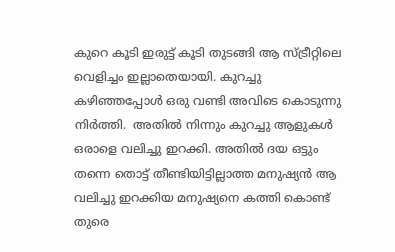കുറെ കൂടി ഇരുട്ട് കൂടി തുടങ്ങി ആ സ്ട്രീറ്റിലെ വെളിച്ചം ഇല്ലാതെയായി. കുറച്ചു കഴിഞ്ഞപ്പോൾ ഒരു വണ്ടി അവിടെ കൊടുന്നു നിർത്തി.  അതിൽ നിന്നും കുറച്ചു ആളുകൾ ഒരാളെ വലിച്ചു ഇറക്കി. അതിൽ ദയ ഒട്ടും തന്നെ തൊട്ട് തീണ്ടിയിട്ടില്ലാത്ത മനുഷ്യൻ ആ വലിച്ചു ഇറക്കിയ മനുഷ്യനെ കത്തി കൊണ്ട് തുരെ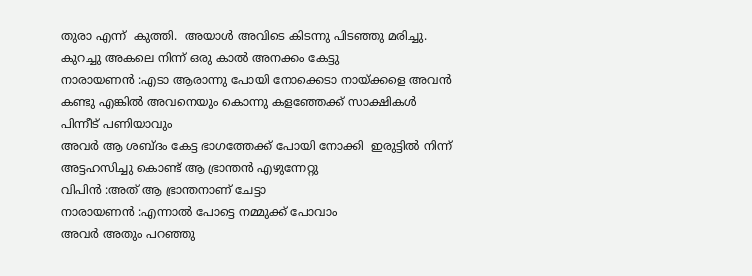തുരാ എന്ന്  കുത്തി.  അയാൾ അവിടെ കിടന്നു പിടഞ്ഞു മരിച്ചു. കുറച്ചു അകലെ നിന്ന് ഒരു കാൽ അനക്കം കേട്ടു
നാരായണൻ :എടാ ആരാന്നു പോയി നോക്കെടാ നായ്ക്കളെ അവൻ കണ്ടു എങ്കിൽ അവനെയും കൊന്നു കളഞ്ഞേക്ക് സാക്ഷികൾ പിന്നീട് പണിയാവും
അവർ ആ ശബ്ദം കേട്ട ഭാഗത്തേക്ക് പോയി നോക്കി  ഇരുട്ടിൽ നിന്ന് അട്ടഹസിച്ചു കൊണ്ട് ആ ഭ്രാന്തൻ എഴുന്നേറ്റു
വിപിൻ :അത് ആ ഭ്രാന്തനാണ് ചേട്ടാ
നാരായണൻ :എന്നാൽ പോട്ടെ നമ്മുക്ക് പോവാം
അവർ അതും പറഞ്ഞു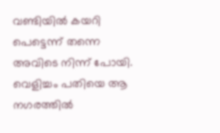വണ്ടിയിൽ കയറി പെട്ടെന്ന് തന്നെ അവിടെ നിന്ന് പോയി. വെളിച്ചം പതിയെ ആ നഗരത്തിൽ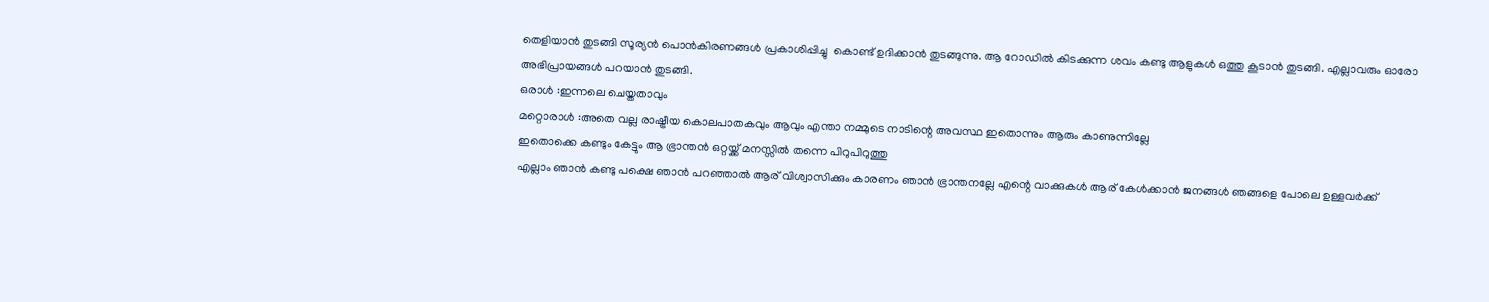തെളിയാൻ തുടങ്ങി സൂര്യൻ പൊൻകിരണങ്ങൾ പ്രകാശിപ്പിച്ചു  കൊണ്ട് ഉദിക്കാൻ തുടങ്ങുന്നു. ആ റോഡിൽ കിടക്കുന്ന ശവം കണ്ടു ആളുകൾ ഒത്തു കൂടാൻ തുടങ്ങി. എല്ലാവരും ഓരോ അഭിപ്രായങ്ങൾ പറയാൻ തുടങ്ങി.
ഒരാൾ :ഇന്നലെ ചെയ്തതാവും
മറ്റൊരാൾ :അതെ വല്ല രാഷ്ട്രീയ കൊലപാതകവും ആവും എന്താ നമ്മുടെ നാടിന്റെ അവസ്ഥ ഇതൊന്നും ആരും കാണുന്നില്ലേ
ഇതൊക്കെ കണ്ടും കേട്ടും ആ ഭ്രാന്തൻ ഒറ്റയ്ക്ക് മനസ്സിൽ തന്നെ പിറുപിറുത്തു
എല്ലാം ഞാൻ കണ്ടു പക്ഷെ ഞാൻ പറഞ്ഞാൽ ആര് വിശ്വാസിക്കും കാരണം ഞാൻ ഭ്രാന്തനല്ലേ എന്റെ വാക്കുകൾ ആര് കേൾക്കാൻ ജനങ്ങൾ ഞങ്ങളെ പോലെ ഉള്ളവർക്ക്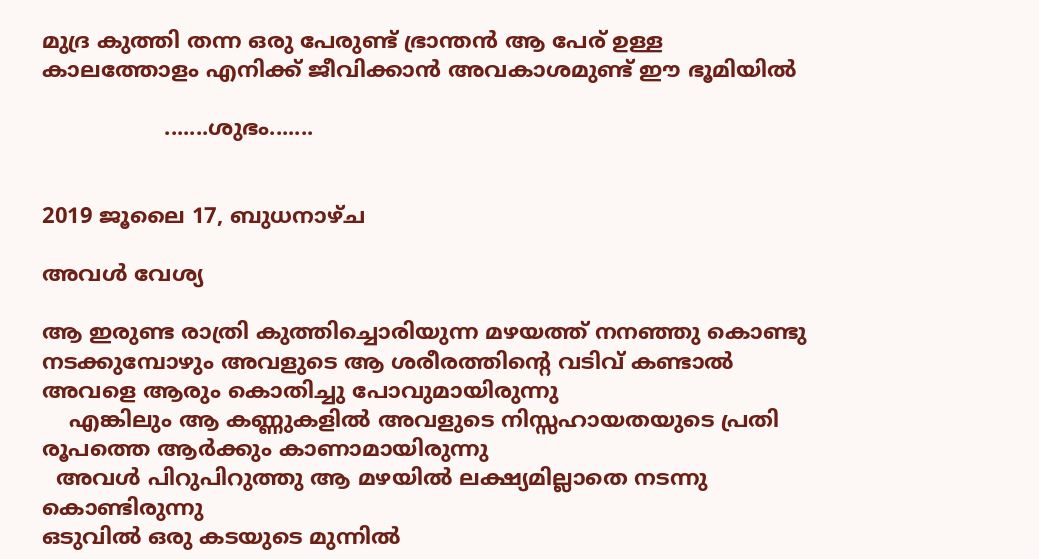മുദ്ര കുത്തി തന്ന ഒരു പേരുണ്ട് ഭ്രാന്തൻ ആ പേര് ഉള്ള കാലത്തോളം എനിക്ക് ജീവിക്കാൻ അവകാശമുണ്ട് ഈ ഭൂമിയിൽ

                  .......ശുഭം.......


2019 ജൂലൈ 17, ബുധനാഴ്‌ച

അവൾ വേശ്യ

ആ ഇരുണ്ട രാത്രി കുത്തിച്ചൊരിയുന്ന മഴയത്ത് നനഞ്ഞു കൊണ്ടു നടക്കുമ്പോഴും അവളുടെ ആ ശരീരത്തിന്റെ വടിവ് കണ്ടാൽ അവളെ ആരും കൊതിച്ചു പോവുമായിരുന്നു
    എങ്കിലും ആ കണ്ണുകളിൽ അവളുടെ നിസ്സഹായതയുടെ പ്രതി രൂപത്തെ ആർക്കും കാണാമായിരുന്നു
  അവൾ പിറുപിറുത്തു ആ മഴയിൽ ലക്ഷ്യമില്ലാതെ നടന്നു കൊണ്ടിരുന്നു
ഒടുവിൽ ഒരു കടയുടെ മുന്നിൽ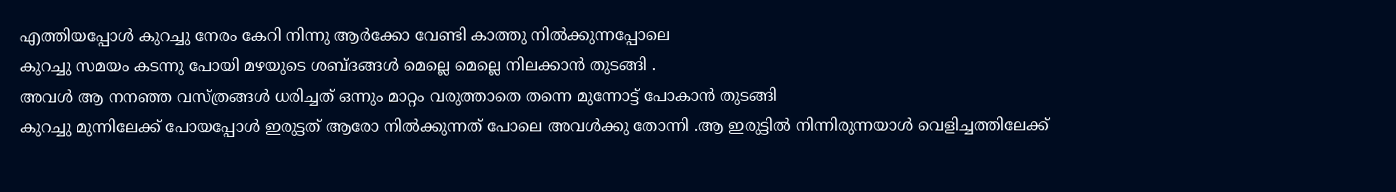എത്തിയപ്പോൾ കുറച്ചു നേരം കേറി നിന്നു ആർക്കോ വേണ്ടി കാത്തു നിൽക്കുന്നപ്പോലെ
കുറച്ചു സമയം കടന്നു പോയി മഴയുടെ ശബ്ദങ്ങൾ മെല്ലെ മെല്ലെ നിലക്കാൻ തുടങ്ങി .
അവൾ ആ നനഞ്ഞ വസ്ത്രങ്ങൾ ധരിച്ചത് ഒന്നും മാറ്റം വരുത്താതെ തന്നെ മുന്നോട്ട് പോകാൻ തുടങ്ങി
കുറച്ചു മുന്നിലേക്ക് പോയപ്പോൾ ഇരുട്ടത്‌ ആരോ നിൽക്കുന്നത് പോലെ അവൾക്കു തോന്നി .ആ ഇരുട്ടിൽ നിന്നിരുന്നയാൾ വെളിച്ചത്തിലേക്ക്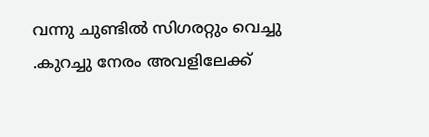വന്നു ചുണ്ടിൽ സിഗരറ്റും വെച്ചു .കുറച്ചു നേരം അവളിലേക്ക്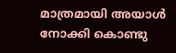മാത്രമായി അയാൾ നോക്കി കൊണ്ടു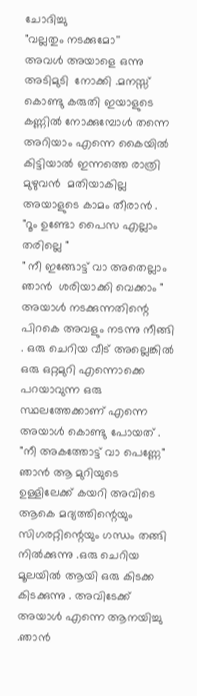ചോദിച്ചു
"വല്ലതും നടക്കുമോ''
അവൾ അയാളെ ഒന്നു അടിമുടി  നോക്കി .മനസ്സ് കൊണ്ടു കരുതി ഇയാളുടെ കണ്ണിൽ നോക്കുമ്പോൾ തന്നെ അറിയാം എന്നെ കൈയിൽ കിട്ടിയാൽ ഇന്നത്തെ രാത്രി മുഴുവൻ  മതിയാകില്ല അയാളുടെ കാമം തീരാൻ .
"റൂം ഉണ്ടോ പൈസ എല്ലാം തരില്ലെ "
" നീ ഇങ്ങോട്ട് വാ അതെല്ലാം ഞാൻ  ശരിയാക്കി വെക്കാം "
അയാൾ നടക്കുന്നതിന്റെ പിറകെ അവളും നടന്നു നീങ്ങി . ഒരു ചെറിയ വീട് അല്ലെങ്കിൽ ഒരു ഒറ്റമുറി എന്നൊക്കെ പറയാവുന്ന ഒരു സ്ഥലത്തേക്കാണ് എന്നെ അയാൾ കൊണ്ടു പോയത് .
"നീ അകത്തോട്ട് വാ പെണ്ണേ"
ഞാൻ ആ മുറിയുടെ ഉള്ളിലേക്ക് കയറി അവിടെ ആകെ മദ്യത്തിന്റെയും സിഗരറ്റിന്റെയും ഗന്ധം തങ്ങി നിൽക്കുന്നു .ഒരു ചെറിയ മൂലയിൽ ആയി ഒരു കിടക്ക കിടക്കുന്നു . അവിടേക്ക് അയാൾ എന്നെ ആനയിച്ചു .ഞാൻ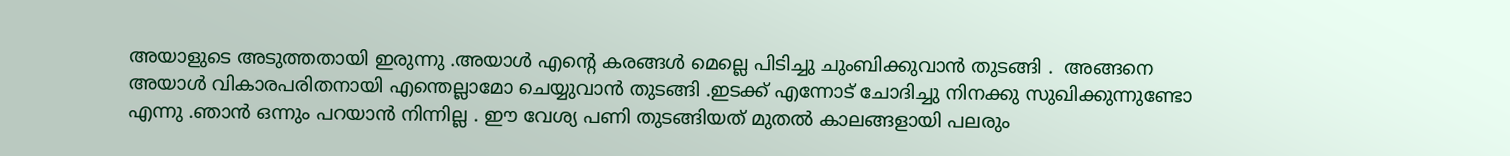അയാളുടെ അടുത്തതായി ഇരുന്നു .അയാൾ എന്റെ കരങ്ങൾ മെല്ലെ പിടിച്ചു ചുംബിക്കുവാൻ തുടങ്ങി .  അങ്ങനെ അയാൾ വികാരപരിതനായി എന്തെല്ലാമോ ചെയ്യുവാൻ തുടങ്ങി .ഇടക്ക് എന്നോട് ചോദിച്ചു നിനക്കു സുഖിക്കുന്നുണ്ടോ എന്നു .ഞാൻ ഒന്നും പറയാൻ നിന്നില്ല . ഈ വേശ്യ പണി തുടങ്ങിയത് മുതൽ കാലങ്ങളായി പലരും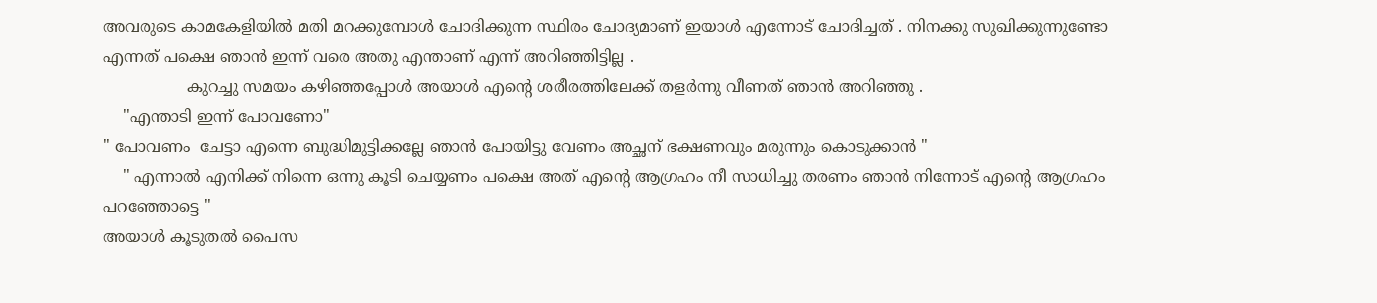അവരുടെ കാമകേളിയിൽ മതി മറക്കുമ്പോൾ ചോദിക്കുന്ന സ്ഥിരം ചോദ്യമാണ് ഇയാൾ എന്നോട് ചോദിച്ചത് . നിനക്കു സുഖിക്കുന്നുണ്ടോ എന്നത് പക്ഷെ ഞാൻ ഇന്ന് വരെ അതു എന്താണ് എന്ന് അറിഞ്ഞിട്ടില്ല .
                 കുറച്ചു സമയം കഴിഞ്ഞപ്പോൾ അയാൾ എന്റെ ശരീരത്തിലേക്ക് തളർന്നു വീണത് ഞാൻ അറിഞ്ഞു .
    "എന്താടി ഇന്ന് പോവണോ"
" പോവണം  ചേട്ടാ എന്നെ ബുദ്ധിമുട്ടിക്കല്ലേ ഞാൻ പോയിട്ടു വേണം അച്ഛന് ഭക്ഷണവും മരുന്നും കൊടുക്കാൻ "
    " എന്നാൽ എനിക്ക് നിന്നെ ഒന്നു കൂടി ചെയ്യണം പക്ഷെ അത് എന്റെ ആഗ്രഹം നീ സാധിച്ചു തരണം ഞാൻ നിന്നോട് എന്റെ ആഗ്രഹം പറഞ്ഞോട്ടെ "
അയാൾ കൂടുതൽ പൈസ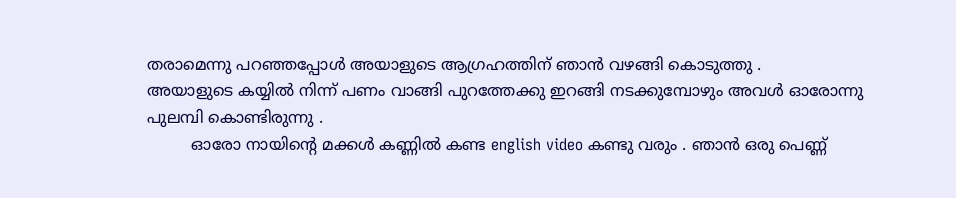തരാമെന്നു പറഞ്ഞപ്പോൾ അയാളുടെ ആഗ്രഹത്തിന് ഞാൻ വഴങ്ങി കൊടുത്തു .
അയാളുടെ കയ്യിൽ നിന്ന് പണം വാങ്ങി പുറത്തേക്കു ഇറങ്ങി നടക്കുമ്പോഴും അവൾ ഓരോന്നു പുലമ്പി കൊണ്ടിരുന്നു .
         ഓരോ നായിന്റെ മക്കൾ കണ്ണിൽ കണ്ട english video കണ്ടു വരും . ഞാൻ ഒരു പെണ്ണ്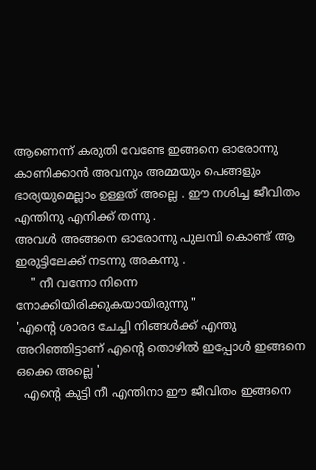ആണെന്ന് കരുതി വേണ്ടേ ഇങ്ങനെ ഓരോന്നു കാണിക്കാൻ അവനും അമ്മയും പെങ്ങളും ഭാര്യയുമെല്ലാം ഉള്ളത് അല്ലെ . ഈ നശിച്ച ജീവിതം എന്തിനു എനിക്ക് തന്നു .
അവൾ അങ്ങനെ ഓരോന്നു പുലമ്പി കൊണ്ട് ആ ഇരുട്ടിലേക്ക് നടന്നു അകന്നു .
    " നീ വന്നോ നിന്നെ നോക്കിയിരിക്കുകയായിരുന്നു "
'എന്റെ ശാരദ ചേച്ചി നിങ്ങൾക്ക് എന്തു അറിഞ്ഞിട്ടാണ് എന്റെ തൊഴിൽ ഇപ്പോൾ ഇങ്ങനെ ഒക്കെ അല്ലെ '
  എന്റെ കുട്ടി നീ എന്തിനാ ഈ ജീവിതം ഇങ്ങനെ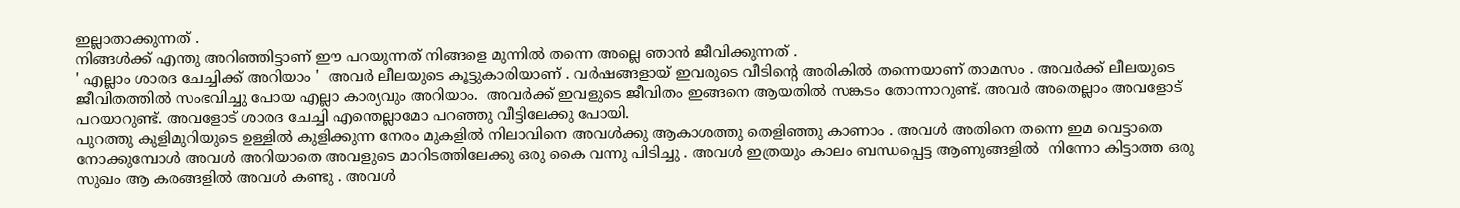ഇല്ലാതാക്കുന്നത് .
നിങ്ങൾക്ക് എന്തു അറിഞ്ഞിട്ടാണ് ഈ പറയുന്നത് നിങ്ങളെ മുന്നിൽ തന്നെ അല്ലെ ഞാൻ ജീവിക്കുന്നത് .
' എല്ലാം ശാരദ ചേച്ചിക്ക് അറിയാം '  അവർ ലീലയുടെ കൂട്ടുകാരിയാണ് . വർഷങ്ങളായ് ഇവരുടെ വീടിന്റെ അരികിൽ തന്നെയാണ് താമസം . അവർക്ക് ലീലയുടെ ജീവിതത്തിൽ സംഭവിച്ചു പോയ എല്ലാ കാര്യവും അറിയാം.  അവർക്ക് ഇവളുടെ ജീവിതം ഇങ്ങനെ ആയതിൽ സങ്കടം തോന്നാറുണ്ട്. അവർ അതെല്ലാം അവളോട് പറയാറുണ്ട്. അവളോട് ശാരദ ചേച്ചി എന്തെല്ലാമോ പറഞ്ഞു വീട്ടിലേക്കു പോയി.
പുറത്തു കുളിമുറിയുടെ ഉള്ളിൽ കുളിക്കുന്ന നേരം മുകളിൽ നിലാവിനെ അവൾക്കു ആകാശത്തു തെളിഞ്ഞു കാണാം . അവൾ അതിനെ തന്നെ ഇമ വെട്ടാതെ നോക്കുമ്പോൾ അവൾ അറിയാതെ അവളുടെ മാറിടത്തിലേക്കു ഒരു കൈ വന്നു പിടിച്ചു . അവൾ ഇത്രയും കാലം ബന്ധപ്പെട്ട ആണുങ്ങളിൽ  നിന്നോ കിട്ടാത്ത ഒരു സുഖം ആ കരങ്ങളിൽ അവൾ കണ്ടു . അവൾ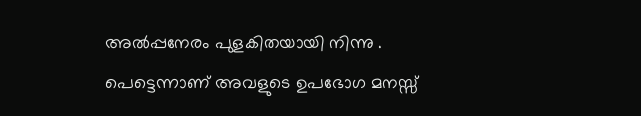അൽപ്പനേരം പുളകിതയായി നിന്നു . പെട്ടെന്നാണ് അവളുടെ ഉപഭോഗ മനസ്സ്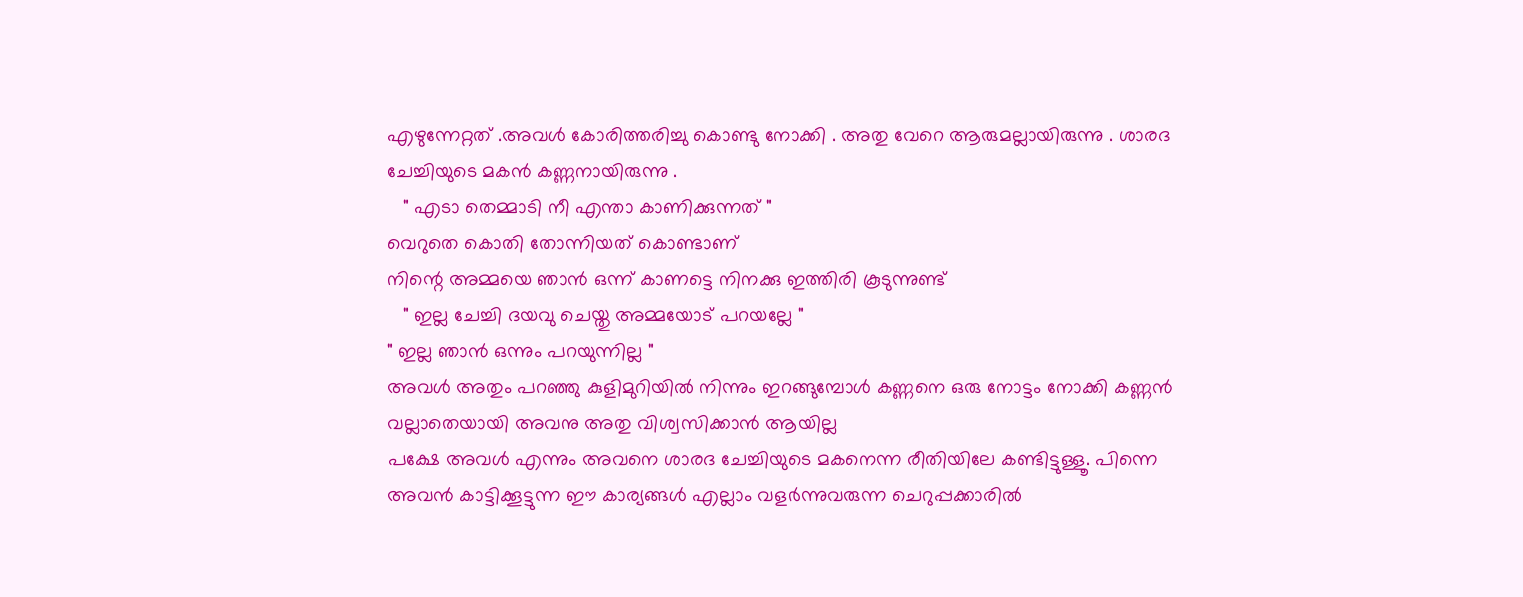എഴുന്നേറ്റത് .അവൾ കോരിത്തരിച്ചു കൊണ്ടു നോക്കി . അതു വേറെ ആരുമല്ലായിരുന്നു . ശാരദ ചേച്ചിയുടെ മകൻ കണ്ണനായിരുന്നു .
   " എടാ തെമ്മാടി നീ എന്താ കാണിക്കുന്നത് "
വെറുതെ കൊതി തോന്നിയത് കൊണ്ടാണ്
നിന്റെ അമ്മയെ ഞാൻ ഒന്ന് കാണട്ടെ നിനക്കു ഇത്തിരി കൂടുന്നുണ്ട്
   " ഇല്ല ചേച്ചി ദയവു ചെയ്തു അമ്മയോട് പറയല്ലേ "
" ഇല്ല ഞാൻ ഒന്നും പറയുന്നില്ല "
അവൾ അതും പറഞ്ഞു കുളിമുറിയിൽ നിന്നും ഇറങ്ങുമ്പോൾ കണ്ണനെ ഒരു നോട്ടം നോക്കി കണ്ണൻ വല്ലാതെയായി അവനു അതു വിശ്വസിക്കാൻ ആയില്ല
പക്ഷേ അവൾ എന്നും അവനെ ശാരദ ചേച്ചിയുടെ മകനെന്ന രീതിയിലേ കണ്ടിട്ടുള്ളൂ. പിന്നെ അവൻ കാട്ടിക്കൂട്ടുന്ന ഈ കാര്യങ്ങൾ എല്ലാം വളർന്നുവരുന്ന ചെറുപ്പക്കാരിൽ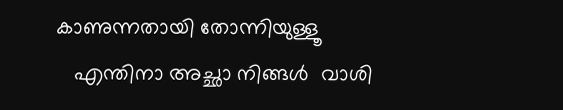കാണുന്നതായി തോന്നിയുള്ളൂ
   എന്തിനാ അച്ഛാ നിങ്ങൾ  വാശി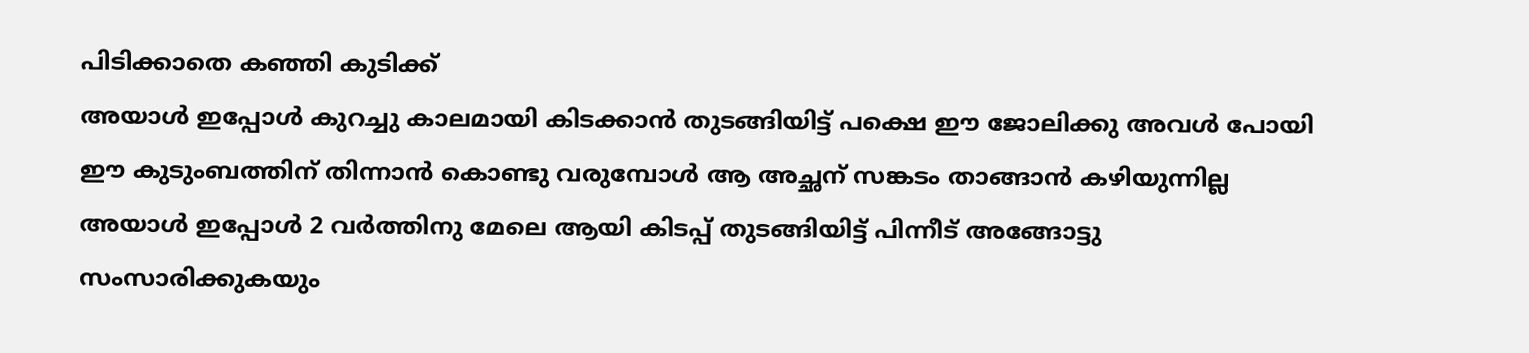പിടിക്കാതെ കഞ്ഞി കുടിക്ക്
അയാൾ ഇപ്പോൾ കുറച്ചു കാലമായി കിടക്കാൻ തുടങ്ങിയിട്ട് പക്ഷെ ഈ ജോലിക്കു അവൾ പോയി ഈ കുടുംബത്തിന് തിന്നാൻ കൊണ്ടു വരുമ്പോൾ ആ അച്ഛന് സങ്കടം താങ്ങാൻ കഴിയുന്നില്ല
അയാൾ ഇപ്പോൾ 2 വർത്തിനു മേലെ ആയി കിടപ്പ് തുടങ്ങിയിട്ട് പിന്നീട് അങ്ങോട്ടു സംസാരിക്കുകയും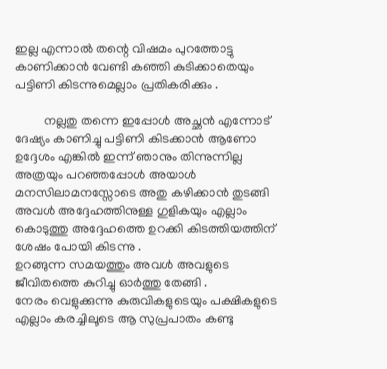ഇല്ല എന്നാൽ തന്റെ വിഷമം പുറത്തോട്ടു കാണിക്കാൻ വേണ്ടി കഞ്ഞി കുടിക്കാതെയും പട്ടിണി കിടന്നുമെല്ലാം പ്രതികരിക്കും .

         നല്ലതു തന്നെ ഇപ്പോൾ അച്ഛൻ എന്നോട് ദേഷ്യം കാണിച്ചു പട്ടിണി കിടക്കാൻ ആണോ ഉദ്ദേശം എങ്കിൽ ഇന്ന് ഞാനും തിന്നുന്നില്ല
അത്രയും പറഞ്ഞപ്പോൾ അയാൾ മനസിലാമനസ്സോടെ അതു കഴിക്കാൻ തുടങ്ങി
അവൾ അദ്ദേഹത്തിനുള്ള ഗുളികയും എല്ലാം കൊടുത്തു അദ്ദേഹത്തെ ഉറക്കി കിടത്തിയത്തിന് ശേഷം പോയി കിടന്നു .
ഉറങ്ങുന്ന സമയത്തും അവൾ അവളുടെ ജീവിതത്തെ കുറിച്ചു ഓർത്തു തേങ്ങി .
നേരം വെളുക്കുന്നു കുരുവികളുടെയും പക്ഷികളുടെ എല്ലാം കരച്ചിലൂടെ ആ സുപ്രപാതം കണ്ടു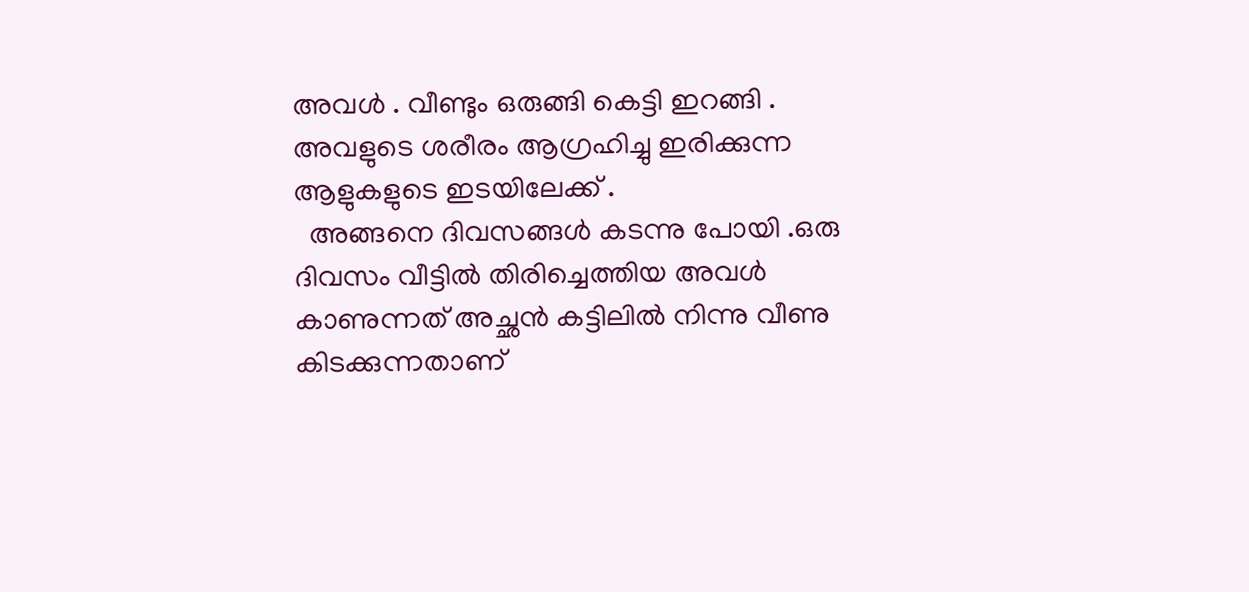അവൾ . വീണ്ടും ഒരുങ്ങി കെട്ടി ഇറങ്ങി . അവളുടെ ശരീരം ആഗ്രഹിച്ചു ഇരിക്കുന്ന ആളുകളുടെ ഇടയിലേക്ക് .
  അങ്ങനെ ദിവസങ്ങൾ കടന്നു പോയി .ഒരു ദിവസം വീട്ടിൽ തിരിച്ചെത്തിയ അവൾ കാണുന്നത് അച്ഛൻ കട്ടിലിൽ നിന്നു വീണു കിടക്കുന്നതാണ്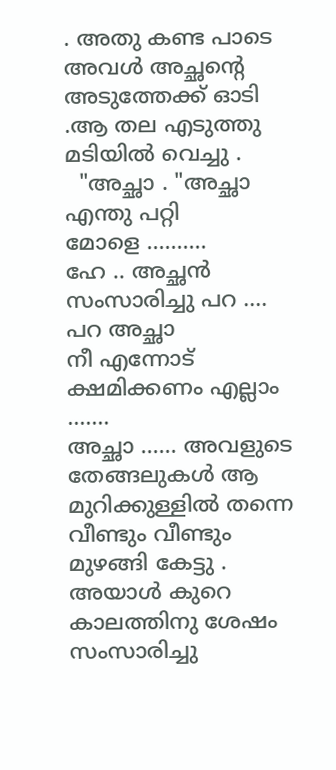. അതു കണ്ട പാടെ അവൾ അച്ഛന്റെ അടുത്തേക്ക് ഓടി .ആ തല എടുത്തു മടിയിൽ വെച്ചു .
  "അച്ഛാ . "അച്ഛാ എന്തു പറ്റി
മോളെ ..........
ഹേ .. അച്ഛൻ സംസാരിച്ചു പറ .... പറ അച്ഛാ
നീ എന്നോട് ക്ഷമിക്കണം എല്ലാം .......
അച്ഛാ ...... അവളുടെ തേങ്ങലുകൾ ആ മുറിക്കുള്ളിൽ തന്നെ വീണ്ടും വീണ്ടും മുഴങ്ങി കേട്ടു .
അയാൾ കുറെ കാലത്തിനു ശേഷം സംസാരിച്ചു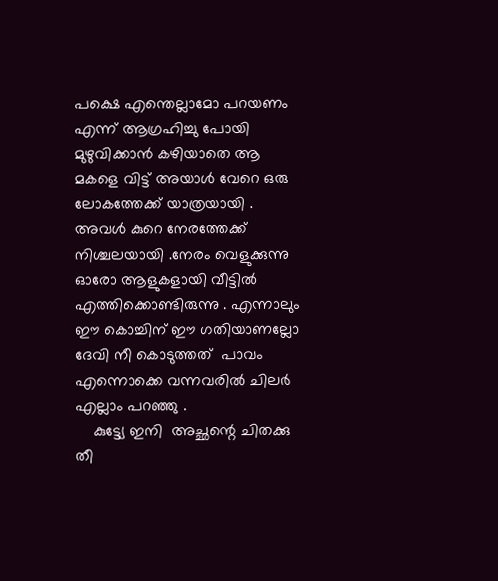പക്ഷെ എന്തെല്ലാമോ പറയണം എന്ന് ആഗ്രഹിച്ചു പോയി മുഴുവിക്കാൻ കഴിയാതെ ആ മകളെ വിട്ട് അയാൾ വേറെ ഒരു ലോകത്തേക്ക് യാത്രയായി .
അവൾ കുറെ നേരത്തേക്ക് നിശ്ചലയായി .നേരം വെളുക്കുന്നു ഓരോ ആളുകളായി വീട്ടിൽ എത്തിക്കൊണ്ടിരുന്നു . എന്നാലും ഈ കൊച്ചിന് ഈ ഗതിയാണല്ലോ ദേവി നീ കൊടുത്തത്  പാവം എന്നൊക്കെ വന്നവരിൽ ചിലർ എല്ലാം പറഞ്ഞു .
    കുട്ട്യേ ഇനി  അച്ഛന്റെ ചിതക്കു തീ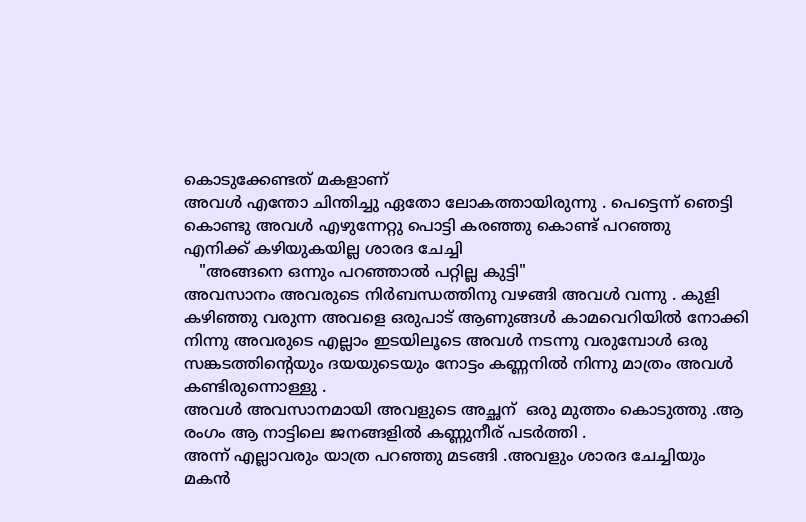കൊടുക്കേണ്ടത് മകളാണ്
അവൾ എന്തോ ചിന്തിച്ചു ഏതോ ലോകത്തായിരുന്നു . പെട്ടെന്ന് ഞെട്ടി കൊണ്ടു അവൾ എഴുന്നേറ്റു പൊട്ടി കരഞ്ഞു കൊണ്ട് പറഞ്ഞു             എനിക്ക് കഴിയുകയില്ല ശാരദ ചേച്ചി
   "അങ്ങനെ ഒന്നും പറഞ്ഞാൽ പറ്റില്ല കുട്ടി"
അവസാനം അവരുടെ നിർബന്ധത്തിനു വഴങ്ങി അവൾ വന്നു . കുളി കഴിഞ്ഞു വരുന്ന അവളെ ഒരുപാട് ആണുങ്ങൾ കാമവെറിയിൽ നോക്കി നിന്നു അവരുടെ എല്ലാം ഇടയിലൂടെ അവൾ നടന്നു വരുമ്പോൾ ഒരു സങ്കടത്തിന്റെയും ദയയുടെയും നോട്ടം കണ്ണനിൽ നിന്നു മാത്രം അവൾ കണ്ടിരുന്നൊള്ളു .
അവൾ അവസാനമായി അവളുടെ അച്ഛന്  ഒരു മുത്തം കൊടുത്തു .ആ രംഗം ആ നാട്ടിലെ ജനങ്ങളിൽ കണ്ണുനീര് പടർത്തി .
അന്ന് എല്ലാവരും യാത്ര പറഞ്ഞു മടങ്ങി .അവളും ശാരദ ചേച്ചിയും മകൻ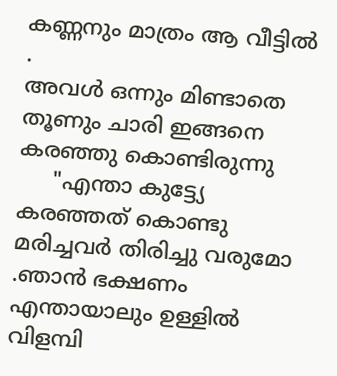കണ്ണനും മാത്രം ആ വീട്ടിൽ .
അവൾ ഒന്നും മിണ്ടാതെ തൂണും ചാരി ഇങ്ങനെ കരഞ്ഞു കൊണ്ടിരുന്നു
     "എന്താ കുട്ട്യേ  കരഞ്ഞത് കൊണ്ടു മരിച്ചവർ തിരിച്ചു വരുമോ .ഞാൻ ഭക്ഷണം എന്തായാലും ഉള്ളിൽ വിളമ്പി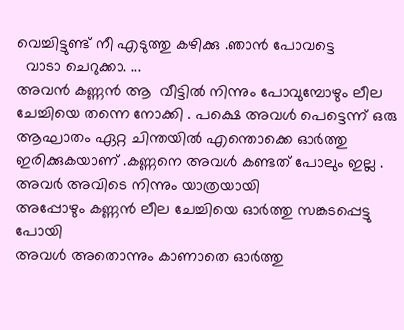വെച്ചിട്ടുണ്ട് നീ എടുത്തു കഴിക്കു .ഞാൻ പോവട്ടെ
  വാടാ ചെറുക്കാ. ...
അവൻ കണ്ണൻ ആ  വീട്ടിൽ നിന്നും പോവുമ്പോഴും ലീല ചേച്ചിയെ തന്നെ നോക്കി . പക്ഷെ അവൾ പെട്ടെന്ന് ഒരു ആഘാതം ഏറ്റ ചിന്തയിൽ എന്തൊക്കെ ഓർത്തു ഇരിക്കുകയാണ് .കണ്ണനെ അവൾ കണ്ടത് പോലും ഇല്ല .
അവർ അവിടെ നിന്നും യാത്രയായി
അപ്പോഴും കണ്ണൻ ലീല ചേച്ചിയെ ഓർത്തു സങ്കടപ്പെട്ടു പോയി
അവൾ അതൊന്നും കാണാതെ ഓർത്തു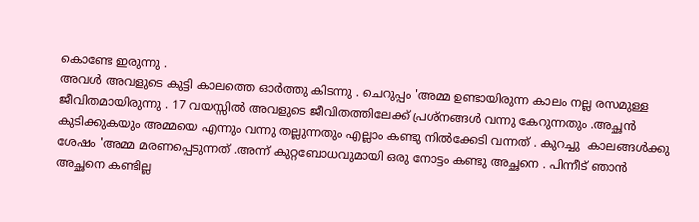കൊണ്ടേ ഇരുന്നു .
അവൾ അവളുടെ കുട്ടി കാലത്തെ ഓർത്തു കിടന്നു . ചെറുപ്പം 'അമ്മ ഉണ്ടായിരുന്ന കാലം നല്ല രസമുള്ള ജീവിതമായിരുന്നു . 17 വയസ്സിൽ അവളുടെ ജീവിതത്തിലേക്ക് പ്രശ്നങ്ങൾ വന്നു കേറുന്നതും .അച്ഛൻ കുടിക്കുകയും അമ്മയെ എന്നും വന്നു തല്ലുന്നതും എല്ലാം കണ്ടു നിൽക്കേടി വന്നത് . കുറച്ചു  കാലങ്ങൾക്കു ശേഷം 'അമ്മ മരണപ്പെടുന്നത് .അന്ന് കുറ്റബോധവുമായി ഒരു നോട്ടം കണ്ടു അച്ഛനെ . പിന്നീട് ഞാൻ അച്ഛനെ കണ്ടില്ല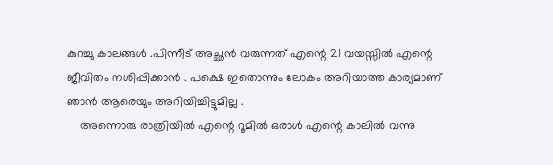കുറച്ചു കാലങ്ങൾ .പിന്നീട് അച്ഛൻ വരുന്നത് എന്റെ 21 വയസ്സിൽ എന്റെ ജീവിതം നശിപ്പിക്കാൻ . പക്ഷെ ഇതൊന്നും ലോകം അറിയാത്ത കാര്യമാണ്  ഞാൻ ആരെയും അറിയിച്ചിട്ടുമില്ല .
    അന്നൊരു രാത്രിയിൽ എന്റെ റൂമിൽ ഒരാൾ എന്റെ കാലിൽ വന്നു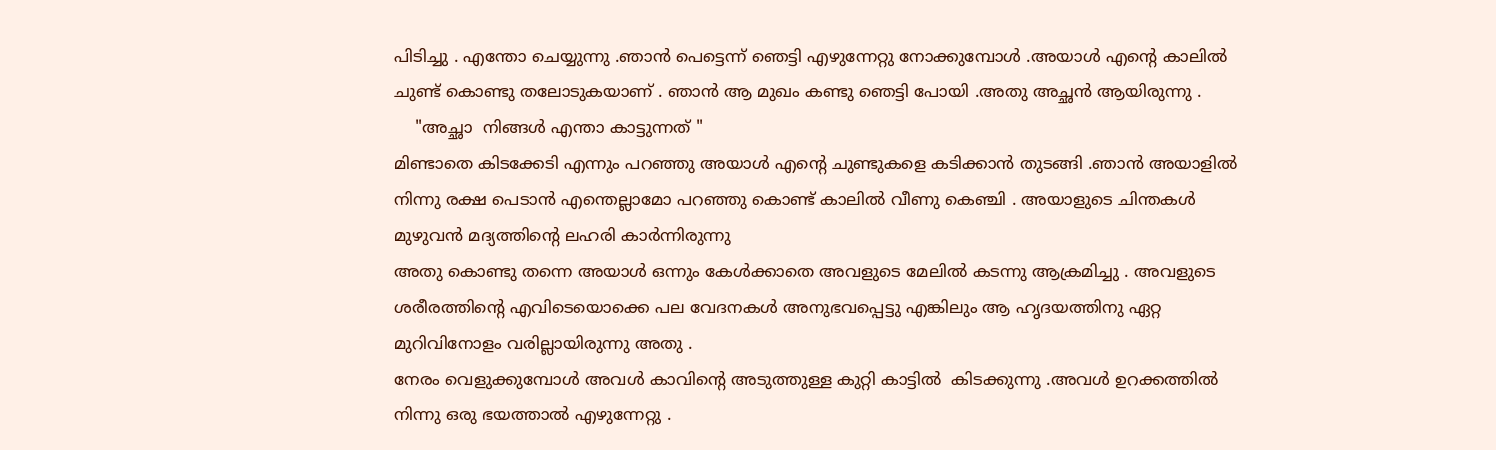പിടിച്ചു . എന്തോ ചെയ്യുന്നു .ഞാൻ പെട്ടെന്ന് ഞെട്ടി എഴുന്നേറ്റു നോക്കുമ്പോൾ .അയാൾ എന്റെ കാലിൽ ചുണ്ട് കൊണ്ടു തലോടുകയാണ് . ഞാൻ ആ മുഖം കണ്ടു ഞെട്ടി പോയി .അതു അച്ഛൻ ആയിരുന്നു .
    "അച്ഛാ  നിങ്ങൾ എന്താ കാട്ടുന്നത് "
മിണ്ടാതെ കിടക്കേടി എന്നും പറഞ്ഞു അയാൾ എന്റെ ചുണ്ടുകളെ കടിക്കാൻ തുടങ്ങി .ഞാൻ അയാളിൽ നിന്നു രക്ഷ പെടാൻ എന്തെല്ലാമോ പറഞ്ഞു കൊണ്ട് കാലിൽ വീണു കെഞ്ചി . അയാളുടെ ചിന്തകൾ മുഴുവൻ മദ്യത്തിന്റെ ലഹരി കാർന്നിരുന്നു
അതു കൊണ്ടു തന്നെ അയാൾ ഒന്നും കേൾക്കാതെ അവളുടെ മേലിൽ കടന്നു ആക്രമിച്ചു . അവളുടെ ശരീരത്തിന്റെ എവിടെയൊക്കെ പല വേദനകൾ അനുഭവപ്പെട്ടു എങ്കിലും ആ ഹൃദയത്തിനു ഏറ്റ മുറിവിനോളം വരില്ലായിരുന്നു അതു .
നേരം വെളുക്കുമ്പോൾ അവൾ കാവിന്റെ അടുത്തുള്ള കുറ്റി കാട്ടിൽ  കിടക്കുന്നു .അവൾ ഉറക്കത്തിൽ നിന്നു ഒരു ഭയത്താൽ എഴുന്നേറ്റു .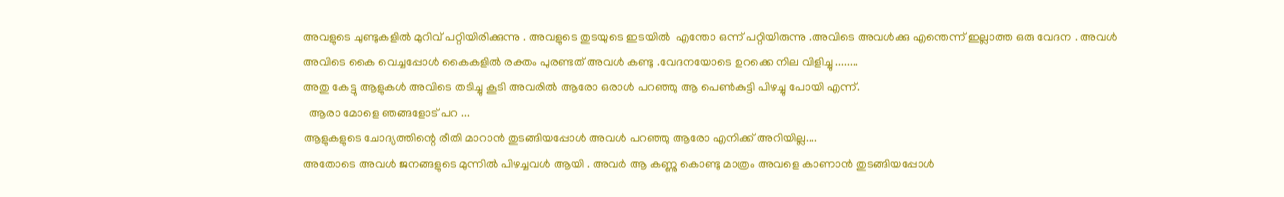അവളുടെ ചുണ്ടുകളിൽ മുറിവ് പറ്റിയിരിക്കുന്നു . അവളുടെ തുടയുടെ ഇടയിൽ  എന്തോ ഒന്ന് പറ്റിയിരുന്നു .അവിടെ അവൾക്കു എന്തെന്ന് ഇല്ലാത്ത ഒരു വേദന . അവൾ അവിടെ കൈ വെച്ചപ്പോൾ കൈകളിൽ രക്തം പുരണ്ടത് അവൾ കണ്ടു .വേദനയോടെ ഉറക്കെ നില വിളിച്ചു ........
അതു കേട്ടു ആളുകൾ അവിടെ തടിച്ചു കൂടി അവരിൽ ആരോ ഒരാൾ പറഞ്ഞു ആ പെൺകുട്ടി പിഴച്ചു പോയി എന്ന്.
  ആരാ മോളെ ഞങ്ങളോട് പറ ...
ആളുകളുടെ ചോദ്യത്തിന്റെ രീതി മാറാൻ തുടങ്ങിയപ്പോൾ അവൾ പറഞ്ഞു ആരോ എനിക്ക് അറിയില്ല....
അതോടെ അവൾ ജനങ്ങളുടെ മുന്നിൽ പിഴച്ചവൾ ആയി . അവർ ആ കണ്ണു കൊണ്ടു മാത്രം അവളെ കാണാൻ തുടങ്ങിയപ്പോൾ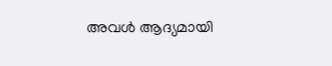അവൾ ആദ്യമായി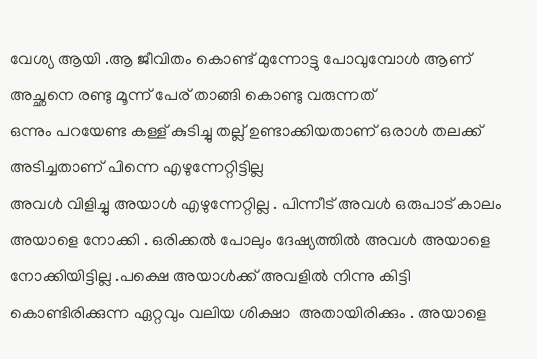വേശ്യ ആയി .ആ ജീവിതം കൊണ്ട് മുന്നോട്ടു പോവുമ്പോൾ ആണ് അച്ഛനെ രണ്ടു മൂന്ന്‌ പേര് താങ്ങി കൊണ്ടു വരുന്നത്
ഒന്നും പറയേണ്ട കള്ള് കുടിച്ചു തല്ല് ഉണ്ടാക്കിയതാണ് ഒരാൾ തലക്ക് അടിച്ചതാണ് പിന്നെ എഴുന്നേറ്റിട്ടില്ല
അവൾ വിളിച്ചു അയാൾ എഴുന്നേറ്റില്ല . പിന്നീട് അവൾ ഒരുപാട് കാലം അയാളെ നോക്കി . ഒരിക്കൽ പോലും ദേഷ്യത്തിൽ അവൾ അയാളെ നോക്കിയിട്ടില്ല .പക്ഷെ അയാൾക്ക്‌ അവളിൽ നിന്നു കിട്ടി കൊണ്ടിരിക്കുന്ന ഏറ്റവും വലിയ ശിക്ഷാ  അതായിരിക്കും . അയാളെ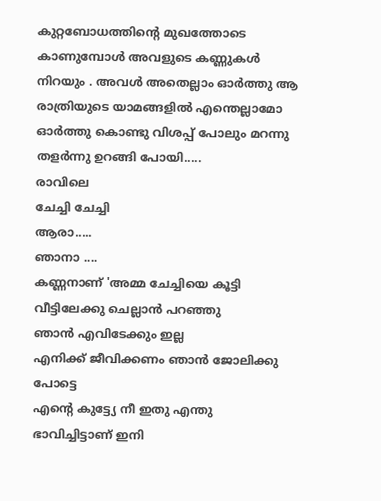കുറ്റബോധത്തിന്റെ മുഖത്തോടെ കാണുമ്പോൾ അവളുടെ കണ്ണുകൾ നിറയും . അവൾ അതെല്ലാം ഓർത്തു ആ രാത്രിയുടെ യാമങ്ങളിൽ എന്തെല്ലാമോ ഓർത്തു കൊണ്ടു വിശപ്പ് പോലും മറന്നു തളർന്നു ഉറങ്ങി പോയി.....
രാവിലെ
ചേച്ചി ചേച്ചി
ആരാ.....
ഞാനാ ....
കണ്ണനാണ് 'അമ്മ ചേച്ചിയെ കൂട്ടി വീട്ടിലേക്കു ചെല്ലാൻ പറഞ്ഞു
ഞാൻ എവിടേക്കും ഇല്ല
എനിക്ക് ജീവിക്കണം ഞാൻ ജോലിക്കു പോട്ടെ
എന്റെ കുട്ട്യേ നീ ഇതു എന്തു ഭാവിച്ചിട്ടാണ് ഇനി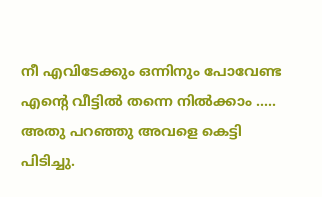നീ എവിടേക്കും ഒന്നിനും പോവേണ്ട എന്റെ വീട്ടിൽ തന്നെ നിൽക്കാം .....
അതു പറഞ്ഞു അവളെ കെട്ടി പിടിച്ചു.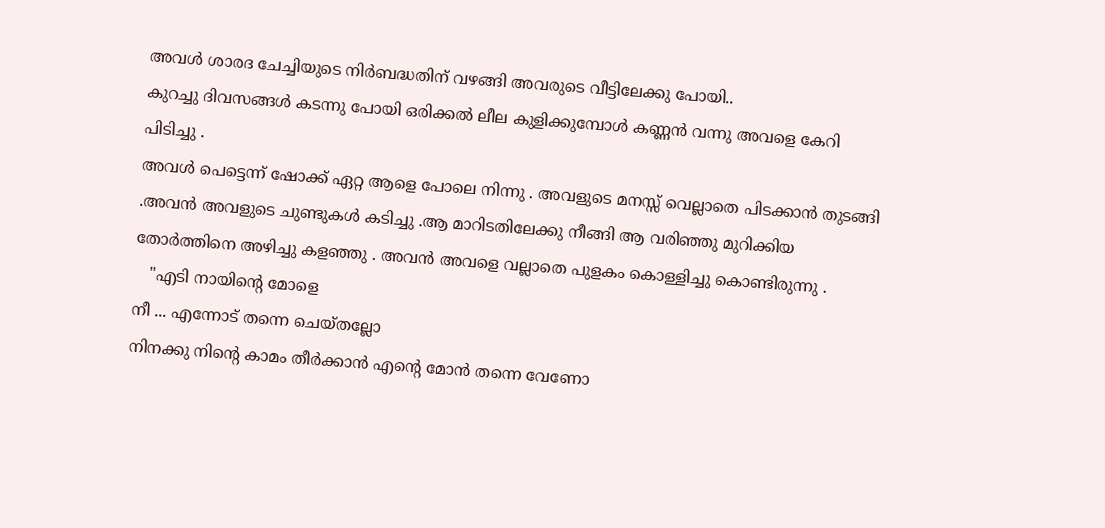അവൾ ശാരദ ചേച്ചിയുടെ നിർബദ്ധതിന് വഴങ്ങി അവരുടെ വീട്ടിലേക്കു പോയി..
കുറച്ചു ദിവസങ്ങൾ കടന്നു പോയി ഒരിക്കൽ ലീല കുളിക്കുമ്പോൾ കണ്ണൻ വന്നു അവളെ കേറി പിടിച്ചു .
അവൾ പെട്ടെന്ന് ഷോക്ക് ഏറ്റ ആളെ പോലെ നിന്നു . അവളുടെ മനസ്സ് വെല്ലാതെ പിടക്കാൻ തുടങ്ങി .അവൻ അവളുടെ ചുണ്ടുകൾ കടിച്ചു .ആ മാറിടതിലേക്കു നീങ്ങി ആ വരിഞ്ഞു മുറിക്കിയ തോർത്തിനെ അഴിച്ചു കളഞ്ഞു . അവൻ അവളെ വല്ലാതെ പുളകം കൊള്ളിച്ചു കൊണ്ടിരുന്നു .
   "എടി നായിന്റെ മോളെ
നീ ... എന്നോട് തന്നെ ചെയ്തല്ലോ
നിനക്കു നിന്റെ കാമം തീർക്കാൻ എന്റെ മോൻ തന്നെ വേണോ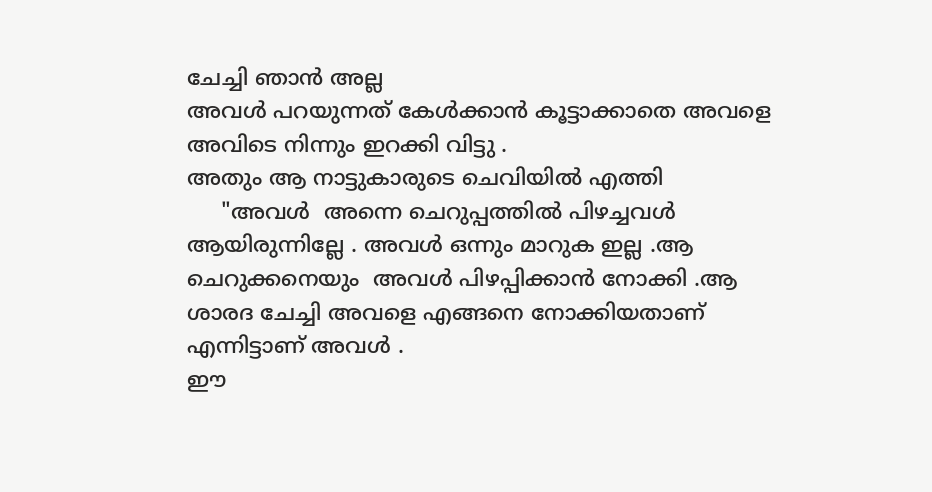ചേച്ചി ഞാൻ അല്ല
അവൾ പറയുന്നത് കേൾക്കാൻ കൂട്ടാക്കാതെ അവളെ അവിടെ നിന്നും ഇറക്കി വിട്ടു .
അതും ആ നാട്ടുകാരുടെ ചെവിയിൽ എത്തി
     "അവൾ  അന്നെ ചെറുപ്പത്തിൽ പിഴച്ചവൾ ആയിരുന്നില്ലേ . അവൾ ഒന്നും മാറുക ഇല്ല .ആ ചെറുക്കനെയും  അവൾ പിഴപ്പിക്കാൻ നോക്കി .ആ ശാരദ ചേച്ചി അവളെ എങ്ങനെ നോക്കിയതാണ് എന്നിട്ടാണ് അവൾ .
ഈ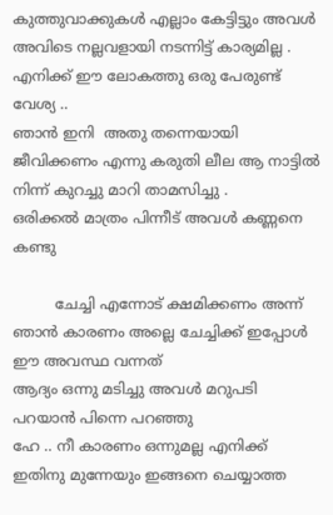കുത്തുവാക്കുകൾ എല്ലാം കേട്ടിട്ടും അവൾ അവിടെ നല്ലവളായി നടന്നിട്ട് കാര്യമില്ല .
എനിക്ക് ഈ ലോകത്തു ഒരു പേരുണ്ട് വേശ്യ ..
ഞാൻ ഇനി  അതു തന്നെയായി ജീവിക്കണം എന്നു കരുതി ലീല ആ നാട്ടിൽ നിന്ന് കുറച്ചു മാറി താമസിച്ചു .
ഒരിക്കൽ മാത്രം പിന്നീട് അവൾ കണ്ണനെ കണ്ടു

         ചേച്ചി എന്നോട് ക്ഷമിക്കണം അന്ന് ഞാൻ കാരണം അല്ലെ ചേച്ചിക്ക് ഇപ്പോൾ ഈ അവസ്ഥ വന്നത്
ആദ്യം ഒന്നു മടിച്ചു അവൾ മറുപടി പറയാൻ പിന്നെ പറഞ്ഞു
ഹേ .. നീ കാരണം ഒന്നുമല്ല എനിക്ക് ഇതിനു മുന്നേയും ഇങ്ങനെ ചെയ്യാത്ത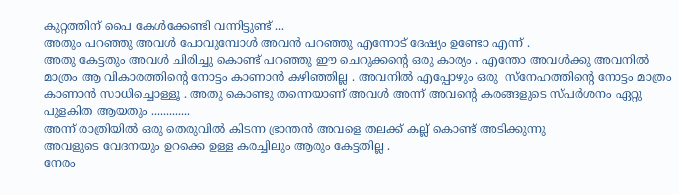കുറ്റത്തിന് പൈ കേൾക്കേണ്ടി വന്നിട്ടുണ്ട് ...
അതും പറഞ്ഞു അവൾ പോവുമ്പോൾ അവൻ പറഞ്ഞു എന്നോട് ദേഷ്യം ഉണ്ടോ എന്ന് .
അതു കേട്ടതും അവൾ ചിരിച്ചു കൊണ്ട് പറഞ്ഞു ഈ ചെറുക്കന്റെ ഒരു കാര്യം . എന്തോ അവൾക്കു അവനിൽ മാത്രം ആ വികാരത്തിന്റെ നോട്ടം കാണാൻ കഴിഞ്ഞില്ല . അവനിൽ എപ്പോഴും ഒരു  സ്നേഹത്തിന്റെ നോട്ടം മാത്രം കാണാൻ സാധിച്ചൊള്ളൂ . അതു കൊണ്ടു തന്നെയാണ് അവൾ അന്ന് അവന്റെ കരങ്ങളുടെ സ്പർശനം ഏറ്റു പുളകിത ആയതും .............
അന്ന് രാത്രിയിൽ ഒരു തെരുവിൽ കിടന്ന ഭ്രാന്തൻ അവളെ തലക്ക് കല്ല്‌ കൊണ്ട് അടിക്കുന്നു
അവളുടെ വേദനയും ഉറക്കെ ഉള്ള കരച്ചിലും ആരും കേട്ടതില്ല .
നേരം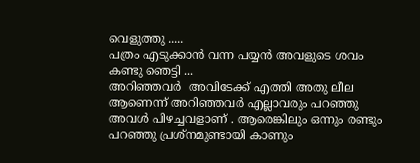വെളുത്തു .....
പത്രം എടുക്കാൻ വന്ന പയ്യൻ അവളുടെ ശവം കണ്ടു ഞെട്ടി ...
അറിഞ്ഞവർ  അവിടേക്ക് എത്തി അതു ലീല ആണെന്ന് അറിഞ്ഞവർ എല്ലാവരും പറഞ്ഞു അവൾ പിഴച്ചവളാണ് . ആരെങ്കിലും ഒന്നും രണ്ടും പറഞ്ഞു പ്രശ്നമുണ്ടായി കാണും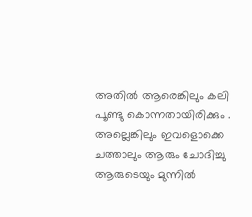അതിൽ ആരെങ്കിലും കലി പൂണ്ടു കൊന്നതായിരിക്കും . അല്ലെങ്കിലും ഇവളൊക്കെ ചത്താലും ആരും ചോദിച്ചു ആരുടെയും മുന്നിൽ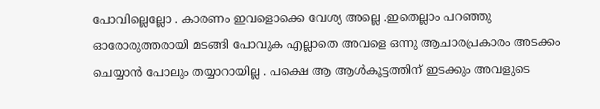പോവില്ലെല്ലോ . കാരണം ഇവളൊക്കെ വേശ്യ അല്ലെ .ഇതെല്ലാം പറഞ്ഞു ഓരോരുത്തരായി മടങ്ങി പോവുക എല്ലാതെ അവളെ ഒന്നു ആചാരപ്രകാരം അടക്കം ചെയ്യാൻ പോലും തയ്യാറായില്ല . പക്ഷെ ആ ആൾകൂട്ടത്തിന് ഇടക്കും അവളുടെ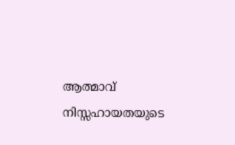ആത്മാവ് നിസ്സഹായതയുടെ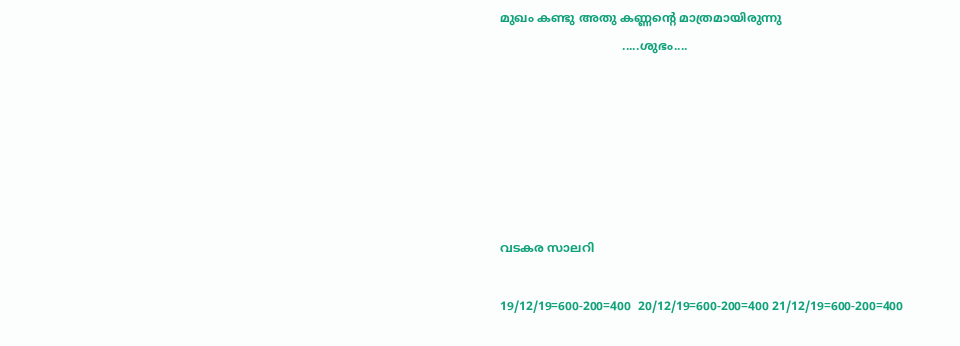മുഖം കണ്ടു അതു കണ്ണന്റെ മാത്രമായിരുന്നു
                                 .....ശുഭം....






വടകര സാലറി

19/12/19=600-200=400  20/12/19=600-200=400 21/12/19=600-200=400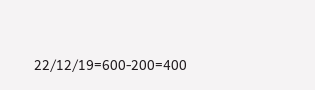22/12/19=600-200=400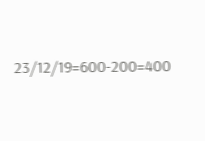23/12/19=600-200=400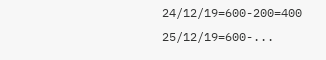24/12/19=600-200=400 25/12/19=600-...